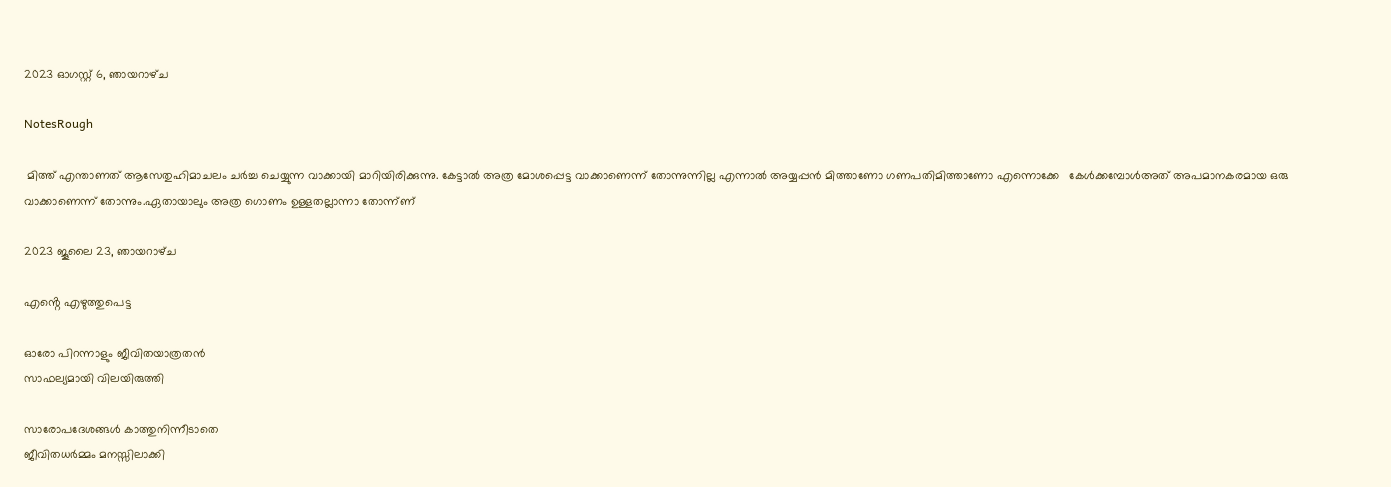2023 ഓഗസ്റ്റ് 6, ഞായറാഴ്‌ച

NotesRough

 മിത്ത് എന്താണത് ആസേതുഹിമാചലം ചർച്ച ചെയ്യുന്ന വാക്കായി മാറിയിരിക്കുന്നു. കേട്ടാൽ അത്ര മോശപ്പെട്ട വാക്കാണെന്ന് തോന്നുന്നില്ല എന്നാൽ അയ്യപ്പൻ മിത്താണോ ഗണപതിമിത്താണോ എന്നൊക്കേ   കേൾക്കമ്പോൾഅത് അപമാനകരമായ ഒരു വാക്കാണെന്ന് തോന്നും.ഏതായാലും അത്ര ഗൊണം ഉള്ളതല്ലാന്നാ തോന്ന്ണ്

2023 ജൂലൈ 23, ഞായറാഴ്‌ച

എൻ്റെ എഴുത്തുപെട്ട

ഓരോ പിറന്നാളും ജീവിതയാത്രതൻ
സാഫല്യമായി വിലയിരുത്തി

സാരോപദേശങ്ങൾ കാത്തുനിന്നീടാതെ
ജീവിതധർമ്മം മനസ്സിലാക്കി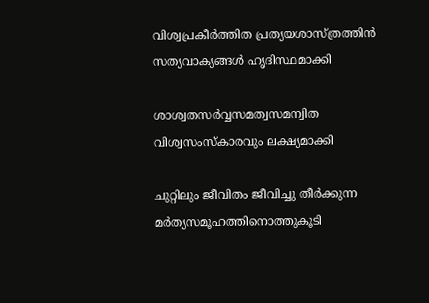വിശ്വപ്രകീർത്തിത പ്രത്യയശാസ്ത്രത്തിൻ
സത്യവാക്യങ്ങൾ ഹൃദിസ്ഥമാക്കി

ശാശ്വതസർവ്വസമത്വസമന്വിത
വിശ്വസംസ്കാരവും ലക്ഷ്യമാക്കി

ചുറ്റിലും ജീവിതം ജീവിച്ചു തീർക്കുന്ന
മർത്യസമൂഹത്തിനൊത്തുകൂടി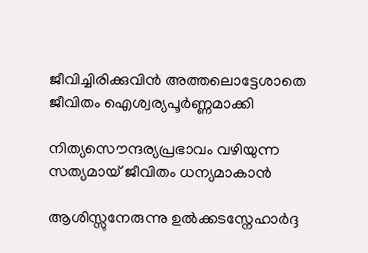ജീവിച്ചിരിക്കുവിൻ അത്തലൊട്ടേശാതെ
ജീവിതം ഐശ്വര്യപൂർണ്ണമാക്കി

നിത്യസൌന്ദര്യപ്രഭാവം വഴിയുന്ന
സത്യമായ് ജീവിതം ധന്യമാകാൻ

ആശിസ്സുനേരുന്നു ഉൽക്കടസ്നേഹാർദ്ദ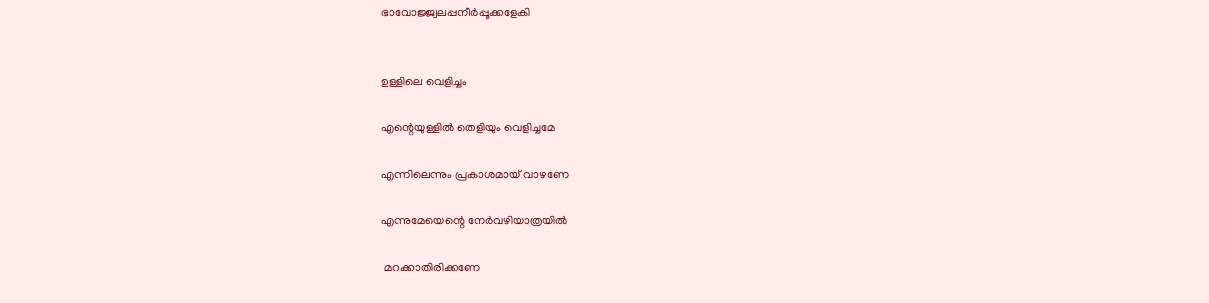ഭാവോജ്ജ്വലപ്പനീർപ്പൂക്കളേകി


ഉള്ളിലെ വെളിച്ചം

എന്റെയുള്ളിൽ തെളിയും വെളിച്ചമേ

എന്നിലെന്നും പ്രകാശമായ് വാഴണേ

എന്നുമേയെന്റെ നേർവഴിയാത്രയിൽ

 മറക്കാതിരിക്കണേ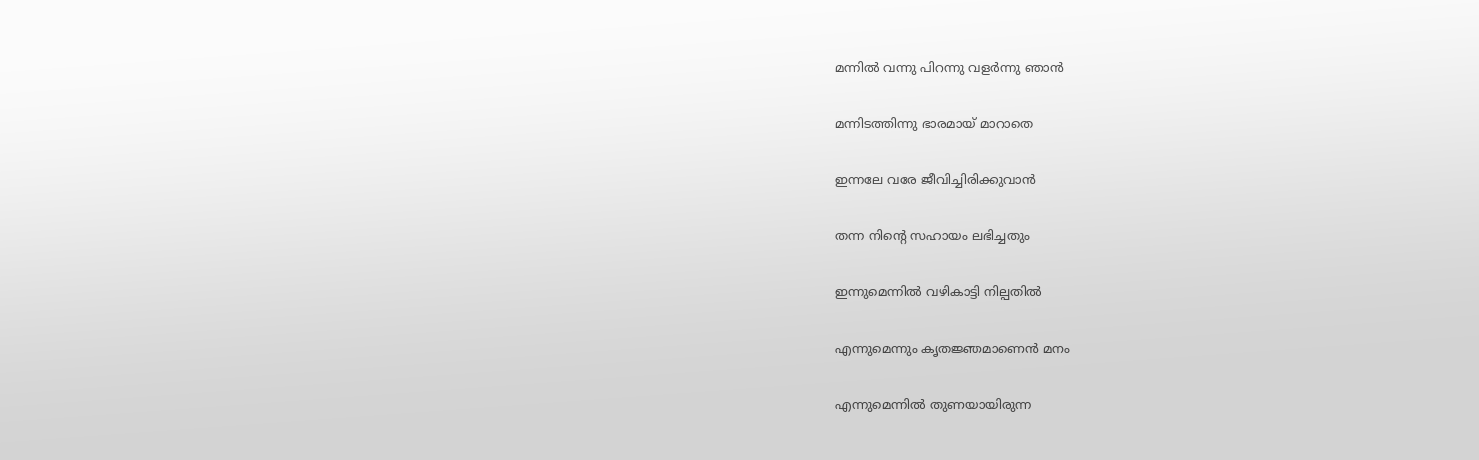മന്നിൽ വന്നു പിറന്നു വളർന്നു ഞാൻ

മന്നിടത്തിന്നു ഭാരമായ് മാറാതെ

ഇന്നലേ വരേ ജീവിച്ചിരിക്കുവാൻ

തന്ന നിന്റെ സഹായം ലഭിച്ചതും

ഇന്നുമെന്നിൽ വഴികാട്ടി നില്പതിൽ

എന്നുമെന്നും കൃതജ്ഞമാണെൻ മനം

എന്നുമെന്നിൽ തുണയായിരുന്ന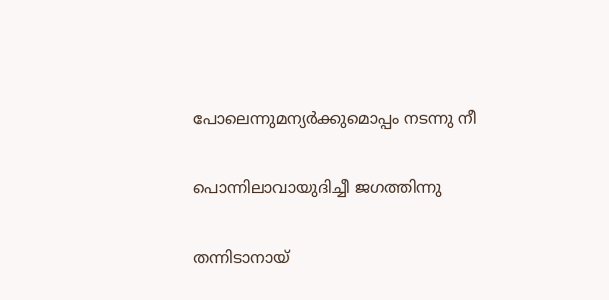പോലെന്നുമന്യർക്കുമൊപ്പം നടന്നു നീ

പൊന്നിലാവായുദിച്ചീ ജഗത്തിന്നു

തന്നിടാനായ്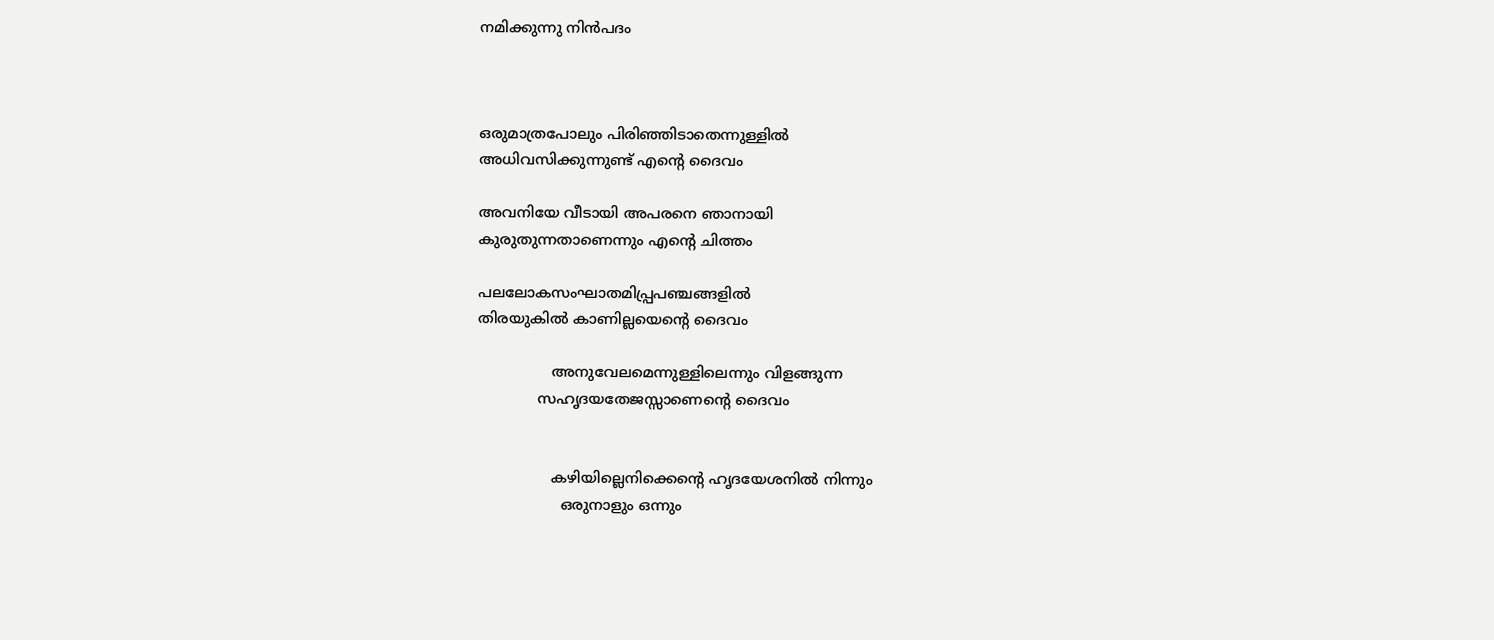നമിക്കുന്നു നിൻപദം



ഒരുമാത്രപോലും പിരിഞ്ഞിടാതെന്നുള്ളിൽ
അധിവസിക്കുന്നുണ്ട് എൻ്റെ ദൈവം

അവനിയേ വീടായി അപരനെ ഞാനായി
കുരുതുന്നതാണെന്നും എൻ്റെ ചിത്തം

പലലോകസംഘാതമിപ്പ്രപഞ്ചങ്ങളിൽ
തിരയുകിൽ കാണില്ലയെൻ്റെ ദൈവം

                അനുവേലമെന്നുള്ളിലെന്നും വിളങ്ങുന്ന
             സഹൃദയതേജസ്സാണെൻ്റെ ദൈവം


                കഴിയില്ലെനിക്കെൻ്റെ ഹൃദയേശനിൽ നിന്നും
                  ഒരുനാളും ഒന്നും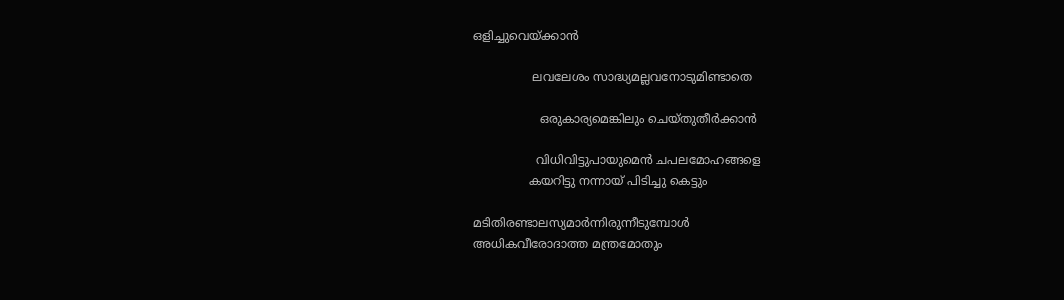ഒളിച്ചുവെയ്ക്കാൻ

                ലവലേശം സാദ്ധ്യമല്ലവനോടുമിണ്ടാതെ

                  ഒരുകാര്യമെങ്കിലും ചെയ്തുതീർക്കാൻ

                 വിധിവിട്ടുപായുമെൻ ചപലമോഹങ്ങളെ
               കയറിട്ടു നന്നായ് പിടിച്ചു കെട്ടും

മടിതിരണ്ടാലസ്യമാർന്നിരുന്നീടുമ്പോൾ
അധികവീരോദാത്ത മന്ത്രമോതും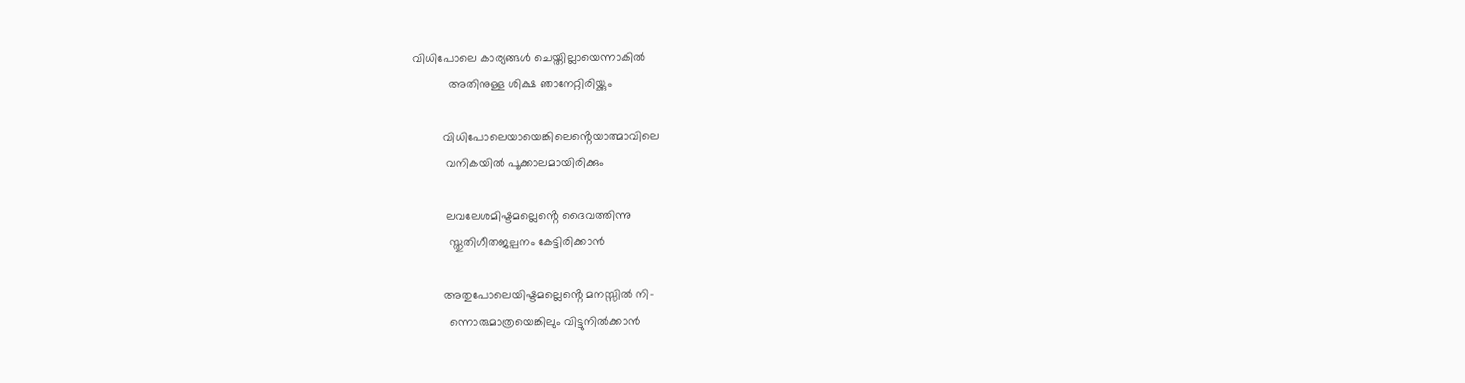വിധിപോലെ കാര്യങ്ങൾ ചെയ്തില്ലായെന്നാകിൽ
           അതിനുള്ള ശിക്ഷ ഞാനേറ്റിരിയ്ക്കും

         വിധിപോലെയായെങ്കിലെൻ്റെയാത്മാവിലെ
          വനികയിൽ പൂക്കാലമായിരിക്കും

          ലവലേശമിഷ്ടമല്ലെൻ്റെ ദൈവത്തിന്നു
           സ്തുതിഗീതജല്പനം കേട്ടിരിക്കാൻ

         അതുപോലെയിഷ്ടമല്ലെൻ്റെ മനസ്സിൽ നി-
           ന്നൊരുമാത്രയെങ്കിലും വിട്ടുനിൽക്കാൻ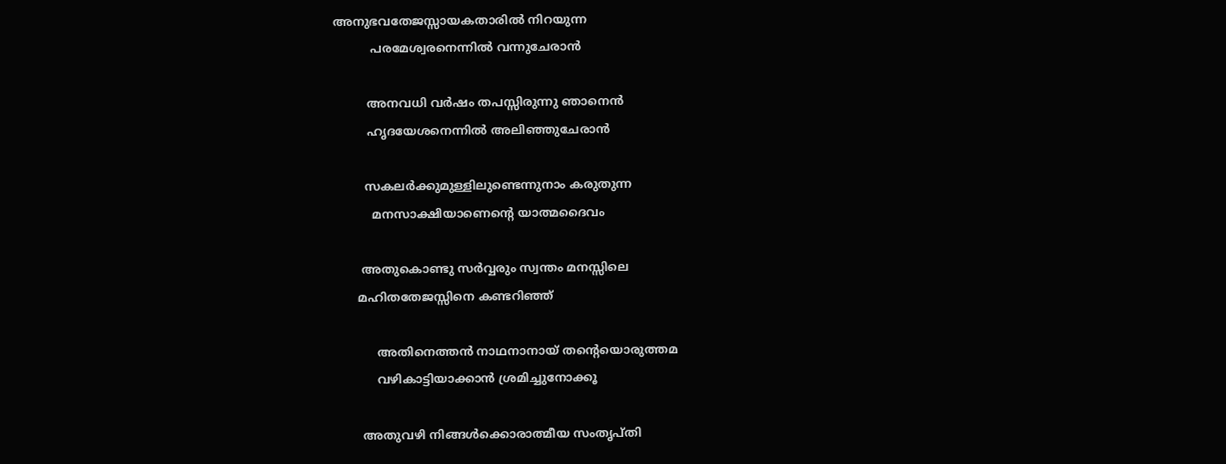അനുഭവതേജസ്സായകതാരിൽ നിറയുന്ന
          പരമേശ്വരനെന്നിൽ വന്നുചേരാൻ

         അനവധി വർഷം തപസ്സിരുന്നു ഞാനെൻ
         ഹൃദയേശനെന്നിൽ അലിഞ്ഞുചേരാൻ

        സകലർക്കുമുള്ളിലുണ്ടെന്നുനാം കരുതുന്ന
          മനസാക്ഷിയാണെൻ്റെ യാത്മദൈവം

       അതുകൊണ്ടു സർവ്വരും സ്വന്തം മനസ്സിലെ
      മഹിതതേജസ്സിനെ കണ്ടറിഞ്ഞ്

           അതിനെത്തൻ നാഥനാനായ് തൻ്റെയൊരുത്തമ
           വഴികാട്ടിയാക്കാൻ ശ്രമിച്ചുനോക്കൂ

       അതുവഴി നിങ്ങൾക്കൊരാത്മീയ സംതൃപ്തി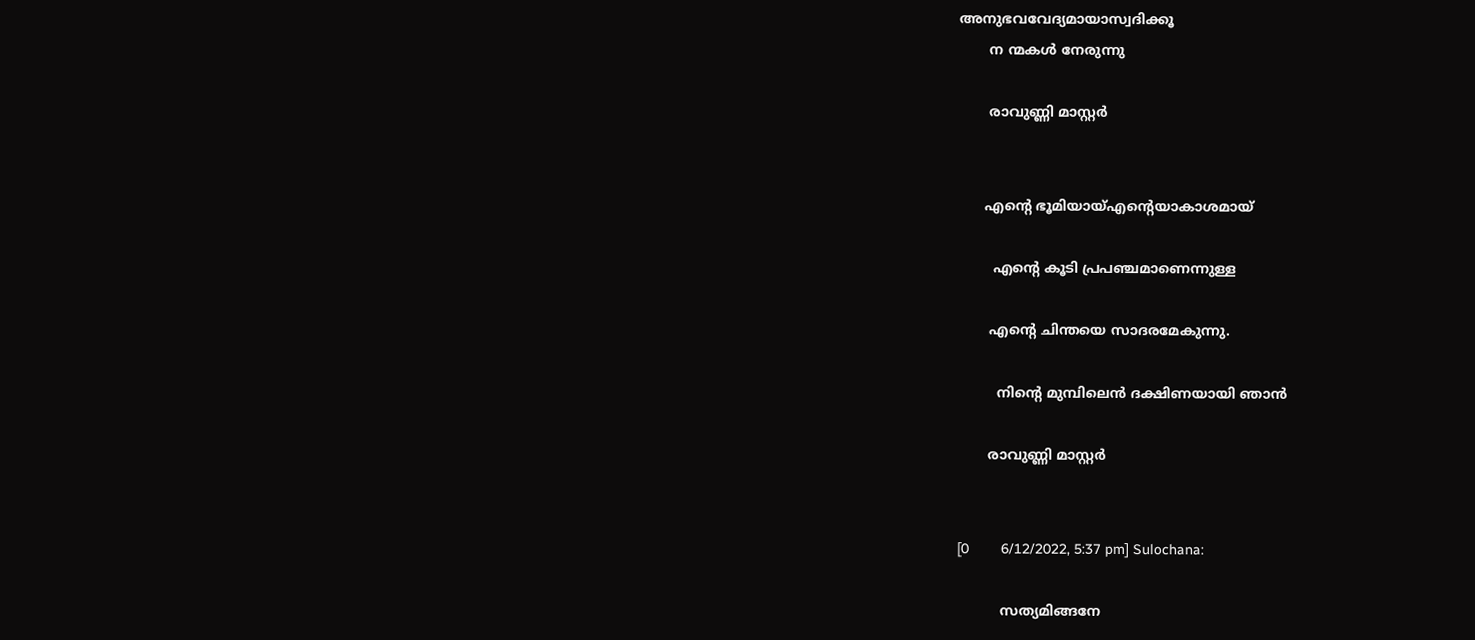അനുഭവവേദ്യമായാസ്വദിക്കൂ
       ന ന്മകൾ നേരുന്നു

       രാവുണ്ണി മാസ്റ്റർ


      എന്റെ ഭൂമിയായ്എന്റെയാകാശമായ്

        എന്റെ കൂടി പ്രപഞ്ചമാണെന്നുള്ള

       എന്റെ ചിന്തയെ സാദരമേകുന്നു.

         നിന്റെ മുമ്പിലെൻ ദക്ഷിണയായി ഞാൻ

       രാവുണ്ണി മാസ്റ്റർ


[0        6/12/2022, 5:37 pm] Sulochana:

          സത്യമിങ്ങനേ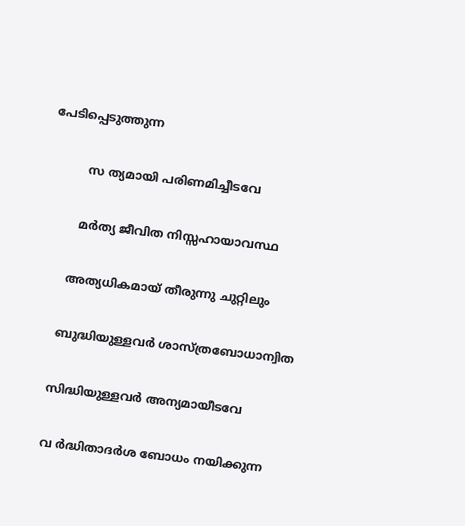പേടിപ്പെടുത്തുന്ന

          സ ത്യമായി പരിണമിച്ചീടവേ

         മർത്യ ജീവിത നിസ്സഹായാവസ്ഥ

       അത്യധികമായ് തീരുന്നു ചുറ്റിലും

      ബുദ്ധിയുള്ളവർ ശാസ്ത്രബോധാന്വിത

     സിദ്ധിയുള്ളവർ അന്യമായീടവേ

     വ ർദ്ധിതാദർശ ബോധം നയിക്കുന്ന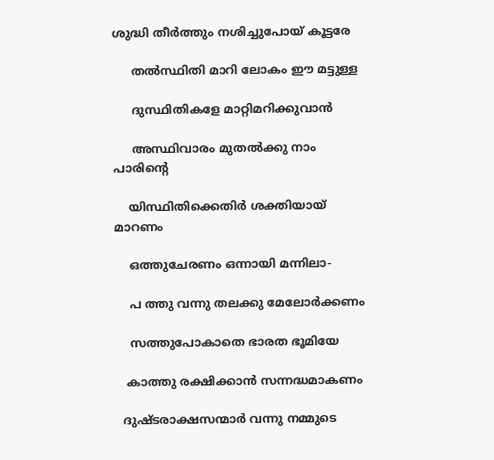ശുദ്ധി തീർത്തും നശിച്ചുപോയ് കൂട്ടരേ

     തൽസ്ഥിതി മാറി ലോകം ഈ മട്ടുള്ള

     ദുസ്ഥിതികളേ മാറ്റിമറിക്കുവാൻ

     അസ്ഥിവാരം മുതൽക്കു നാം പാരിൻ്റെ

    യിസ്ഥിതിക്കെതിർ ശക്തിയായ് മാറണം

    ഒത്തുചേരണം ഒന്നായി മന്നിലാ-

    പ ത്തു വന്നു തലക്കു മേലോർക്കണം

    സത്തുപോകാതെ ഭാരത ഭൂമിയേ

   കാത്തു രക്ഷിക്കാൻ സന്നദ്ധമാകണം

  ദുഷ്ടരാക്ഷസന്മാർ വന്നു നമ്മുടെ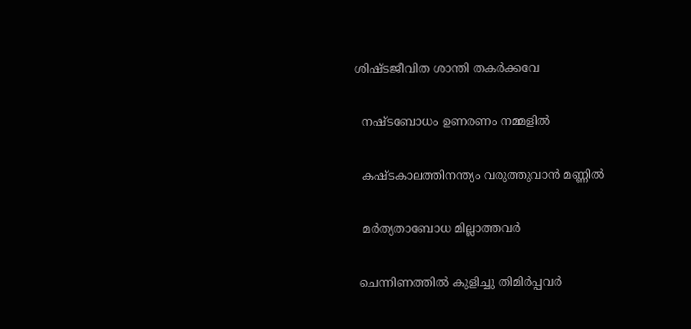ശിഷ്ടജീവിത ശാന്തി തകർക്കവേ

  നഷ്ടബോധം ഉണരണം നമ്മളിൽ

  കഷ്ടകാലത്തിനന്ത്യം വരുത്തുവാൻ മണ്ണിൽ

  മർത്യതാബോധ മില്ലാത്തവർ

 ചെന്നിണത്തിൽ കുളിച്ചു തിമിർപ്പവർ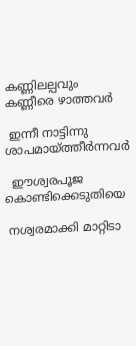കണ്ണിലല്പവും കണ്ണീരെ ഴാത്തവർ

 ഇന്നീ നാട്ടിന്നു ശാപമായ്ത്തീർന്നവർ

  ഈശ്വരപൂജ കൊണ്ടിക്കെടുതിയെ

 നശ്വരമാക്കി മാറ്റിടാ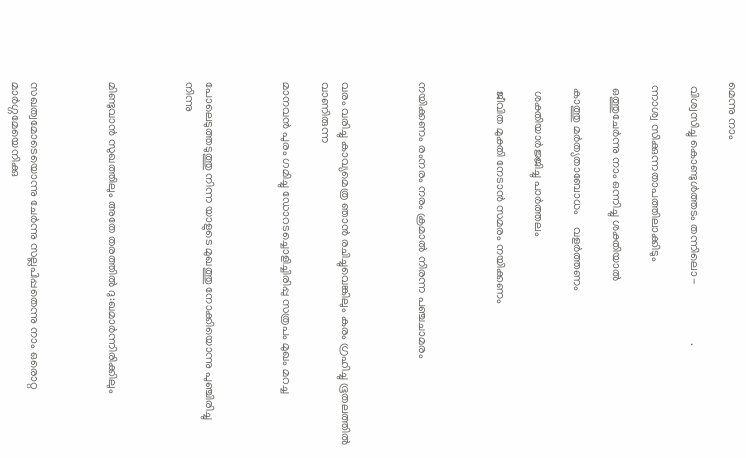മെന്നു നാം

 വിശ്വസിച്ചു കൊണ്ടുൾത്തടം തന്നിലൊ-                    .

 ന്നാശ്വ സിക്കുന്നതാപത്തിലാക്കിടും

  ഒത്തുചേർന്നു നാം ഒന്നിച്ചു ശക്തിയാൽ

  കാത്തു മർത്യതാബോധം    വളർത്തണം

   ശക്തിയാർജ്ജിച്ചു പാർത്തലം

   ജീവിത മുക്തി നേടാൻ സമരം നയിക്കണം



നയിക്കണം രംനരം നരം ക്രമാൽ നിരന്ന പഞ്ചചാമരം



വരം വരിച്ചു കാവ്യമെത്ര ഞാൻ രചിച്ചുവെങ്കിലും കരം ഗ്രഹിച്ചു ഭൂതലത്തിൽ വാണിരുന്ന

മാനവൻ പുരം ഗമിച്ചു ഡോറടച്ചൊളിച്ചിരിപ്പു സത്രപം മുഖം മറച്ച



പോലെടുത്തടുത്തു നിന്ന യാളുടെ മുഖത്തു നോക്കിയൊന്നു പുഞ്ചിരിച്ചു നിന്നു



മിണ്ടുവാൻ സുഖത്തിലും അതേ തരത്തിൽ ദു:ഖമാർന്നിരിക്കിലും



സഖത്വമോടെയൊന്നു ചേർന്നു സല്ലപിപ്പതെന്നു നാം ഒരൊറ്റ മാർഗ്ഗമേയെനിക്കു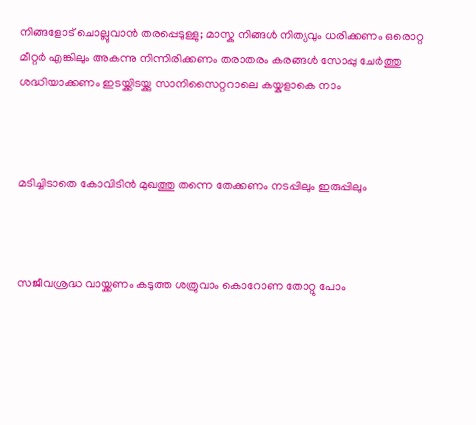നിങ്ങളോട് ചൊല്ലുവാൻ തരപ്പെടുള്ളു; മാസ്കു നിങ്ങൾ നിത്യവും ധരിക്കണം ഒരൊറ്റ മീറ്റർ എങ്കിലും അകന്നു നിന്നിരിക്കണം തരാതരം കരങ്ങൾ സോപ്പു ചേർത്തു ശദ്ധിയാക്കണം ഇടയ്ക്കിടയ്ക്കു സാനിസൈറ്ററാലെ കയ്കളാകെ നാം



മടിച്ചിടാതെ കോവിടിൻ മുഖത്തു തന്നെ തേക്കണം നടപ്പിലും ഇരുപ്പിലും



സജീവശ്രദ്ധ വായ്ക്കണം കടുത്ത ശത്രുവാം കൊറോണ തോറ്റു പോം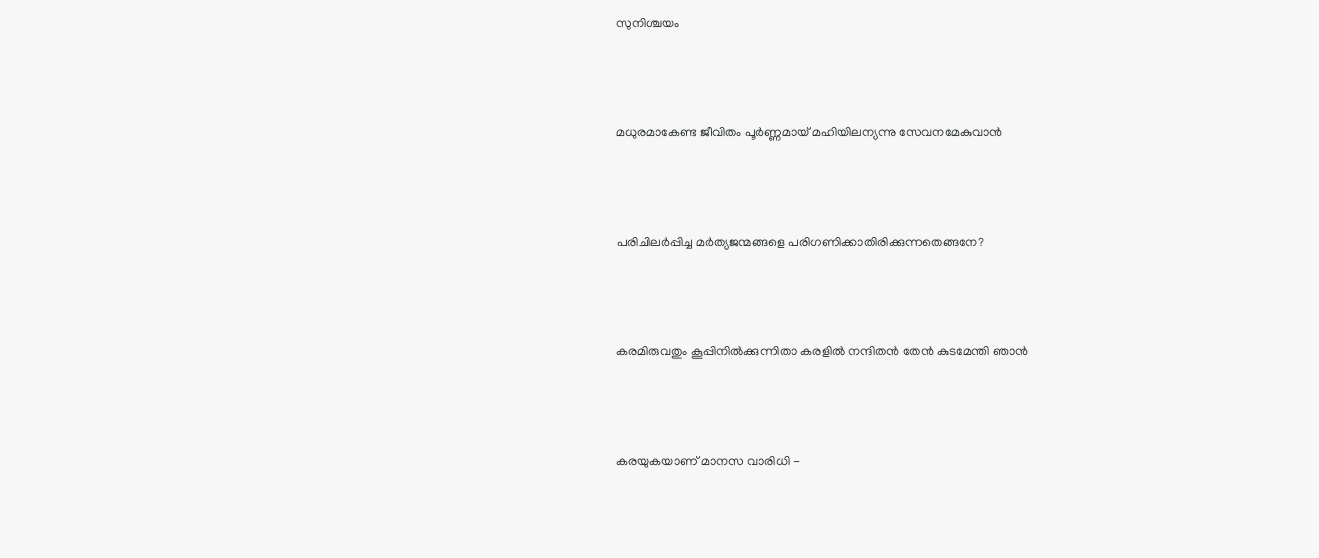സുനിശ്ചയം



മധുരമാകേണ്ട ജീവിതം പൂർണ്ണമായ് മഹിയിലന്യന്നു സേവനമേകുവാൻ



പരിചിലർപ്പിച്ച മർത്യജന്മങ്ങളെ പരിഗണിക്കാതിരിക്കുന്നതെങ്ങനേ?



കരമിരുവതും കൂപ്പിനിൽക്കുന്നിതാ കരളിൽ നന്ദിതൻ തേൻ കുടമേന്തി ഞാൻ



കരയുകയാണ് മാനസ വാരിധി -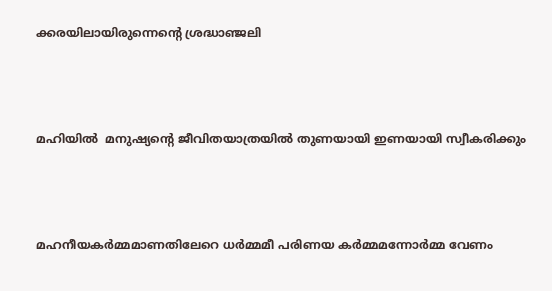ക്കരയിലായിരുന്നെൻ്റെ ശ്രദ്ധാഞ്ജലി



മഹിയിൽ  മനുഷ്യൻ്റെ ജീവിതയാത്രയിൽ തുണയായി ഇണയായി സ്വീകരിക്കും



മഹനീയകർമ്മമാണതിലേറെ ധർമ്മമീ പരിണയ കർമ്മമന്നോർമ്മ വേണം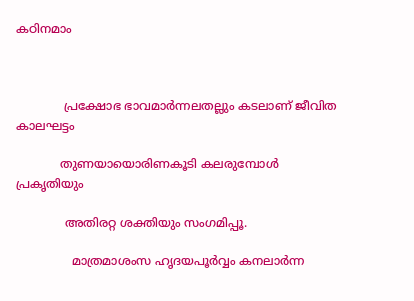കഠിനമാം



             പ്രക്ഷോഭ ഭാവമാർന്നലതല്ലും കടലാണ് ജീവിത കാലഘട്ടം

            തുണയായൊരിണകൂടി കലരുമ്പോൾ          പ്രകൃതിയും

             അതിരറ്റ ശക്തിയും സംഗമിപ്പൂ.

               മാത്രമാശംസ ഹൃദയപൂർവ്വം കനലാർന്ന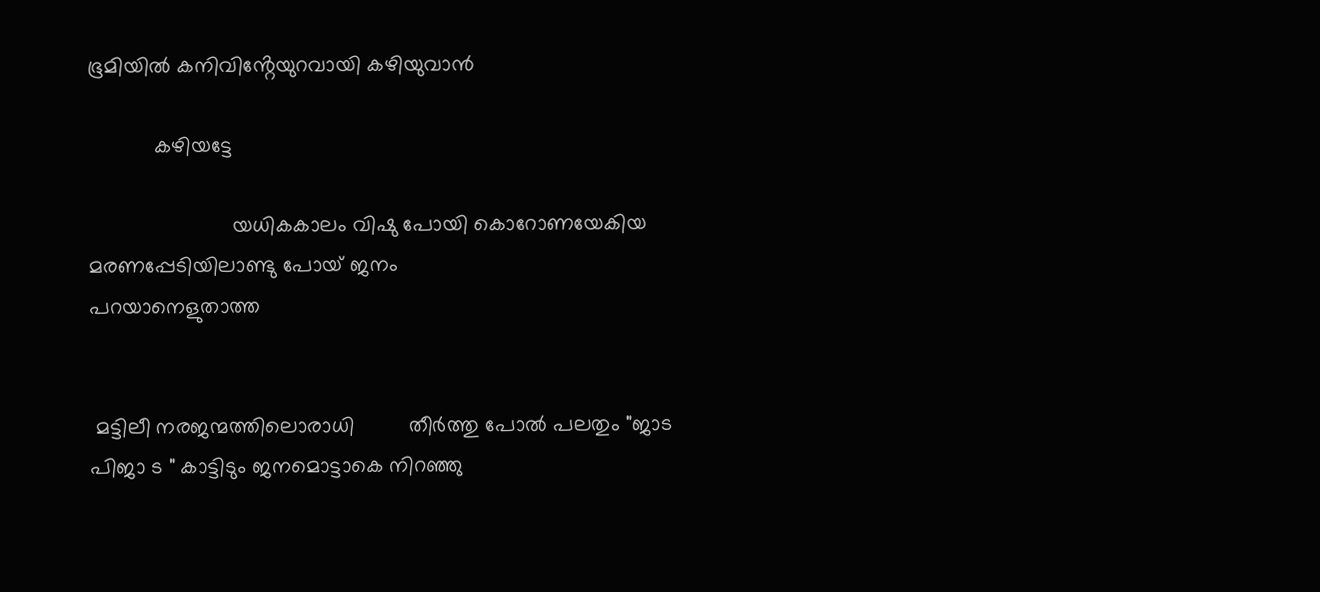ഭൂമിയിൽ കനിവിൻ്റേയുറവായി കഴിയുവാൻ

           കഴിയട്ടേ

                        യധികകാലം വിഷു പോയി കൊറോണയേകിയ മരണപ്പേടിയിലാണ്ടു പോയ് ജനം                                            പറയാനെളുതാത്ത


 മട്ടിലീ നരജന്മത്തിലൊരാധി         തീർത്തു പോൽ പലതും "ജാട പിജാ ട " കാട്ടിടും ജനമൊട്ടാകെ നിറഞ്ഞു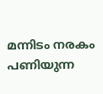മന്നിടം നരകം പണിയുന്ന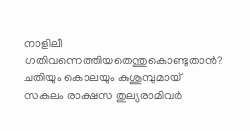നാളിലീ ഗതിവന്നെത്തിയതെന്തുകൊണ്ടുതാൻ? ചതിയും കൊലയും കുശുമ്പുമായ് സകലം രാക്ഷസ തുല്യരാമിവർ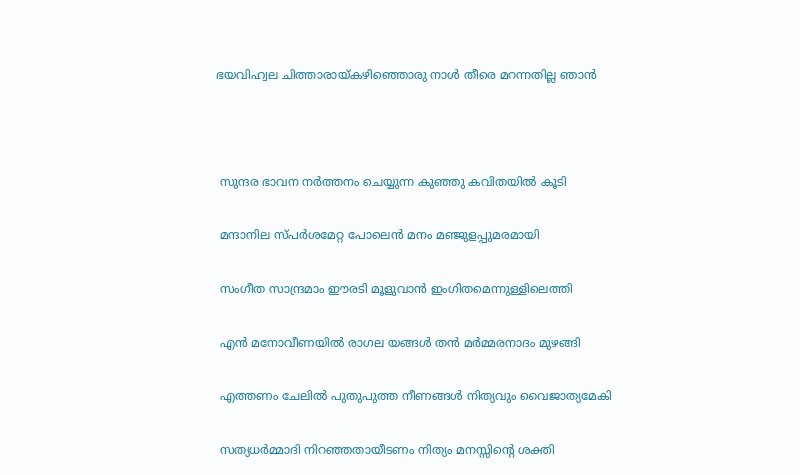ഭയവിഹ്വല ചിത്താരായ്കഴിഞ്ഞൊരു നാൾ തീരെ മറന്നതില്ല ഞാൻ



 സുന്ദര ഭാവന നർത്തനം ചെയ്യുന്ന കുഞ്ഞു കവിതയിൽ കൂടി

 മന്ദാനില സ്പർശമേറ്റ പോലെൻ മനം മഞ്ജുളപ്പുമരമായി

 സംഗീത സാന്ദ്രമാം ഈരടി മൂളുവാൻ ഇംഗിതമെന്നുള്ളിലെത്തി

 എൻ മനോവീണയിൽ രാഗല യങ്ങൾ തൻ മർമ്മരനാദം മുഴങ്ങി

 എത്തണം ചേലിൽ പുതുപുത്ത നീണങ്ങൾ നിത്യവും വൈജാത്യമേകി

 സത്യധർമ്മാദി നിറഞ്ഞതായീടണം നിത്യം മനസ്സിൻ്റെ ശക്തി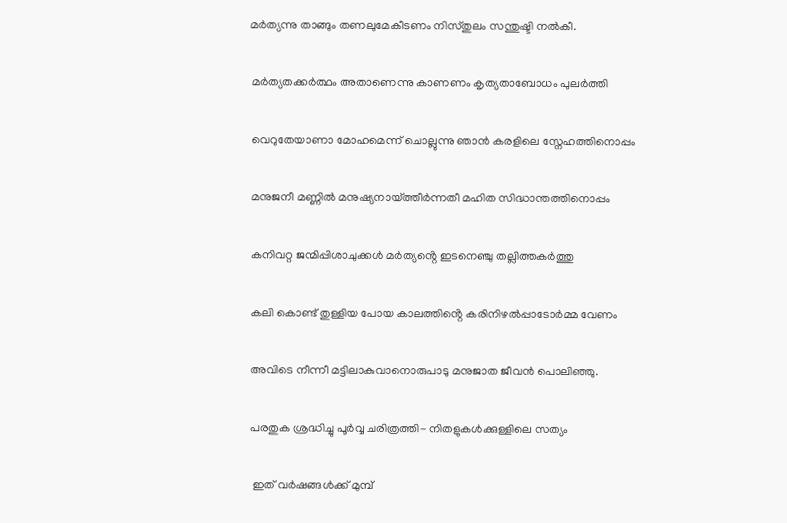മർത്യന്നു താങ്ങും തണലുമേകീടണം നിസ്തുലം സന്തുഷ്ടി നൽകീ.

 മർത്യതക്കർത്ഥം അതാണെന്നു കാണണം കൃത്യതാബോധം പുലർത്തി

 വെറുതേയാണാ മോഹമെന്ന് ചൊല്ലുന്നു ഞാൻ കരളിലെ സ്നേഹത്തിനൊപ്പം

 മനുജനീ മണ്ണിൽ മനുഷ്യനായ്ത്തീർന്നതീ മഹിത സിദ്ധാന്തത്തിനൊപ്പം

 കനിവറ്റ ജന്മിപ്പിശാചുക്കൾ മർത്യൻ്റെ ഇടനെഞ്ചു തല്ലിത്തകർത്തു

 കലി കൊണ്ട് തുള്ളിയ പോയ കാലത്തിൻ്റെ കരിനിഴൽപ്പാടോർമ്മ വേണം

 അവിടെ നീന്നീ മട്ടിലാകുവാനൊരുപാടു മനുജാത ജീവൻ പൊലിഞ്ഞു.

 പരതുക ശ്രദ്ധിച്ചു പൂർവ്വ ചരിത്രത്തി- നിതളുകൾക്കുള്ളിലെ സത്യം

  ഇത് വർഷങ്ങൾക്ക് മുമ്പ്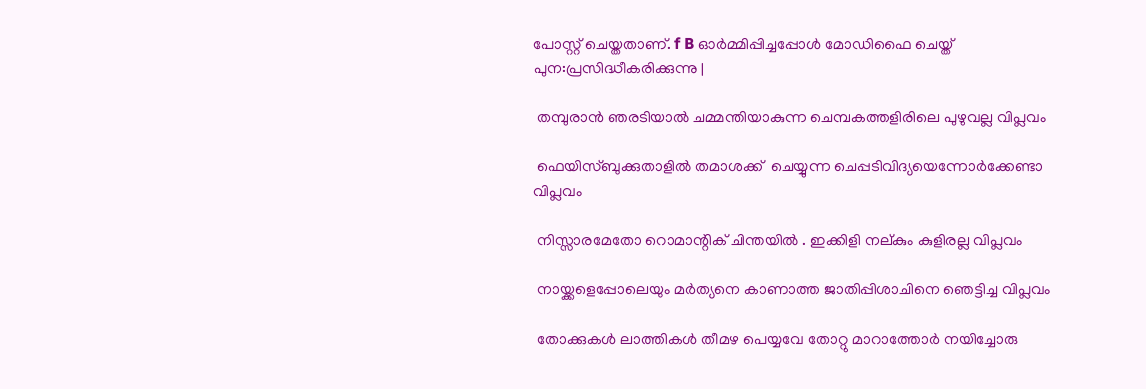പോസ്റ്റ് ചെയ്തതാണ്. f B ഓർമ്മിപ്പിച്ചപ്പോൾ മോഡിഫൈ ചെയ്ത് പുന:പ്രസിദ്ധീകരിക്കുന്നു |

 തമ്പുരാൻ ഞരടിയാൽ ചമ്മന്തിയാകുന്ന ചെമ്പകത്തളിരിലെ പുഴുവല്ല വിപ്ലവം

 ഫെയിസ്ബുക്കുതാളിൽ തമാശക്ക്  ചെയ്യുന്ന ചെപ്പടിവിദ്യയെന്നോർക്കേണ്ടാ വിപ്ലവം

 നിസ്സാരമേതോ റൊമാന്റിക് ചിന്തയിൽ . ഇക്കിളി നല്കും കുളിരല്ല വിപ്ലവം

 നായ്ക്കളെപ്പോലെയും മർത്യനെ കാണാത്ത ജാതിപ്പിശാചിനെ ഞെട്ടിച്ച വിപ്ലവം

 തോക്കുകൾ ലാത്തികൾ തീമഴ പെയ്യവേ തോറ്റു മാറാത്തോർ നയിച്ചോരു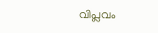വിപ്ലവം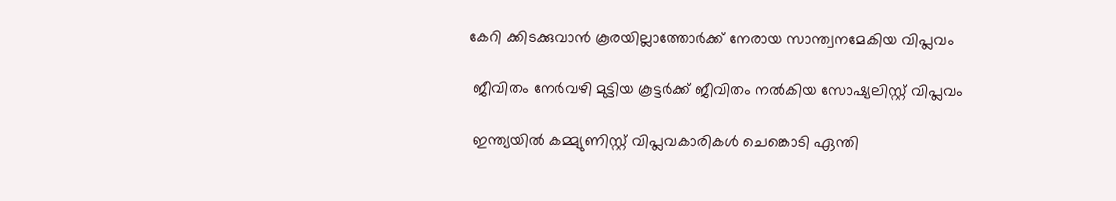കേറി ക്കിടക്കുവാൻ കൂരയില്ലാത്തോർക്ക് നേരായ സാന്ത്വനമേകിയ വിപ്ലവം

 ജീവിതം നേർവഴി മുട്ടിയ കൂട്ടർക്ക് ജീവിതം നൽകിയ സോഷ്യലിസ്റ്റ് വിപ്ലവം

 ഇന്ത്യയിൽ കമ്മ്യുണിസ്റ്റ് വിപ്ലവകാരികൾ ചെങ്കൊടി ഏന്തി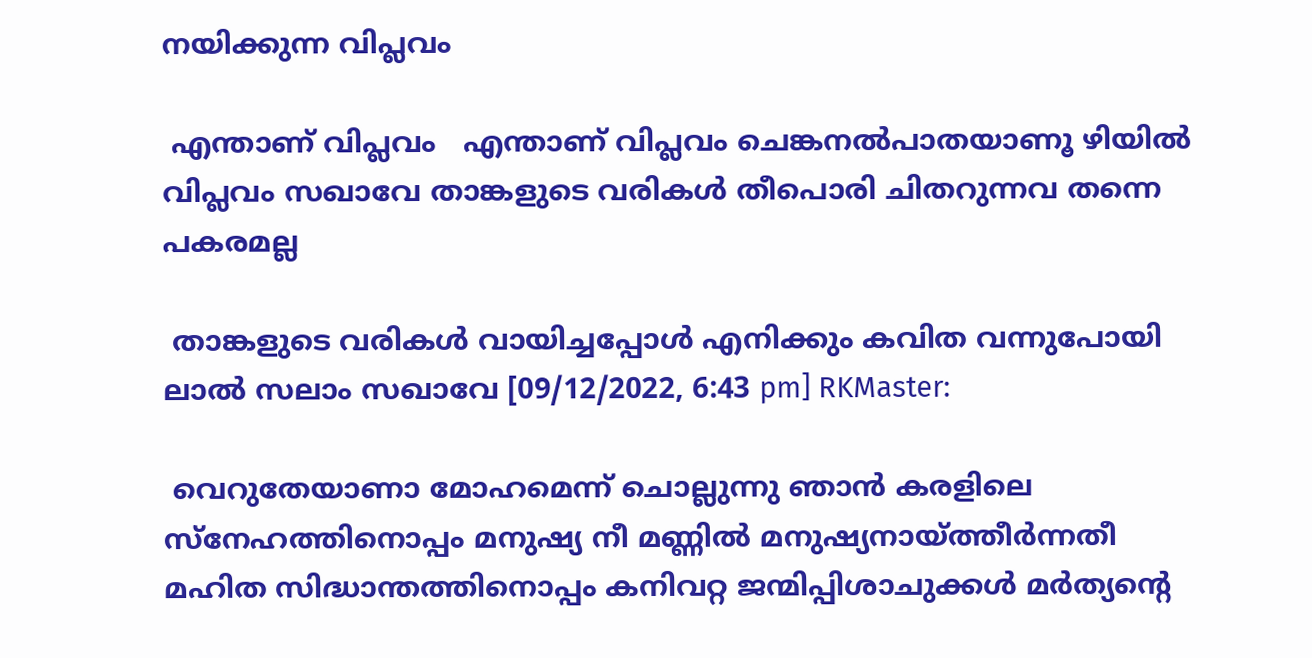നയിക്കുന്ന വിപ്ലവം

 എന്താണ് വിപ്ലവം   എന്താണ് വിപ്ലവം ചെങ്കനൽപാതയാണൂ ഴിയിൽ വിപ്ലവം സഖാവേ താങ്കളുടെ വരികൾ തീപൊരി ചിതറുന്നവ തന്നെ പകരമല്ല

 താങ്കളുടെ വരികൾ വായിച്ചപ്പോൾ എനിക്കും കവിത വന്നുപോയി ലാൽ സലാം സഖാവേ [09/12/2022, 6:43 pm] RKMaster:

 വെറുതേയാണാ മോഹമെന്ന് ചൊല്ലുന്നു ഞാൻ കരളിലെ സ്നേഹത്തിനൊപ്പം മനുഷ്യ നീ മണ്ണിൽ മനുഷ്യനായ്ത്തീർന്നതീ മഹിത സിദ്ധാന്തത്തിനൊപ്പം കനിവറ്റ ജന്മിപ്പിശാചുക്കൾ മർത്യൻ്റെ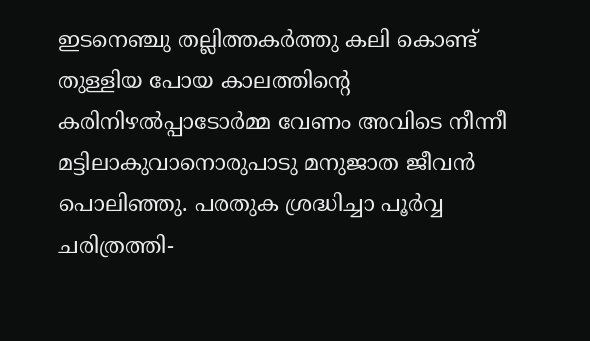ഇടനെഞ്ചു തല്ലിത്തകർത്തു കലി കൊണ്ട് തുള്ളിയ പോയ കാലത്തിൻ്റെ കരിനിഴൽപ്പാടോർമ്മ വേണം അവിടെ നീന്നീ മട്ടിലാകുവാനൊരുപാടു മനുജാത ജീവൻ പൊലിഞ്ഞു. പരതുക ശ്രദ്ധിച്ചാ പൂർവ്വ ചരിത്രത്തി-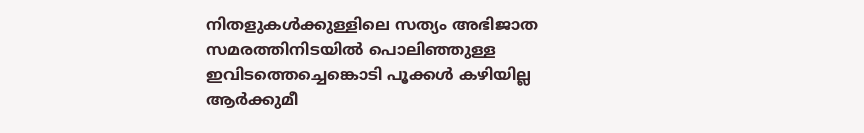നിതളുകൾക്കുള്ളിലെ സത്യം അഭിജാത സമരത്തിനിടയിൽ പൊലിഞ്ഞുള്ള ഇവിടത്തെച്ചെങ്കൊടി പൂക്കൾ കഴിയില്ല ആർക്കുമീ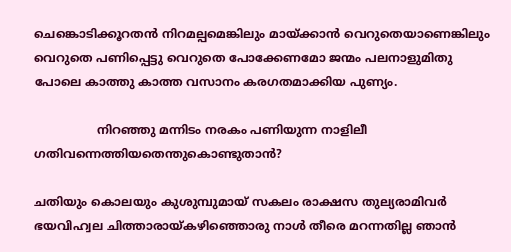ചെങ്കൊടിക്കൂറതൻ നിറമല്പമെങ്കിലും മായ്ക്കാൻ വെറുതെയാണെങ്കിലും വെറുതെ പണിപ്പെട്ടു വെറുതെ പോക്കേണമോ ജന്മം പലനാളുമിതു പോലെ കാത്തു കാത്ത വസാനം കരഗതമാക്കിയ പുണ്യം.

                 നിറഞ്ഞു മന്നിടം നരകം പണിയുന്ന നാളിലീ ഗതിവന്നെത്തിയതെന്തുകൊണ്ടുതാൻ?

ചതിയും കൊലയും കുശുമ്പുമായ് സകലം രാക്ഷസ തുല്യരാമിവർ ഭയവിഹ്വല ചിത്താരായ്കഴിഞ്ഞൊരു നാൾ തീരെ മറന്നതില്ല ഞാൻ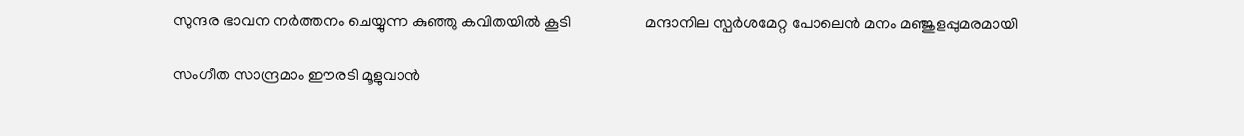സുന്ദര ഭാവന നർത്തനം ചെയ്യുന്ന കുഞ്ഞു കവിതയിൽ കൂടി                   മന്ദാനില സ്പർശമേറ്റ പോലെൻ മനം മഞ്ജുളപ്പുമരമായി

സംഗീത സാന്ദ്രമാം ഈരടി മൂളുവാൻ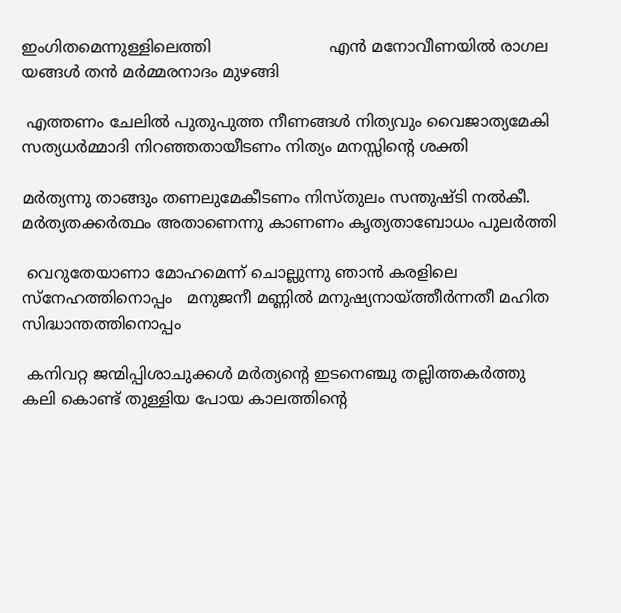ഇംഗിതമെന്നുള്ളിലെത്തി                        എൻ മനോവീണയിൽ രാഗല യങ്ങൾ തൻ മർമ്മരനാദം മുഴങ്ങി

 എത്തണം ചേലിൽ പുതുപുത്ത നീണങ്ങൾ നിത്യവും വൈജാത്യമേകി സത്യധർമ്മാദി നിറഞ്ഞതായീടണം നിത്യം മനസ്സിൻ്റെ ശക്തി

മർത്യന്നു താങ്ങും തണലുമേകീടണം നിസ്തുലം സന്തുഷ്ടി നൽകീ. മർത്യതക്കർത്ഥം അതാണെന്നു കാണണം കൃത്യതാബോധം പുലർത്തി

 വെറുതേയാണാ മോഹമെന്ന് ചൊല്ലുന്നു ഞാൻ കരളിലെ സ്നേഹത്തിനൊപ്പം   മനുജനീ മണ്ണിൽ മനുഷ്യനായ്ത്തീർന്നതീ മഹിത സിദ്ധാന്തത്തിനൊപ്പം

 കനിവറ്റ ജന്മിപ്പിശാചുക്കൾ മർത്യൻ്റെ ഇടനെഞ്ചു തല്ലിത്തകർത്തു                  കലി കൊണ്ട് തുള്ളിയ പോയ കാലത്തിൻ്റെ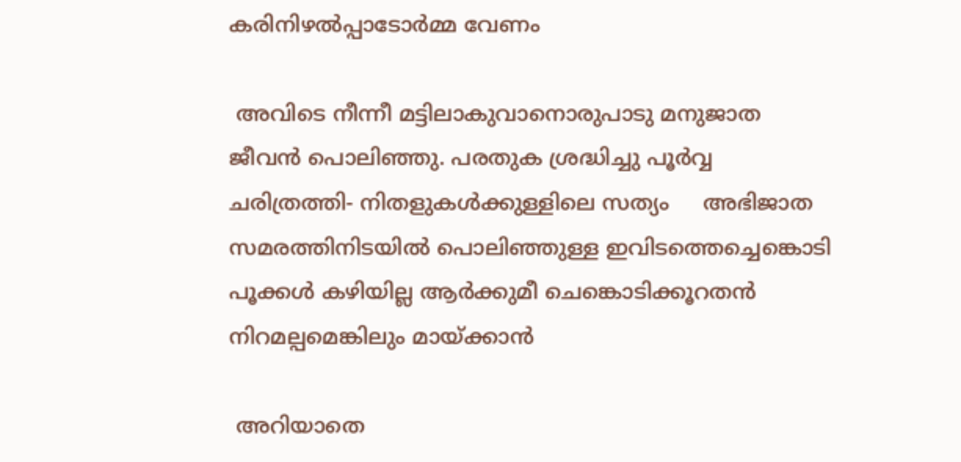കരിനിഴൽപ്പാടോർമ്മ വേണം

 അവിടെ നീന്നീ മട്ടിലാകുവാനൊരുപാടു മനുജാത ജീവൻ പൊലിഞ്ഞു. പരതുക ശ്രദ്ധിച്ചു പൂർവ്വ ചരിത്രത്തി- നിതളുകൾക്കുള്ളിലെ സത്യം     അഭിജാത സമരത്തിനിടയിൽ പൊലിഞ്ഞുള്ള ഇവിടത്തെച്ചെങ്കൊടി പൂക്കൾ കഴിയില്ല ആർക്കുമീ ചെങ്കൊടിക്കൂറതൻ നിറമല്പമെങ്കിലും മായ്ക്കാൻ

 അറിയാതെ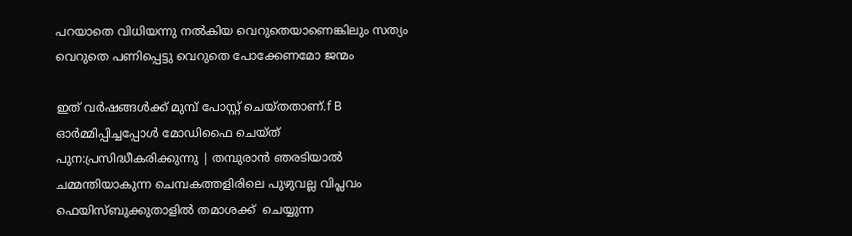പറയാതെ വിധിയന്നു നൽകിയ വെറുതെയാണെങ്കിലും സത്യം  വെറുതെ പണിപ്പെട്ടു വെറുതെ പോക്കേണമോ ജന്മം

ഇത് വർഷങ്ങൾക്ക് മുമ്പ് പോസ്റ്റ് ചെയ്തതാണ്.f B ഓർമ്മിപ്പിച്ചപ്പോൾ മോഡിഫൈ ചെയ്ത് പുന:പ്രസിദ്ധീകരിക്കുന്നു | തമ്പുരാൻ ഞരടിയാൽ ചമ്മന്തിയാകുന്ന ചെമ്പകത്തളിരിലെ പുഴുവല്ല വിപ്ലവം ഫെയിസ്ബുക്കുതാളിൽ തമാശക്ക്  ചെയ്യുന്ന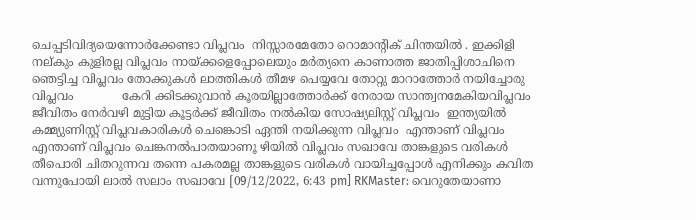ചെപ്പടിവിദ്യയെന്നോർക്കേണ്ടാ വിപ്ലവം  നിസ്സാരമേതോ റൊമാന്റിക് ചിന്തയിൽ . ഇക്കിളി നല്കും കുളിരല്ല വിപ്ലവം നായ്ക്കളെപ്പോലെയും മർത്യനെ കാണാത്ത ജാതിപ്പിശാചിനെ ഞെട്ടിച്ച വിപ്ലവം തോക്കുകൾ ലാത്തികൾ തീമഴ പെയ്യവേ തോറ്റു മാറാത്തോർ നയിച്ചോരു വിപ്ലവം             കേറി ക്കിടക്കുവാൻ കൂരയില്ലാത്തോർക്ക് നേരായ സാന്ത്വനമേകിയവിപ്ലവം ജീവിതം നേർവഴി മുട്ടിയ കൂട്ടർക്ക് ജീവിതം നൽകിയ സോഷ്യലിസ്റ്റ് വിപ്ലവം  ഇന്ത്യയിൽ കമ്മ്യുണിസ്റ്റ് വിപ്ലവകാരികൾ ചെങ്കൊടി ഏന്തി നയിക്കുന്ന വിപ്ലവം  എന്താണ് വിപ്ലവം   എന്താണ് വിപ്ലവം ചെങ്കനൽപാതയാണൂ ഴിയിൽ വിപ്ലവം സഖാവേ താങ്കളുടെ വരികൾ തീപൊരി ചിതറുന്നവ തന്നെ പകരമല്ല താങ്കളുടെ വരികൾ വായിച്ചപ്പോൾ എനിക്കും കവിത വന്നുപോയി ലാൽ സലാം സഖാവേ [09/12/2022, 6:43 pm] RKMaster: വെറുതേയാണാ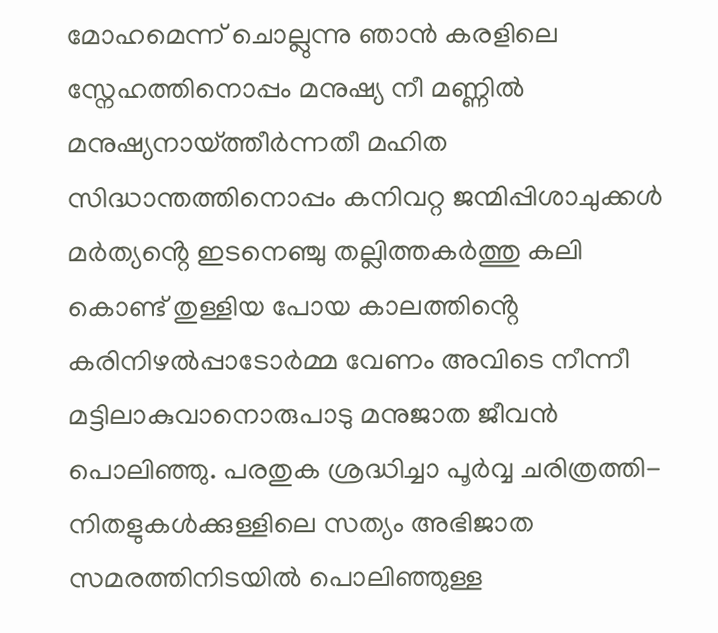മോഹമെന്ന് ചൊല്ലുന്നു ഞാൻ കരളിലെ സ്നേഹത്തിനൊപ്പം മനുഷ്യ നീ മണ്ണിൽ മനുഷ്യനായ്ത്തീർന്നതീ മഹിത സിദ്ധാന്തത്തിനൊപ്പം കനിവറ്റ ജന്മിപ്പിശാചുക്കൾ മർത്യൻ്റെ ഇടനെഞ്ചു തല്ലിത്തകർത്തു കലി കൊണ്ട് തുള്ളിയ പോയ കാലത്തിൻ്റെ കരിനിഴൽപ്പാടോർമ്മ വേണം അവിടെ നീന്നീ മട്ടിലാകുവാനൊരുപാടു മനുജാത ജീവൻ പൊലിഞ്ഞു. പരതുക ശ്രദ്ധിച്ചാ പൂർവ്വ ചരിത്രത്തി- നിതളുകൾക്കുള്ളിലെ സത്യം അഭിജാത സമരത്തിനിടയിൽ പൊലിഞ്ഞുള്ള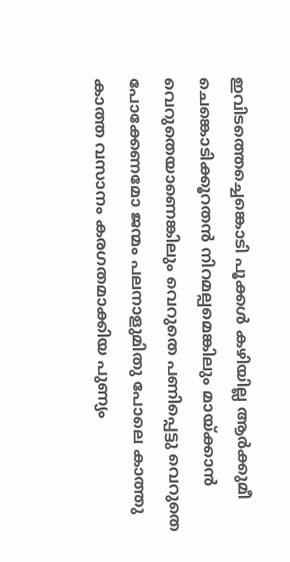ഇവിടത്തെച്ചെങ്കൊടി പൂക്കൾ കഴിയില്ല ആർക്കുമീ ചെങ്കൊടിക്കൂറതൻ നിറമല്പമെങ്കിലും മായ്ക്കാൻ വെറുതെയാണെങ്കിലും വെറുതെ പണിപ്പെട്ടു വെറുതെ പോക്കേണമോ ജന്മം പലനാളുമിതു പോലെ കാത്തു കാത്ത വസാനം കരഗതമാക്കിയ പുണ്യം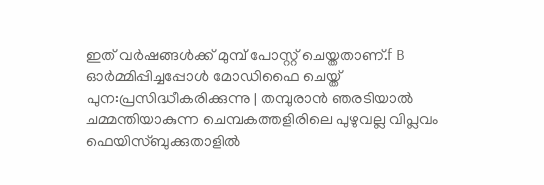ഇത് വർഷങ്ങൾക്ക് മുമ്പ് പോസ്റ്റ് ചെയ്തതാണ്.f B ഓർമ്മിപ്പിച്ചപ്പോൾ മോഡിഫൈ ചെയ്ത് പുന:പ്രസിദ്ധീകരിക്കുന്നു | തമ്പുരാൻ ഞരടിയാൽ ചമ്മന്തിയാകുന്ന ചെമ്പകത്തളിരിലെ പുഴുവല്ല വിപ്ലവം ഫെയിസ്ബുക്കുതാളിൽ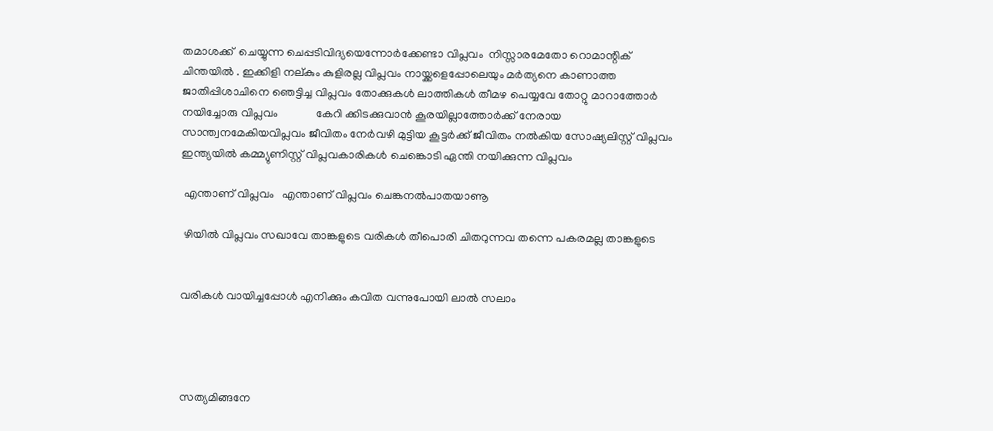തമാശക്ക്  ചെയ്യുന്ന ചെപ്പടിവിദ്യയെന്നോർക്കേണ്ടാ വിപ്ലവം  നിസ്സാരമേതോ റൊമാന്റിക് ചിന്തയിൽ . ഇക്കിളി നല്കും കുളിരല്ല വിപ്ലവം നായ്ക്കളെപ്പോലെയും മർത്യനെ കാണാത്ത ജാതിപ്പിശാചിനെ ഞെട്ടിച്ച വിപ്ലവം തോക്കുകൾ ലാത്തികൾ തീമഴ പെയ്യവേ തോറ്റു മാറാത്തോർ നയിച്ചോരു വിപ്ലവം             കേറി ക്കിടക്കുവാൻ കൂരയില്ലാത്തോർക്ക് നേരായ സാന്ത്വനമേകിയവിപ്ലവം ജീവിതം നേർവഴി മുട്ടിയ കൂട്ടർക്ക് ജീവിതം നൽകിയ സോഷ്യലിസ്റ്റ് വിപ്ലവം  ഇന്ത്യയിൽ കമ്മ്യുണിസ്റ്റ് വിപ്ലവകാരികൾ ചെങ്കൊടി ഏന്തി നയിക്കുന്ന വിപ്ലവം

 എന്താണ് വിപ്ലവം   എന്താണ് വിപ്ലവം ചെങ്കനൽപാതയാണൂ

 ഴിയിൽ വിപ്ലവം സഖാവേ താങ്കളുടെ വരികൾ തീപൊരി ചിതറുന്നവ തന്നെ പകരമല്ല താങ്കളുടെ


വരികൾ വായിച്ചപ്പോൾ എനിക്കും കവിത വന്നുപോയി ലാൽ സലാം




സത്യമിങ്ങനേ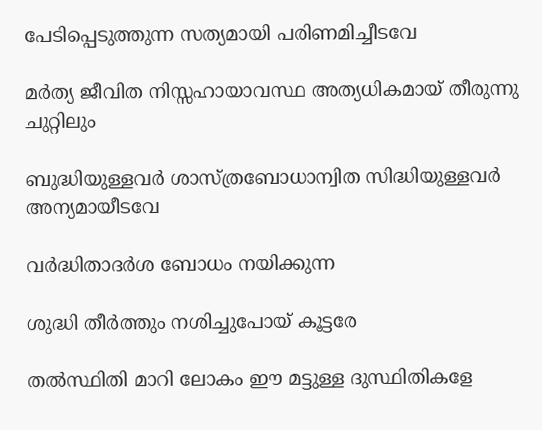പേടിപ്പെടുത്തുന്ന സത്യമായി പരിണമിച്ചീടവേ

മർത്യ ജീവിത നിസ്സഹായാവസ്ഥ അത്യധികമായ് തീരുന്നു ചുറ്റിലും

ബുദ്ധിയുള്ളവർ ശാസ്ത്രബോധാന്വിത സിദ്ധിയുള്ളവർ അന്യമായീടവേ

വർദ്ധിതാദർശ ബോധം നയിക്കുന്ന

ശുദ്ധി തീർത്തും നശിച്ചുപോയ് കൂട്ടരേ

തൽസ്ഥിതി മാറി ലോകം ഈ മട്ടുള്ള ദുസ്ഥിതികളേ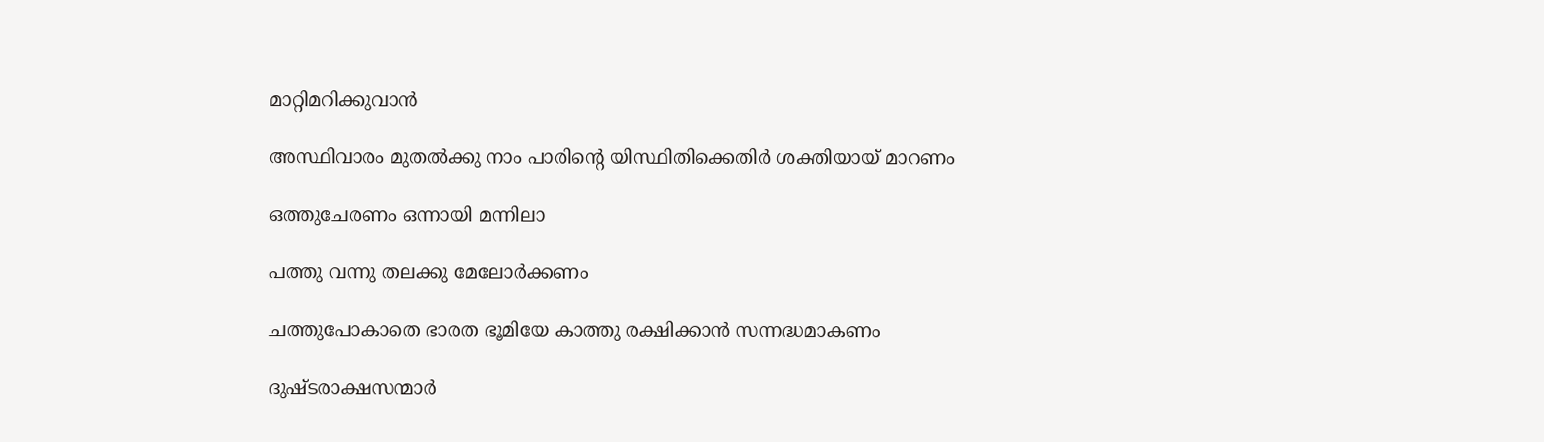മാറ്റിമറിക്കുവാൻ

അസ്ഥിവാരം മുതൽക്കു നാം പാരിൻ്റെ യിസ്ഥിതിക്കെതിർ ശക്തിയായ് മാറണം

ഒത്തുചേരണം ഒന്നായി മന്നിലാ

പത്തു വന്നു തലക്കു മേലോർക്കണം

ചത്തുപോകാതെ ഭാരത ഭൂമിയേ കാത്തു രക്ഷിക്കാൻ സന്നദ്ധമാകണം

ദുഷ്ടരാക്ഷസന്മാർ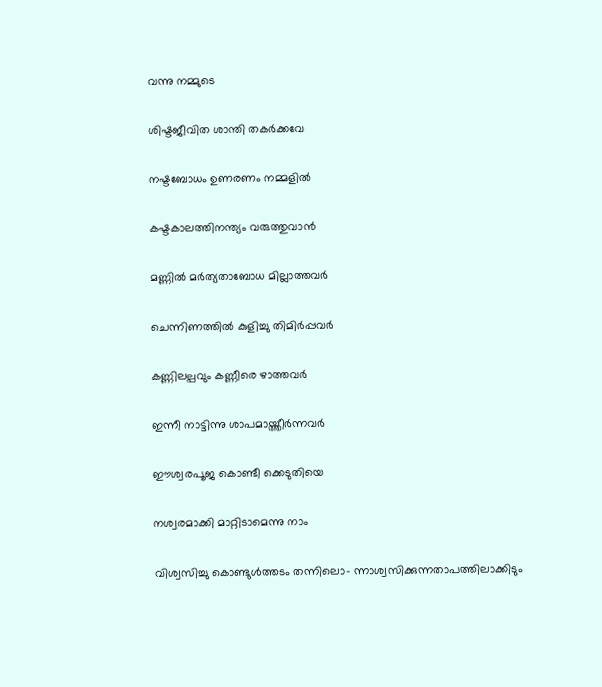വന്നു നമ്മുടെ

ശിഷ്ടജീവിത ശാന്തി തകർക്കവേ

നഷ്ടബോധം ഉണരണം നമ്മളിൽ

കഷ്ടകാലത്തിനന്ത്യം വരുത്തുവാൻ

മണ്ണിൽ മർത്യതാബോധ മില്ലാത്തവർ

ചെന്നിണത്തിൽ കുളിച്ചു തിമിർപ്പവർ

കണ്ണിലല്പവും കണ്ണീരെ ഴാത്തവർ

ഇന്നീ നാട്ടിന്നു ശാപമായ്ത്തീർന്നവർ

ഈശ്വരപൂജ കൊണ്ടീ ക്കെടുതിയെ

നശ്വരമാക്കി മാറ്റിടാമെന്നു നാം

വിശ്വസിച്ചു കൊണ്ടുൾത്തടം തന്നിലൊ- ന്നാശ്വസിക്കുന്നതാപത്തിലാക്കിടും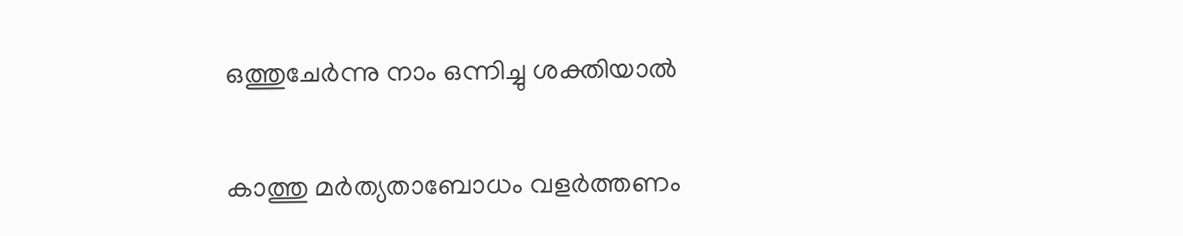ഒത്തുചേർന്നു നാം ഒന്നിച്ചു ശക്തിയാൽ

കാത്തു മർത്യതാബോധം വളർത്തണം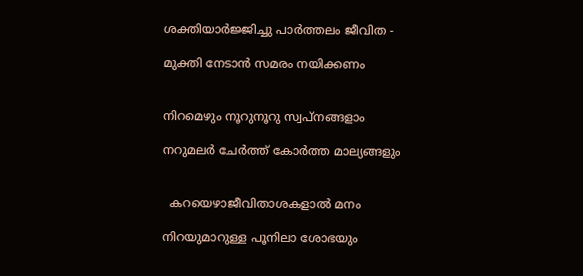ശക്തിയാർജ്ജിച്ചു പാർത്തലം ജീവിത -

മുക്തി നേടാൻ സമരം നയിക്കണം


നിറമെഴും നൂറുനൂറു സ്വപ്‌നങ്ങളാം

നറുമലർ ചേർത്ത് കോർത്ത മാല്യങ്ങളും


  കറയെഴാജീവിതാശകളാൽ മനം

നിറയുമാറുള്ള പൂനിലാ ശോഭയും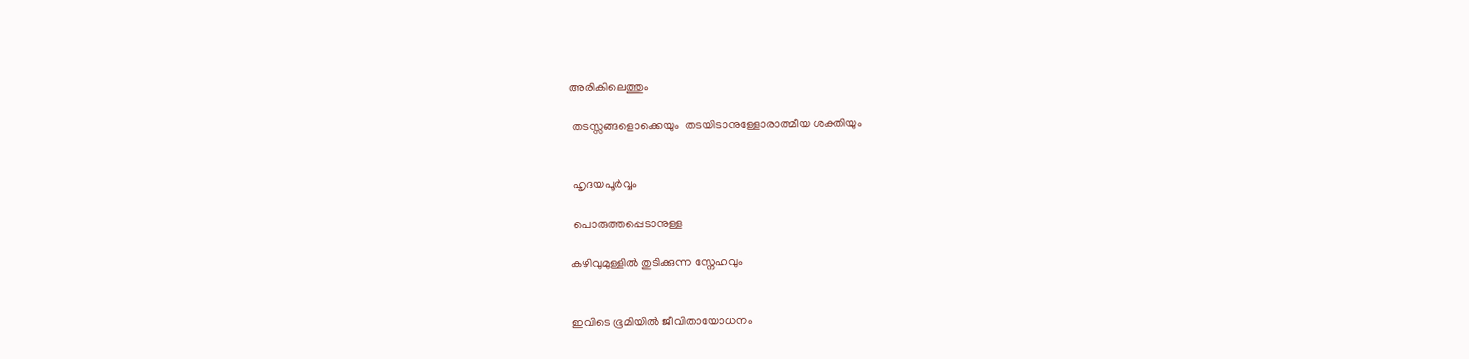അരികിലെത്തും

 തടസ്സങ്ങളൊക്കെയും  തടയിടാനുള്ളോരാത്മീയ ശക്തിയും


 ഹൃദയപൂർവ്വം

 പൊരുത്തപ്പെടാനുള്ള

കഴിവുമുള്ളിൽ തുടിക്കുന്ന സ്നേഹവും


ഇവിടെ ഭൂമിയിൽ ജീവിതായോധനം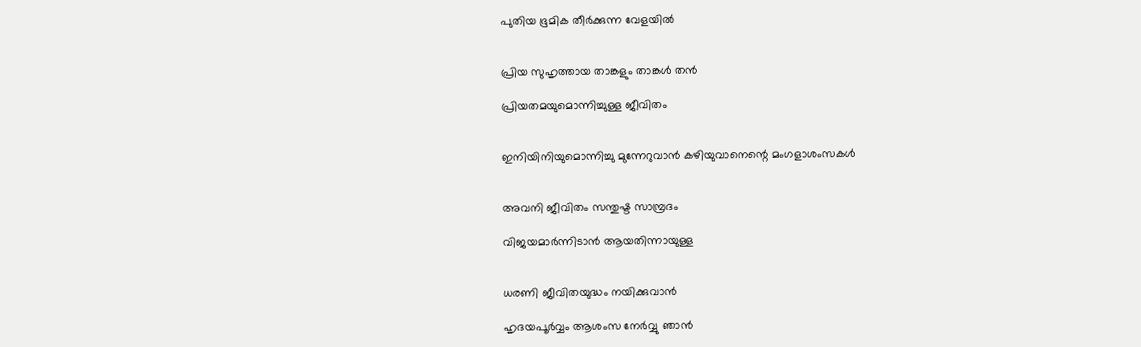പുതിയ ഭൂമിക തീർക്കുന്ന വേളയിൽ


പ്രിയ സുഹൃത്തായ താങ്കളും താങ്കൾ തൻ

പ്രിയതമയുമൊന്നിച്ചുള്ള ജീവിതം


ഇനിയിനിയുമൊന്നിച്ചു മുന്നേറുവാൻ കഴിയുവാനെന്റെ മംഗളാശംസകൾ


അവനി ജീവിതം സന്തുഷ്ട സാമ്പ്രദം

വിജയമാർന്നിടാൻ ആയതിന്നായുള്ള


ധരണി ജീവിതയുദ്ധം നയിക്കുവാൻ

ഹൃദയപൂർവ്വം ആശംസ നേർവ്വു ഞാൻ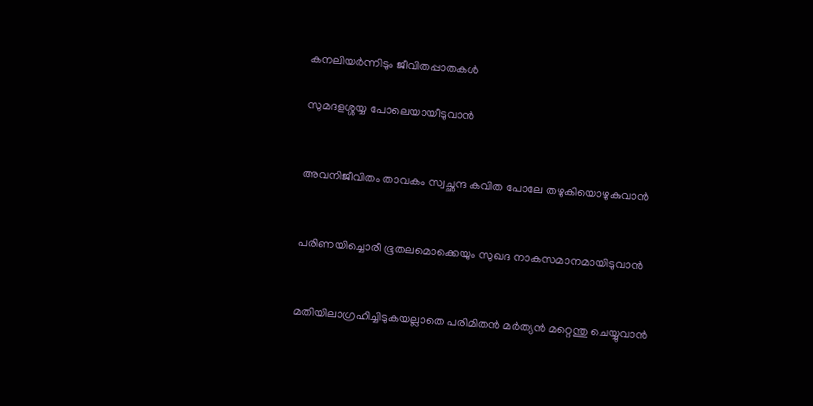കനലിയർന്നിടും ജീവിതപ്പാതകൾ

സുമദളശ്ശയ്യ പോലെയായീടുവാൻ


അവനിജീവിതം താവകം സ്വച്ഛന്ദ കവിത പോലേ തഴുകിയൊഴുകുവാൻ


പരിണയിച്ചൊരീ ഭൂതലമൊക്കെയും സുഖദ നാകസമാനമായിടുവാൻ


മതിയിലാഗ്രഹിച്ചിടുകയല്ലാതെ പരിമിതൻ മർത്യൻ മറ്റെന്തു ചെയ്യുവാൻ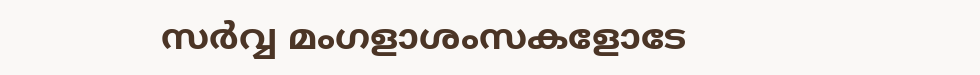സർവ്വ മംഗളാശംസകളോടേ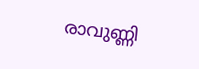രാവുണ്ണി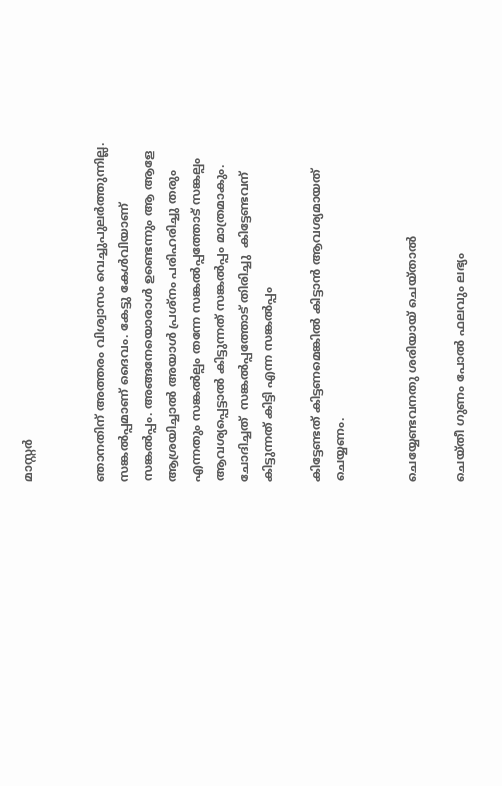മാസ്റ്റർ


ഞാനതിന് അത്തരം വിശ്വാസം വെച്ചുപുലർത്തുന്നില്ല. സങ്കൽപ്പമാണ് ദൈവം. കേട്ടു കേൾവിയാണ് സങ്കൽപ്പം. അങ്ങനേയൊരാൾ ഉണ്ടെന്നും ആ ആളേ ആശ്രയിച്ചാൽ അയാൾ പ്രശ്നം പരിഹരിച്ചു തരും എന്നതും സങ്കൽല്പം തന്നേ സങ്കൽപ്പത്തോട് സങ്കല്പം  ആവശ്യപ്പെട്ടാൽ കിട്ടുന്നത് സങ്കൽപ്പം മാത്രമാകും. ചോദിച്ചത്  സങ്കൽപ്പത്തോട് തിരിച്ചു  കിട്ടേണ്ടവന് കിട്ടുന്നത് കിട്ടി എന്ന സങ്കൽപ്പം

കിട്ടേണ്ടത് കിട്ടണമെങ്കിൽ കിട്ടാൻ ആവശ്യമായത് ചെയ്യണം.


ചെയ്യേണ്ടവനതു ശരിയായ് ചെയ്താൽ

ചെയ്തീ ഗുണം പോൽ ഫലവും ലഭ്യം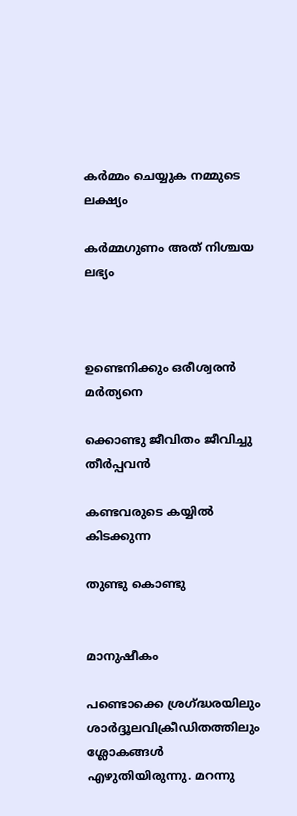കർമ്മം ചെയ്യുക നമ്മുടെ ലക്ഷ്യം

കർമ്മഗുണം അത് നിശ്ചയ ലഭ്യം



ഉണ്ടെനിക്കും ഒരീശ്വരൻ മർത്യനെ

ക്കൊണ്ടു ജീവിതം ജീവിച്ചു തീർപ്പവൻ

കണ്ടവരുടെ കയ്യിൽ കിടക്കുന്ന

തുണ്ടു കൊണ്ടു


മാനുഷീകം

പണ്ടൊക്കെ ശ്രഗ്ദ്ധരയിലും ശാർദ്ദൂലവിക്രീഡിതത്തിലും ശ്ലോകങ്ങൾ എഴുതിയിരുന്നു. മറന്നു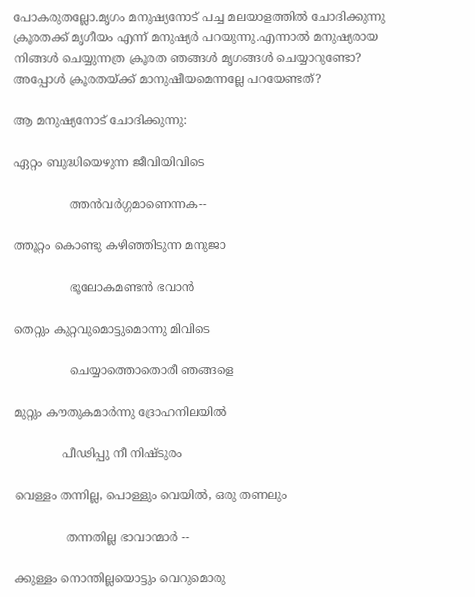പോകരുതല്ലോ.മൃഗം മനുഷ്യനോട് പച്ച മലയാളത്തിൽ ചോദിക്കുന്നു ക്രൂരതക്ക് മൃഗീയം എന്ന് മനുഷ്യർ പറയുന്നു.എന്നാൽ മനുഷ്യരായ നിങ്ങൾ ചെയ്യുന്നത്ര ക്രൂരത ഞങ്ങൾ മൃഗങ്ങൾ ചെയ്യാറുണ്ടോ? അപ്പോൾ ക്രൂരതയ്‌ക്ക് മാനുഷീയമെന്നല്ലേ പറയേണ്ടത്?

ആ മനുഷ്യനോട് ചോദിക്കുന്നു:

ഏറ്റം ബുദ്ധിയെഴുന്ന ജീവിയിവിടെ

               ത്തൻവർഗ്ഗമാണെന്നക--

ത്തൂറ്റം കൊണ്ടു കഴിഞ്ഞിടുന്ന മനുജാ

               ഭൂലോകമണ്ടൻ ഭവാൻ

തെറ്റും കുറ്റവുമൊട്ടുമൊന്നു മിവിടെ

               ചെയ്യാത്തൊതൊരീ ഞങ്ങളെ

മുറ്റും കൗതുകമാർന്നു ദ്രോഹനിലയിൽ

             പീഢിപ്പു നീ നിഷ്ടുരം

വെള്ളം തന്നില്ല, പൊള്ളും വെയിൽ, ഒരു തണലും

              തന്നതില്ല ഭാവാന്മാർ --

ക്കുള്ളം നൊന്തില്ലയൊട്ടും വെറുമൊരു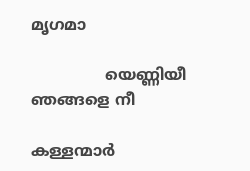മൃഗമാ

               യെണ്ണിയീ ഞങ്ങളെ നീ

കള്ളന്മാർ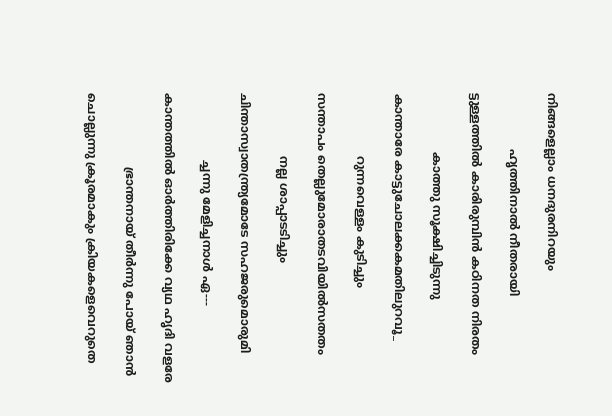നിങ്ങളെല്ലാം ധനദുരനിറയും

               ഹൃത്തിനാൽ നീതരായി

ട്ടുള്ളത്തിൽ കാരിരുമ്പിൻ കഠിനത നിരതം

                കാത്തു സൂക്ഷിച്ചിടുന്നു

കാന്താരേ കാട്ടുചോലക്കകമതിലുറവൂ_

                 റുന്നവെള്ളം കുടിച്ചും

സന്താപം തെല്ലുമോരാതടവിയിൽസതതം

                 നല്ല ശാപ്പാടടിച്ചും

ചിന്താസ്വാതന്ത്ര്യമോടേ സഹജരുമൊരുമി

                  ച്ചന്നു മേളിച്ചനാൾ ഏ---

കാന്തത്തിൽ ഓർത്തിരിക്കേ വ്യഥ ഹൃദി വളരേ

                    ഭ്രാന്തനായ് തീർന്നു പോയ് ഞാൻ

ചൊല്ലുന്നു ക്രൂരമാകും ക്രിയകളെവെറുതെ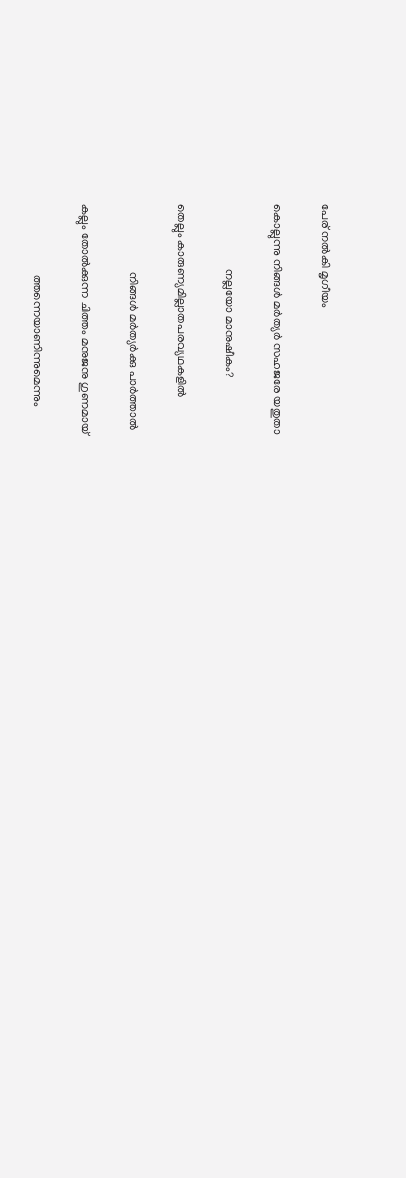പേര് നൽകി മൃഗീയം

കൊല്ലുന്നു നിങ്ങൾ മർത്യർ സഹജരേ യതുതാ

                      നല്ലയോ മാനുഷീകം?

തെല്ലും കാരുണ്യമില്ലാതപരവ്യഥകളിൽ

                       നിങ്ങൾ മർത്യർക്കു പാർത്താൽ

കല്ലും തോൽക്കുന്ന ചിത്തം മനുജനു ഗുണമായ്

                        ത്തന്നെയാണിന്നുമെന്നും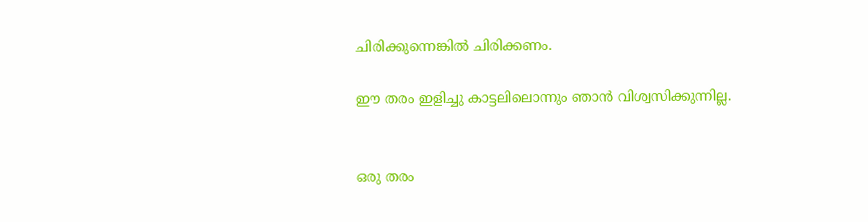ചിരിക്കുന്നെങ്കിൽ ചിരിക്കണം.

ഈ തരം ഇളിച്ചു കാട്ടലിലൊന്നും ഞാൻ വിശ്വസിക്കുന്നില്ല.


ഒരു തരം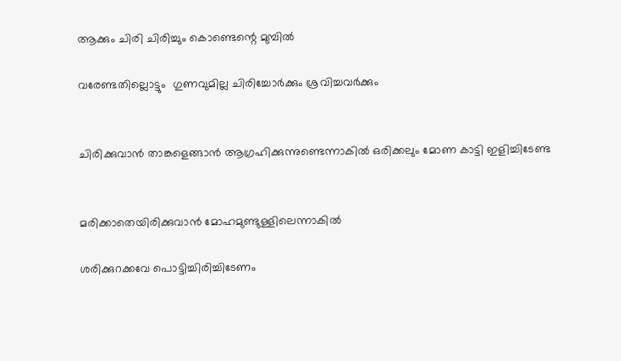ആക്കും ചിരി ചിരിച്ചും കൊണ്ടെന്റെ മുമ്പിൽ

വരേണ്ടതില്ലൊട്ടും  ഗുണവുമില്ല ചിരിച്ചോർക്കും ശ്രവിച്ചവർക്കും


ചിരിക്കുവാൻ താങ്കളെങ്ങാൻ ആഗ്രഹിക്കുന്നുണ്ടെന്നാകിൽ ഒരിക്കലും മോണ കാട്ടി ഇളിച്ചിടേണ്ട


മരിക്കാതെയിരിക്കുവാൻ മോഹമുണ്ടുള്ളിലെന്നാകിൽ

ശരിക്കുറക്കവേ പൊട്ടിച്ചിരിച്ചിടേണം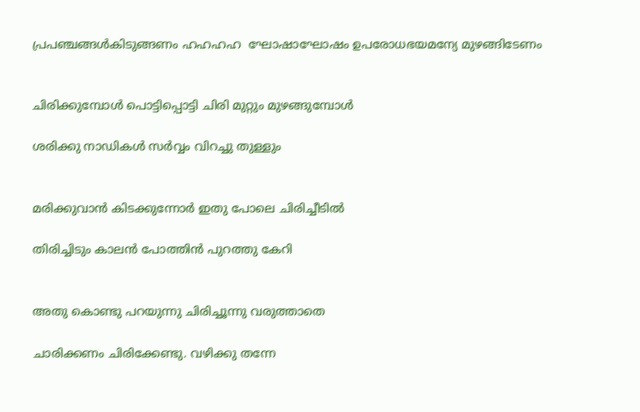പ്രപഞ്ചങ്ങൾകിടുങ്ങണം ഹഹഹഹ  ഘോഷാഘോഷം ഉപരോധഭയമന്യേ മുഴങ്ങിടേണം


ചിരിക്കുമ്പോൾ പൊട്ടിപ്പൊട്ടി ചിരി മുറ്റും മുഴങ്ങുമ്പോൾ

ശരിക്കു നാഡികൾ സർവ്വം വിറച്ചു തുള്ളും


മരിക്കുവാൻ കിടക്കുന്നോർ ഇതു പോലെ ചിരിച്ചീടിൽ

തിരിച്ചിടും കാലൻ പോത്തിൻ പുറത്തു കേറി


അതു കൊണ്ടു പറയുന്നു ചിരിച്ചൂന്നു വരുത്താതെ

ചാരിക്കണം ചിരിക്കേണ്ടു. വഴിക്കു തന്നേ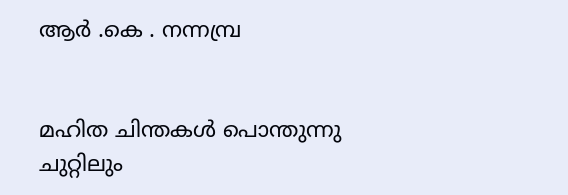ആർ .കെ . നന്നമ്പ്ര


മഹിത ചിന്തകൾ പൊന്തുന്നു ചുറ്റിലും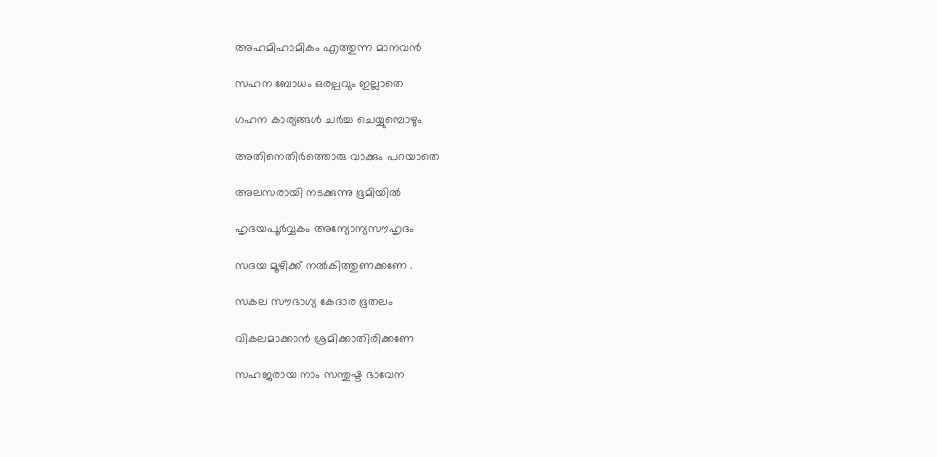അഹമിഹാമികം എത്തുന്ന മാനവൻ

സഹന ബോധം ഒരല്പവും ഇല്ലാതെ

ഗഹന കാര്യങ്ങൾ ചർച്ച ചെയ്യുമ്പൊഴും

അതിനെതിർത്തൊരു വാക്കും പറയാതെ

അലസരായി നടക്കുന്നു ഭൂമിയിൽ

ഹൃദയപൂർവ്വകം അന്യോന്യസൗഹൃദം

സദയ മൂഴിക്ക് നൽകിത്തുണക്കണേ .

സകല സൗഭാഗ്യ കേദാര ഭൂതലം

വികലമാക്കാൻ ശ്രമിക്കാതിരിക്കണേ

സഹജരായ നാം സന്തുഷ്ട ഭാവേന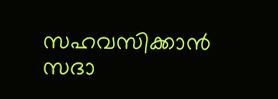സഹവസിക്കാൻ സദാ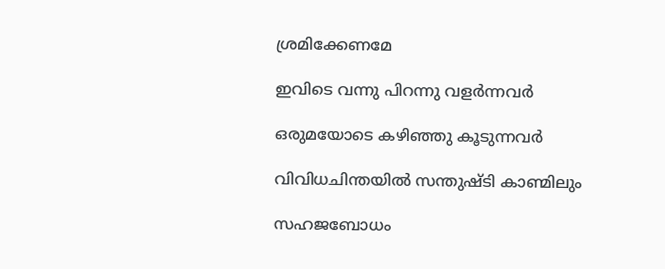ശ്രമിക്കേണമേ

ഇവിടെ വന്നു പിറന്നു വളർന്നവർ

ഒരുമയോടെ കഴിഞ്ഞു കൂടുന്നവർ

വിവിധചിന്തയിൽ സന്തുഷ്ടി കാണ്മിലും

സഹജബോധം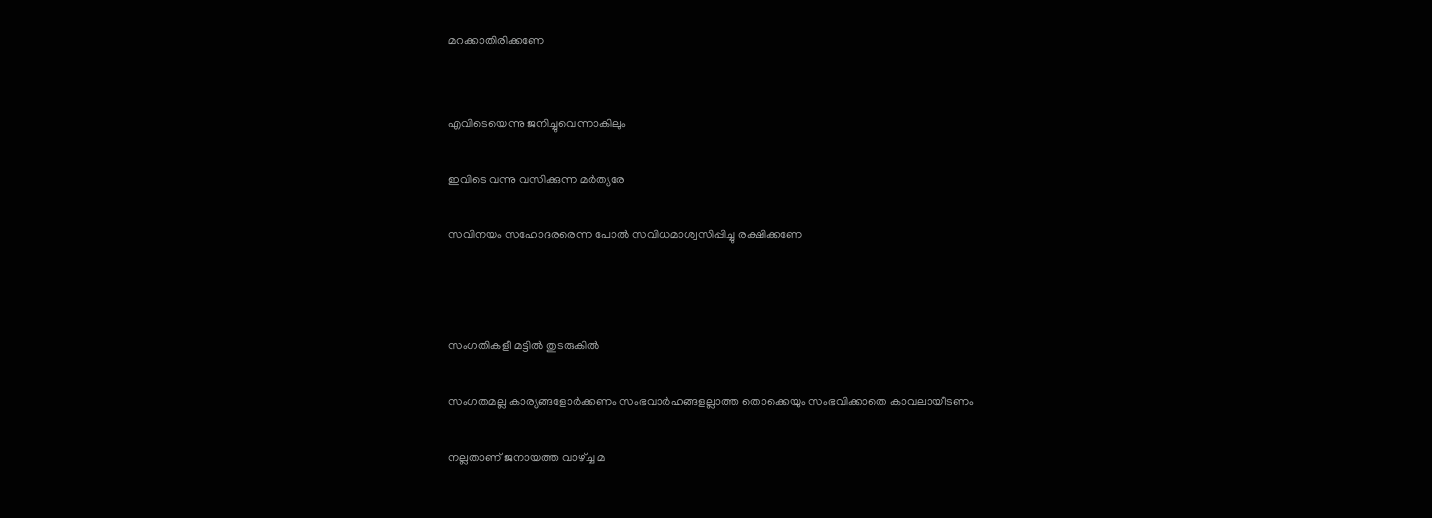മറക്കാതിരിക്കണേ


എവിടെയെന്നു ജനിച്ചുവെന്നാകിലും

ഇവിടെ വന്നു വസിക്കുന്ന മർത്യരേ

സവിനയം സഹോദരരെന്ന പോൽ സവിധമാശ്വസിപ്പിച്ചു രക്ഷിക്കണേ



സംഗതികളീ മട്ടിൽ തുടരുകിൽ

സംഗതമല്ല കാര്യങ്ങളോർക്കണം സംഭവാർഹങ്ങളല്ലാത്ത തൊക്കെയും സംഭവിക്കാതെ കാവലായീടണം

നല്ലതാണ് ജനായത്ത വാഴ്ച്ച മ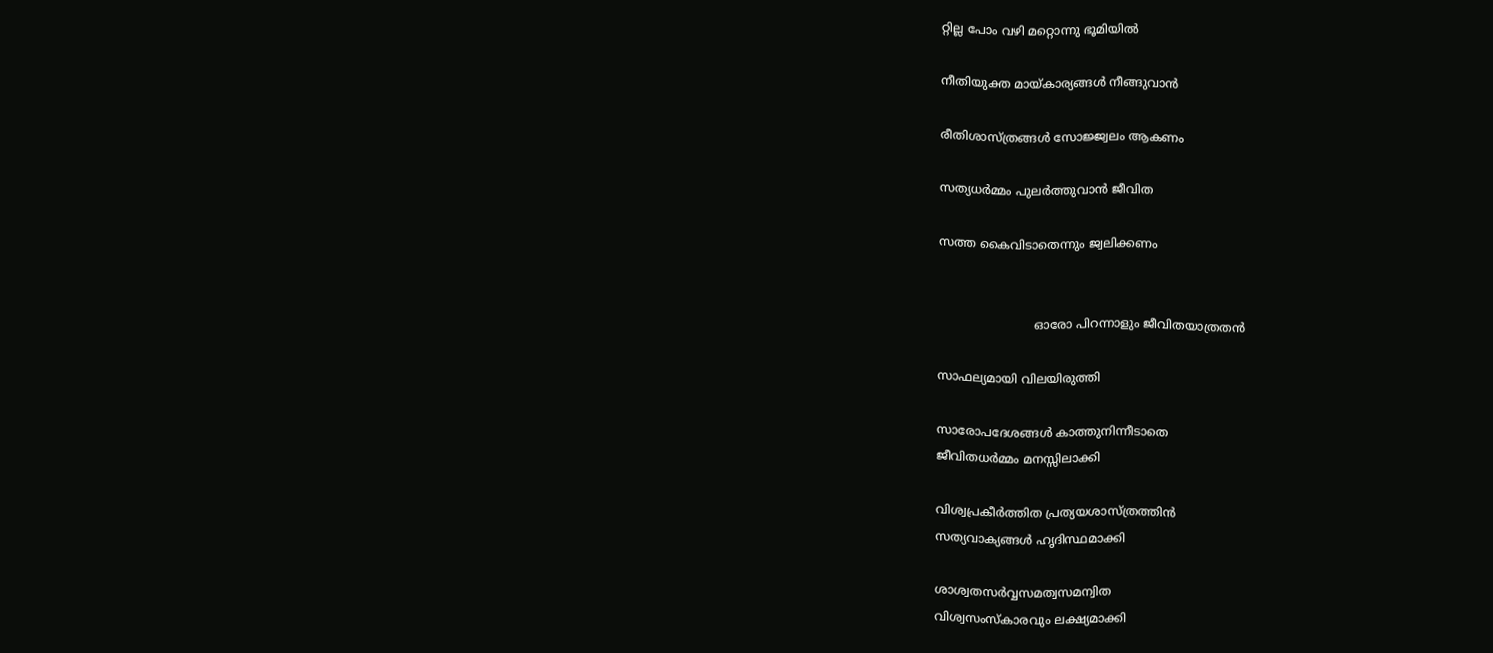റ്റില്ല പോം വഴി മറ്റൊന്നു ഭൂമിയിൽ

നീതിയുക്ത മായ്കാര്യങ്ങൾ നീങ്ങുവാൻ

രീതിശാസ്ത്രങ്ങൾ സോജ്ജ്വലം ആകണം

സത്യധർമ്മം പുലർത്തുവാൻ ജീവിത

സത്ത കൈവിടാതെന്നും ജ്വലിക്കണം


                          ഓരോ പിറന്നാളും ജീവിതയാത്രതൻ

സാഫല്യമായി വിലയിരുത്തി

സാരോപദേശങ്ങൾ കാത്തുനിന്നീടാതെ
ജീവിതധർമ്മം മനസ്സിലാക്കി

വിശ്വപ്രകീർത്തിത പ്രത്യയശാസ്ത്രത്തിൻ
സത്യവാക്യങ്ങൾ ഹൃദിസ്ഥമാക്കി

ശാശ്വതസർവ്വസമത്വസമന്വിത
വിശ്വസംസ്കാരവും ലക്ഷ്യമാക്കി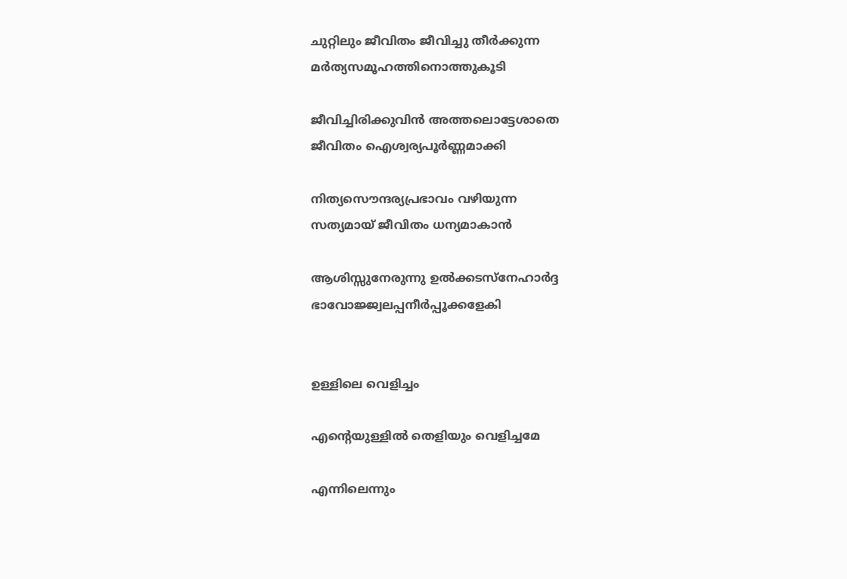ചുറ്റിലും ജീവിതം ജീവിച്ചു തീർക്കുന്ന
മർത്യസമൂഹത്തിനൊത്തുകൂടി

ജീവിച്ചിരിക്കുവിൻ അത്തലൊട്ടേശാതെ
ജീവിതം ഐശ്വര്യപൂർണ്ണമാക്കി

നിത്യസൌന്ദര്യപ്രഭാവം വഴിയുന്ന
സത്യമായ് ജീവിതം ധന്യമാകാൻ

ആശിസ്സുനേരുന്നു ഉൽക്കടസ്നേഹാർദ്ദ
ഭാവോജ്ജ്വലപ്പനീർപ്പൂക്കളേകി


ഉള്ളിലെ വെളിച്ചം

എന്റെയുള്ളിൽ തെളിയും വെളിച്ചമേ

എന്നിലെന്നും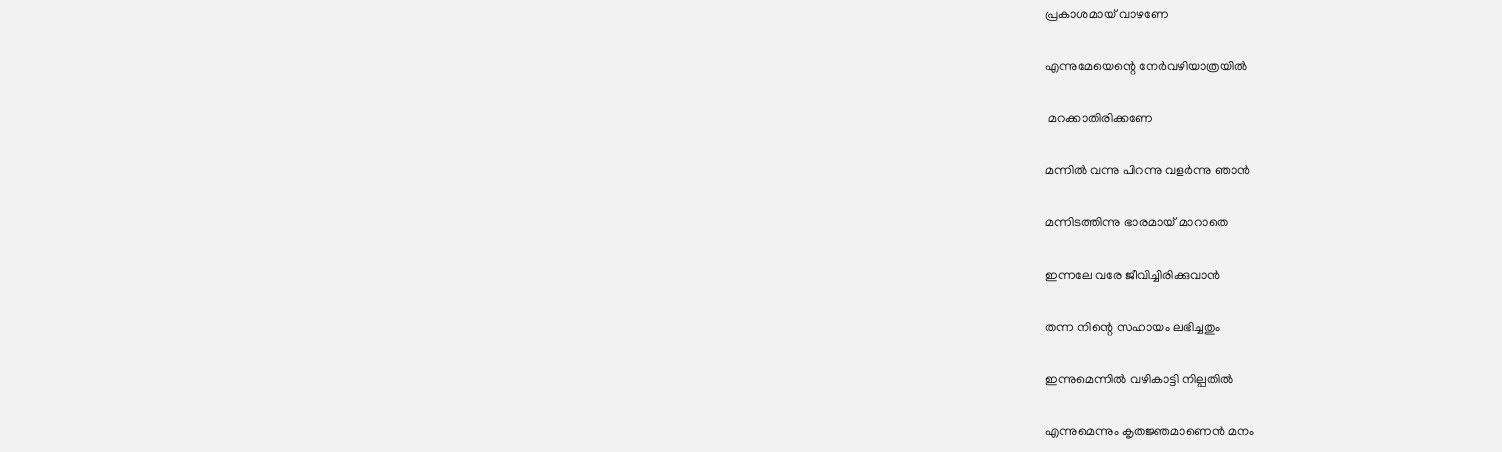പ്രകാശമായ് വാഴണേ

എന്നുമേയെന്റെ നേർവഴിയാത്രയിൽ

 മറക്കാതിരിക്കണേ

മന്നിൽ വന്നു പിറന്നു വളർന്നു ഞാൻ

മന്നിടത്തിന്നു ഭാരമായ് മാറാതെ

ഇന്നലേ വരേ ജീവിച്ചിരിക്കുവാൻ

തന്ന നിന്റെ സഹായം ലഭിച്ചതും

ഇന്നുമെന്നിൽ വഴികാട്ടി നില്പതിൽ

എന്നുമെന്നും കൃതജ്ഞമാണെൻ മനം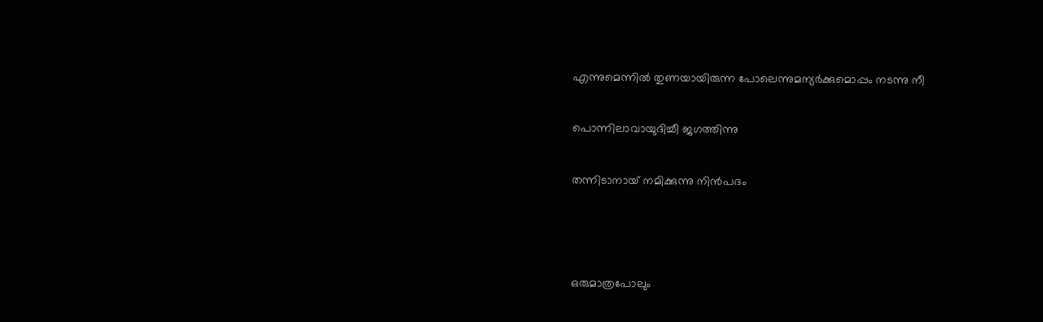എന്നുമെന്നിൽ തുണയായിരുന്ന പോലെന്നുമന്യർക്കുമൊപ്പം നടന്നു നീ

പൊന്നിലാവായുദിച്ചീ ജഗത്തിന്നു

തന്നിടാനായ് നമിക്കുന്നു നിൻപദം



ഒരുമാത്രപോലും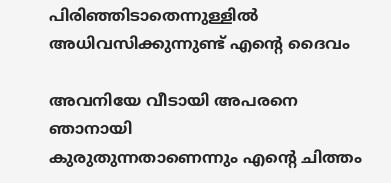പിരിഞ്ഞിടാതെന്നുള്ളിൽ
അധിവസിക്കുന്നുണ്ട് എൻ്റെ ദൈവം

അവനിയേ വീടായി അപരനെ ഞാനായി
കുരുതുന്നതാണെന്നും എൻ്റെ ചിത്തം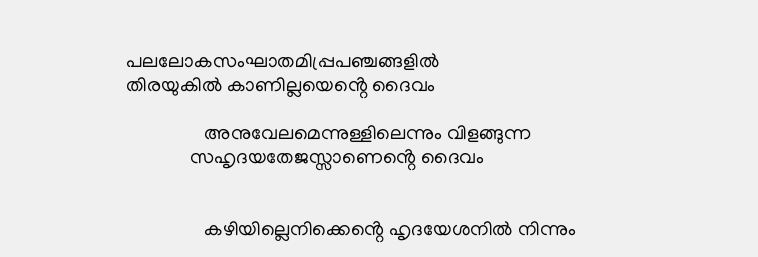പലലോകസംഘാതമിപ്പ്രപഞ്ചങ്ങളിൽ
തിരയുകിൽ കാണില്ലയെൻ്റെ ദൈവം

                അനുവേലമെന്നുള്ളിലെന്നും വിളങ്ങുന്ന
             സഹൃദയതേജസ്സാണെൻ്റെ ദൈവം


                കഴിയില്ലെനിക്കെൻ്റെ ഹൃദയേശനിൽ നിന്നും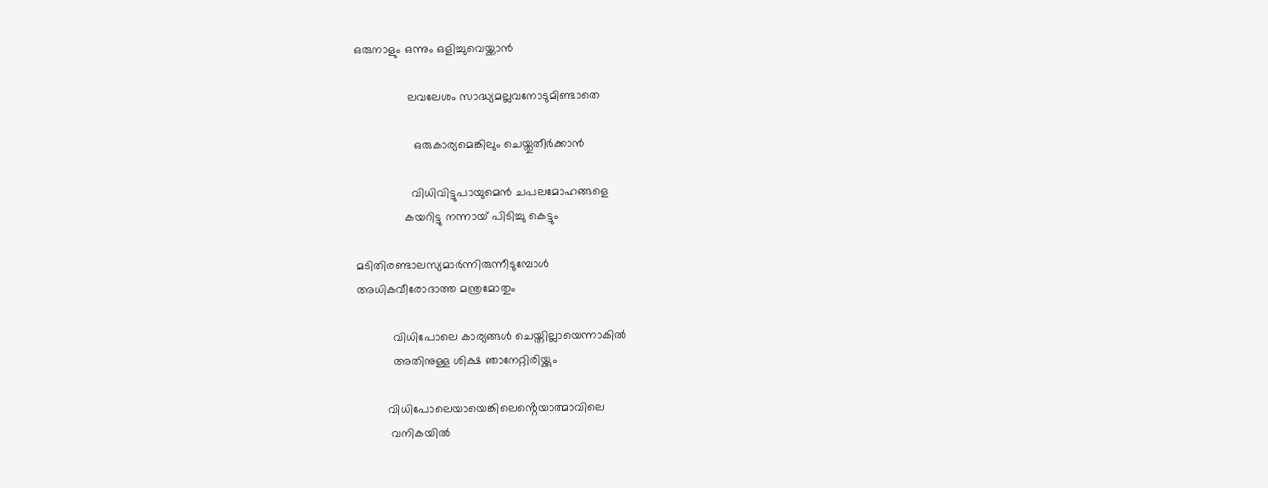ഒരുനാളും ഒന്നും ഒളിച്ചുവെയ്ക്കാൻ

                ലവലേശം സാദ്ധ്യമല്ലവനോടുമിണ്ടാതെ

                  ഒരുകാര്യമെങ്കിലും ചെയ്തുതീർക്കാൻ

                 വിധിവിട്ടുപായുമെൻ ചപലമോഹങ്ങളെ
               കയറിട്ടു നന്നായ് പിടിച്ചു കെട്ടും

മടിതിരണ്ടാലസ്യമാർന്നിരുന്നീടുമ്പോൾ
അധികവീരോദാത്ത മന്ത്രമോതും

           വിധിപോലെ കാര്യങ്ങൾ ചെയ്തില്ലായെന്നാകിൽ
           അതിനുള്ള ശിക്ഷ ഞാനേറ്റിരിയ്ക്കും

         വിധിപോലെയായെങ്കിലെൻ്റെയാത്മാവിലെ
          വനികയിൽ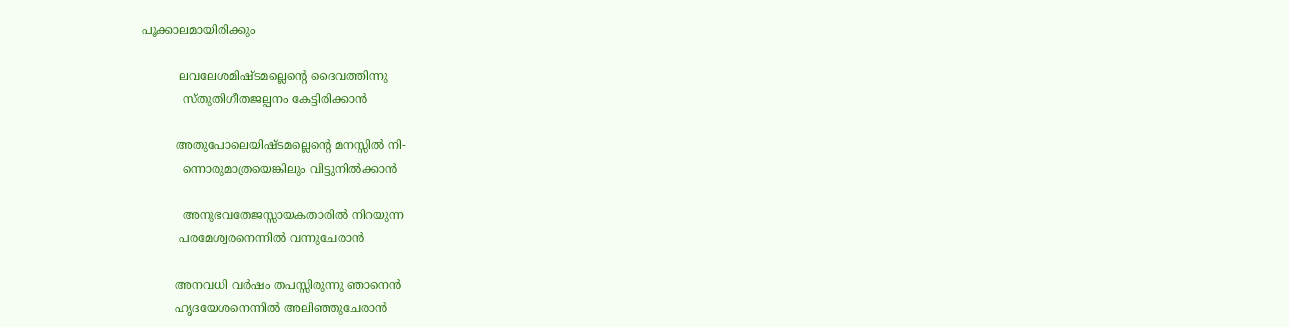പൂക്കാലമായിരിക്കും

          ലവലേശമിഷ്ടമല്ലെൻ്റെ ദൈവത്തിന്നു
           സ്തുതിഗീതജല്പനം കേട്ടിരിക്കാൻ

         അതുപോലെയിഷ്ടമല്ലെൻ്റെ മനസ്സിൽ നി-
           ന്നൊരുമാത്രയെങ്കിലും വിട്ടുനിൽക്കാൻ

           അനുഭവതേജസ്സായകതാരിൽ നിറയുന്ന
          പരമേശ്വരനെന്നിൽ വന്നുചേരാൻ

         അനവധി വർഷം തപസ്സിരുന്നു ഞാനെൻ
         ഹൃദയേശനെന്നിൽ അലിഞ്ഞുചേരാൻ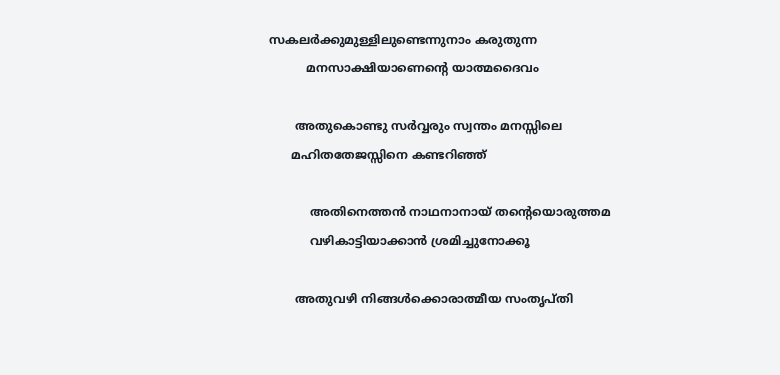സകലർക്കുമുള്ളിലുണ്ടെന്നുനാം കരുതുന്ന
          മനസാക്ഷിയാണെൻ്റെ യാത്മദൈവം

       അതുകൊണ്ടു സർവ്വരും സ്വന്തം മനസ്സിലെ
      മഹിതതേജസ്സിനെ കണ്ടറിഞ്ഞ്

           അതിനെത്തൻ നാഥനാനായ് തൻ്റെയൊരുത്തമ
           വഴികാട്ടിയാക്കാൻ ശ്രമിച്ചുനോക്കൂ

       അതുവഴി നിങ്ങൾക്കൊരാത്മീയ സംതൃപ്തി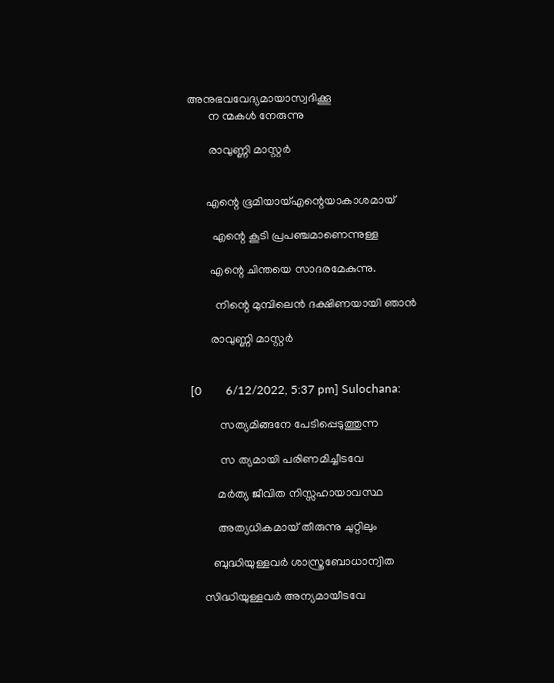അനുഭവവേദ്യമായാസ്വദിക്കൂ
       ന ന്മകൾ നേരുന്നു

       രാവുണ്ണി മാസ്റ്റർ


      എന്റെ ഭൂമിയായ്എന്റെയാകാശമായ്

        എന്റെ കൂടി പ്രപഞ്ചമാണെന്നുള്ള

       എന്റെ ചിന്തയെ സാദരമേകുന്നു.

         നിന്റെ മുമ്പിലെൻ ദക്ഷിണയായി ഞാൻ

       രാവുണ്ണി മാസ്റ്റർ


[0        6/12/2022, 5:37 pm] Sulochana:

          സത്യമിങ്ങനേ പേടിപ്പെടുത്തുന്ന

          സ ത്യമായി പരിണമിച്ചീടവേ

         മർത്യ ജീവിത നിസ്സഹായാവസ്ഥ

         അത്യധികമായ് തീരുന്നു ചുറ്റിലും

       ബുദ്ധിയുള്ളവർ ശാസ്ത്രബോധാന്വിത

    സിദ്ധിയുള്ളവർ അന്യമായീടവേ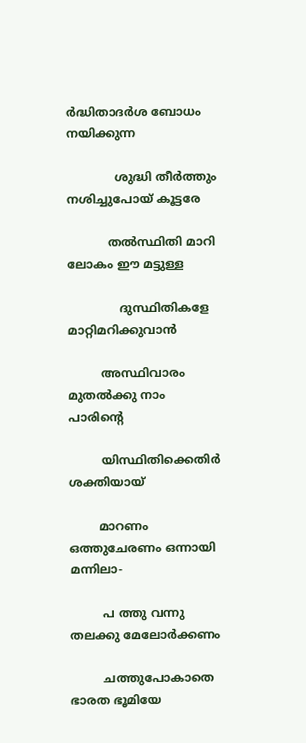ർദ്ധിതാദർശ ബോധം നയിക്കുന്ന

             ശുദ്ധി തീർത്തും നശിച്ചുപോയ് കൂട്ടരേ

           തൽസ്ഥിതി മാറി ലോകം ഈ മട്ടുള്ള

              ദുസ്ഥിതികളേ മാറ്റിമറിക്കുവാൻ

         അസ്ഥിവാരം മുതൽക്കു നാം പാരിൻ്റെ

         യിസ്ഥിതിക്കെതിർ ശക്തിയായ്

        മാറണം ഒത്തുചേരണം ഒന്നായി മന്നിലാ-

         പ ത്തു വന്നു തലക്കു മേലോർക്കണം

         ചത്തുപോകാതെ ഭാരത ഭൂമിയേ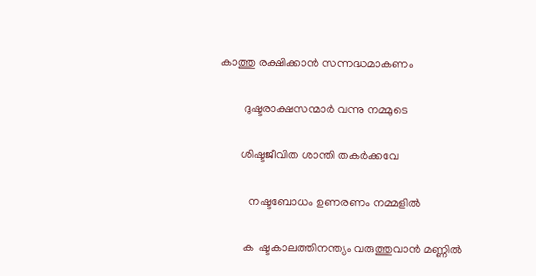കാത്തു രക്ഷിക്കാൻ സന്നദ്ധമാകണം

        ദുഷ്ടരാക്ഷസന്മാർ വന്നു നമ്മുടെ

       ശിഷ്ടജീവിത ശാന്തി തകർക്കവേ

          നഷ്ടബോധം ഉണരണം നമ്മളിൽ

        ക  ഷ്ടകാലത്തിനന്ത്യം വരുത്തുവാൻ മണ്ണിൽ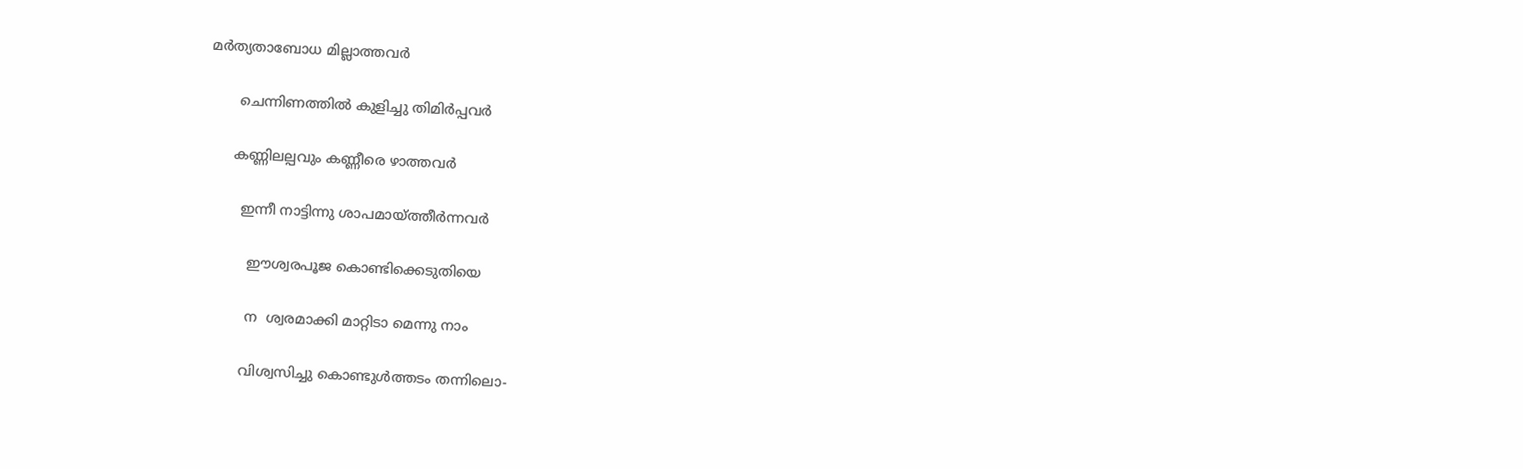മർത്യതാബോധ മില്ലാത്തവർ

       ചെന്നിണത്തിൽ കുളിച്ചു തിമിർപ്പവർ

      കണ്ണിലല്പവും കണ്ണീരെ ഴാത്തവർ

        ഇന്നീ നാട്ടിന്നു ശാപമായ്ത്തീർന്നവർ

          ഈശ്വരപൂജ കൊണ്ടിക്കെടുതിയെ

          ന  ശ്വരമാക്കി മാറ്റിടാ മെന്നു നാം

         വിശ്വസിച്ചു കൊണ്ടുൾത്തടം തന്നിലൊ-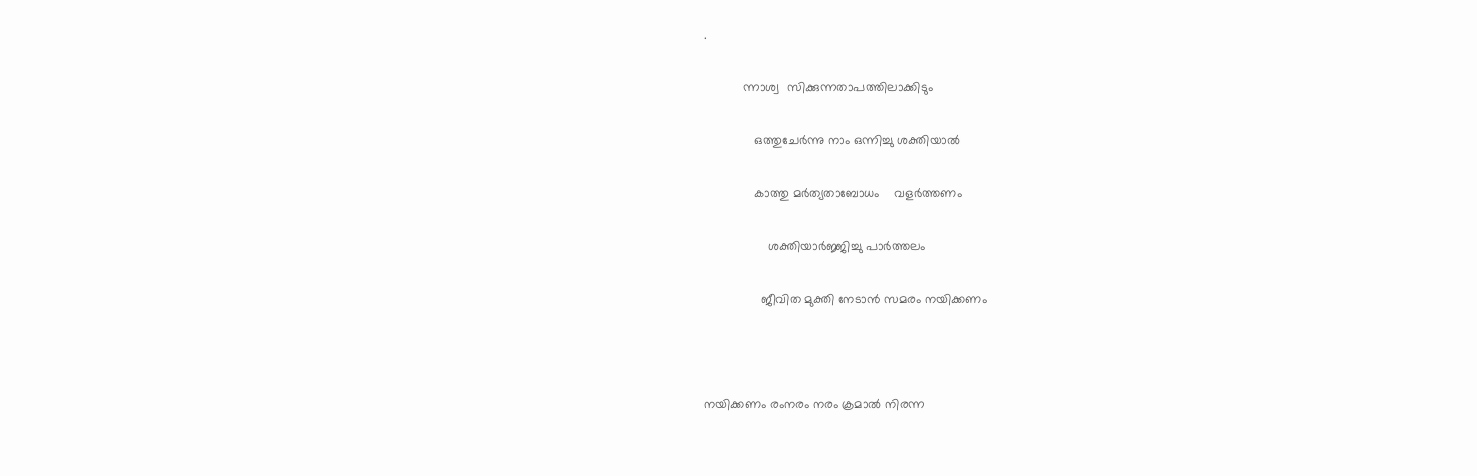.

           ന്നാശ്വ  സിക്കുന്നതാപത്തിലാക്കിടും

              ഒത്തുചേർന്നു നാം ഒന്നിച്ചു ശക്തിയാൽ

              കാത്തു മർത്യതാബോധം    വളർത്തണം

                  ശക്തിയാർജ്ജിച്ചു പാർത്തലം

                ജീവിത മുക്തി നേടാൻ സമരം നയിക്കണം



നയിക്കണം രംനരം നരം ക്രമാൽ നിരന്ന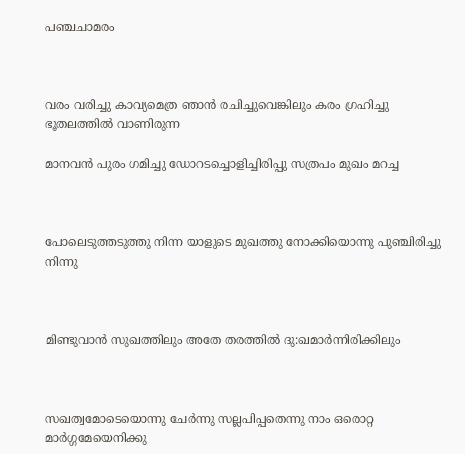പഞ്ചചാമരം



വരം വരിച്ചു കാവ്യമെത്ര ഞാൻ രചിച്ചുവെങ്കിലും കരം ഗ്രഹിച്ചു ഭൂതലത്തിൽ വാണിരുന്ന

മാനവൻ പുരം ഗമിച്ചു ഡോറടച്ചൊളിച്ചിരിപ്പു സത്രപം മുഖം മറച്ച



പോലെടുത്തടുത്തു നിന്ന യാളുടെ മുഖത്തു നോക്കിയൊന്നു പുഞ്ചിരിച്ചു നിന്നു



മിണ്ടുവാൻ സുഖത്തിലും അതേ തരത്തിൽ ദു:ഖമാർന്നിരിക്കിലും



സഖത്വമോടെയൊന്നു ചേർന്നു സല്ലപിപ്പതെന്നു നാം ഒരൊറ്റ മാർഗ്ഗമേയെനിക്കു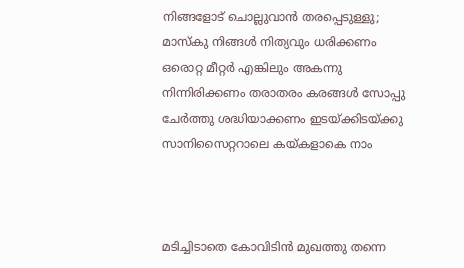നിങ്ങളോട് ചൊല്ലുവാൻ തരപ്പെടുള്ളു; മാസ്കു നിങ്ങൾ നിത്യവും ധരിക്കണം ഒരൊറ്റ മീറ്റർ എങ്കിലും അകന്നു നിന്നിരിക്കണം തരാതരം കരങ്ങൾ സോപ്പു ചേർത്തു ശദ്ധിയാക്കണം ഇടയ്ക്കിടയ്ക്കു സാനിസൈറ്ററാലെ കയ്കളാകെ നാം



മടിച്ചിടാതെ കോവിടിൻ മുഖത്തു തന്നെ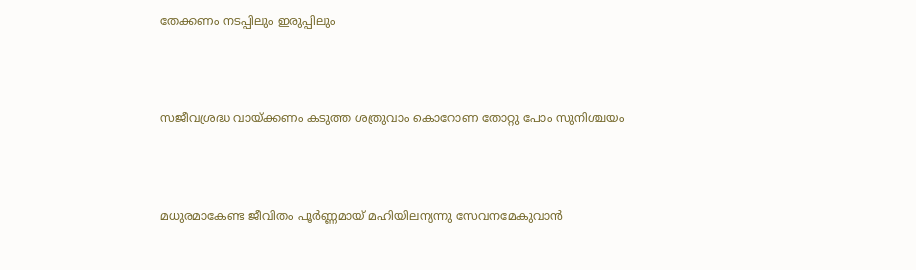തേക്കണം നടപ്പിലും ഇരുപ്പിലും



സജീവശ്രദ്ധ വായ്ക്കണം കടുത്ത ശത്രുവാം കൊറോണ തോറ്റു പോം സുനിശ്ചയം



മധുരമാകേണ്ട ജീവിതം പൂർണ്ണമായ് മഹിയിലന്യന്നു സേവനമേകുവാൻ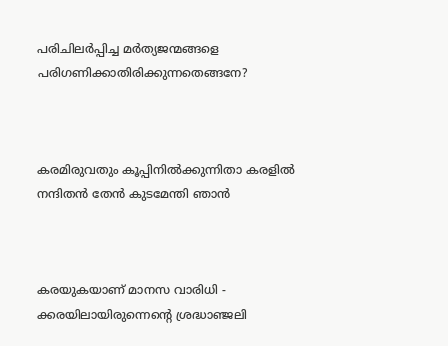പരിചിലർപ്പിച്ച മർത്യജന്മങ്ങളെ പരിഗണിക്കാതിരിക്കുന്നതെങ്ങനേ?



കരമിരുവതും കൂപ്പിനിൽക്കുന്നിതാ കരളിൽ നന്ദിതൻ തേൻ കുടമേന്തി ഞാൻ



കരയുകയാണ് മാനസ വാരിധി - ക്കരയിലായിരുന്നെൻ്റെ ശ്രദ്ധാഞ്ജലി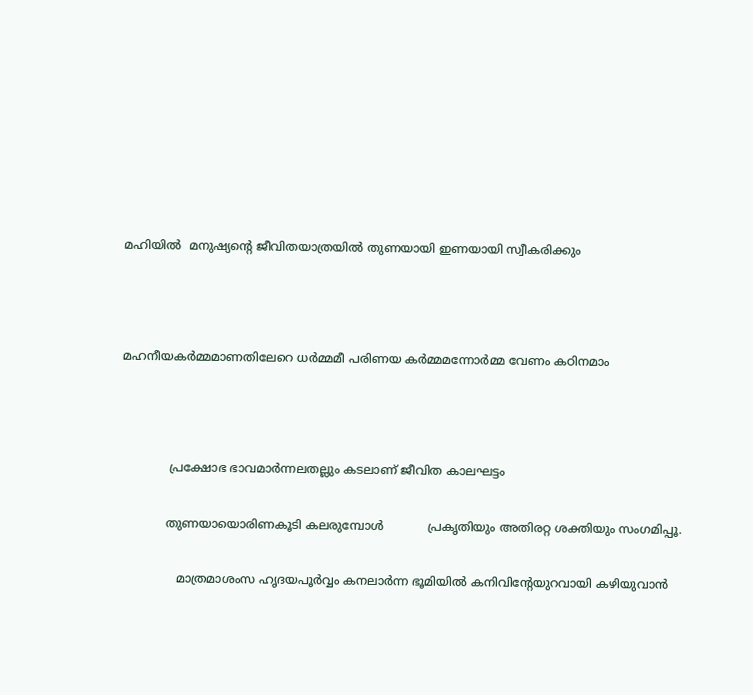മഹിയിൽ  മനുഷ്യൻ്റെ ജീവിതയാത്രയിൽ തുണയായി ഇണയായി സ്വീകരിക്കും



മഹനീയകർമ്മമാണതിലേറെ ധർമ്മമീ പരിണയ കർമ്മമന്നോർമ്മ വേണം കഠിനമാം



             പ്രക്ഷോഭ ഭാവമാർന്നലതല്ലും കടലാണ് ജീവിത കാലഘട്ടം

            തുണയായൊരിണകൂടി കലരുമ്പോൾ            പ്രകൃതിയും അതിരറ്റ ശക്തിയും സംഗമിപ്പൂ.

               മാത്രമാശംസ ഹൃദയപൂർവ്വം കനലാർന്ന ഭൂമിയിൽ കനിവിൻ്റേയുറവായി കഴിയുവാൻ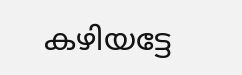കഴിയട്ടേ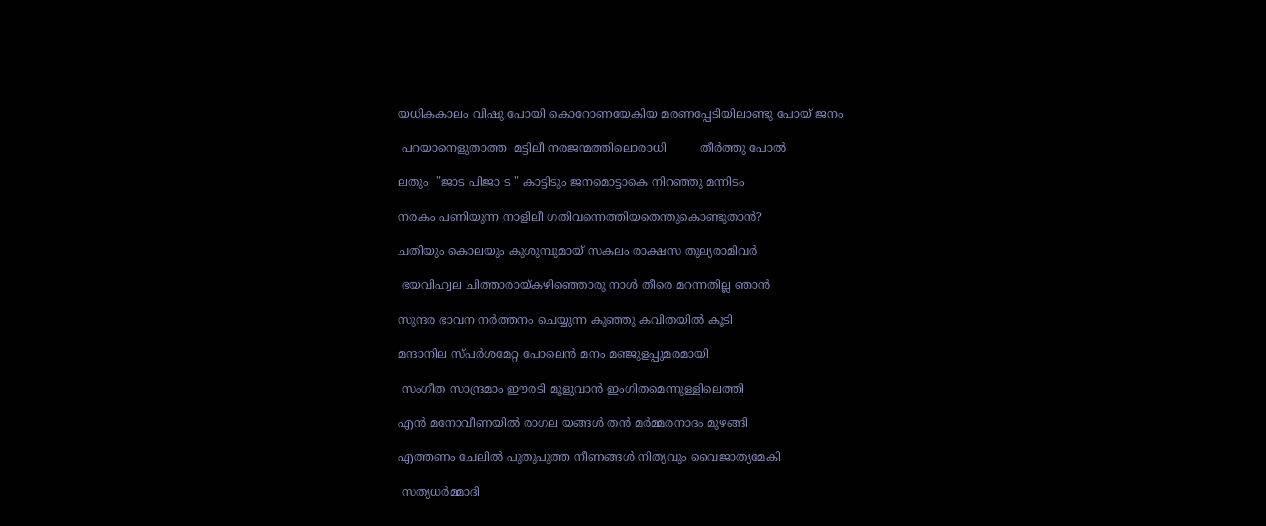യധികകാലം വിഷു പോയി കൊറോണയേകിയ മരണപ്പേടിയിലാണ്ടു പോയ് ജനം

 പറയാനെളുതാത്ത  മട്ടിലീ നരജന്മത്തിലൊരാധി         തീർത്തു പോൽ

ലതും  "ജാട പിജാ ട " കാട്ടിടും ജനമൊട്ടാകെ നിറഞ്ഞു മന്നിടം

നരകം പണിയുന്ന നാളിലീ ഗതിവന്നെത്തിയതെന്തുകൊണ്ടുതാൻ?

ചതിയും കൊലയും കുശുമ്പുമായ് സകലം രാക്ഷസ തുല്യരാമിവർ

 ഭയവിഹ്വല ചിത്താരായ്കഴിഞ്ഞൊരു നാൾ തീരെ മറന്നതില്ല ഞാൻ

സുന്ദര ഭാവന നർത്തനം ചെയ്യുന്ന കുഞ്ഞു കവിതയിൽ കൂടി

മന്ദാനില സ്പർശമേറ്റ പോലെൻ മനം മഞ്ജുളപ്പുമരമായി

 സംഗീത സാന്ദ്രമാം ഈരടി മൂളുവാൻ ഇംഗിതമെന്നുള്ളിലെത്തി

എൻ മനോവീണയിൽ രാഗല യങ്ങൾ തൻ മർമ്മരനാദം മുഴങ്ങി

എത്തണം ചേലിൽ പുതുപുത്ത നീണങ്ങൾ നിത്യവും വൈജാത്യമേകി

 സത്യധർമ്മാദി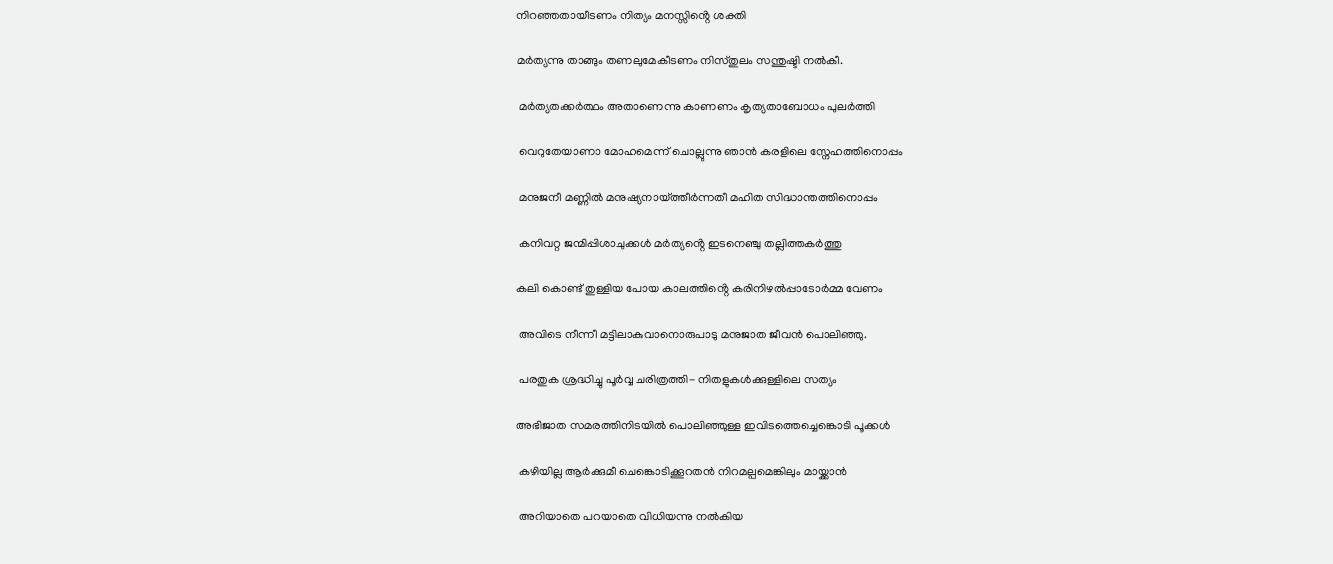നിറഞ്ഞതായീടണം നിത്യം മനസ്സിൻ്റെ ശക്തി

മർത്യന്നു താങ്ങും തണലുമേകീടണം നിസ്തുലം സന്തുഷ്ടി നൽകീ.

 മർത്യതക്കർത്ഥം അതാണെന്നു കാണണം കൃത്യതാബോധം പുലർത്തി

 വെറുതേയാണാ മോഹമെന്ന് ചൊല്ലുന്നു ഞാൻ കരളിലെ സ്നേഹത്തിനൊപ്പം

 മനുജനീ മണ്ണിൽ മനുഷ്യനായ്ത്തീർന്നതീ മഹിത സിദ്ധാന്തത്തിനൊപ്പം

 കനിവറ്റ ജന്മിപ്പിശാചുക്കൾ മർത്യൻ്റെ ഇടനെഞ്ചു തല്ലിത്തകർത്തു

കലി കൊണ്ട് തുള്ളിയ പോയ കാലത്തിൻ്റെ കരിനിഴൽപ്പാടോർമ്മ വേണം

 അവിടെ നീന്നീ മട്ടിലാകുവാനൊരുപാടു മനുജാത ജീവൻ പൊലിഞ്ഞു.

 പരതുക ശ്രദ്ധിച്ചു പൂർവ്വ ചരിത്രത്തി- നിതളുകൾക്കുള്ളിലെ സത്യം

അഭിജാത സമരത്തിനിടയിൽ പൊലിഞ്ഞുള്ള ഇവിടത്തെച്ചെങ്കൊടി പൂക്കൾ

 കഴിയില്ല ആർക്കുമീ ചെങ്കൊടിക്കൂറതൻ നിറമല്പമെങ്കിലും മായ്ക്കാൻ

 അറിയാതെ പറയാതെ വിധിയന്നു നൽകിയ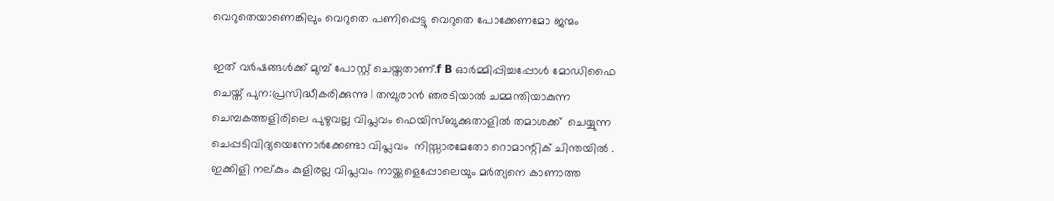വെറുതെയാണെങ്കിലും വെറുതെ പണിപ്പെട്ടു വെറുതെ പോക്കേണമോ ജന്മം

ഇത് വർഷങ്ങൾക്ക് മുമ്പ് പോസ്റ്റ് ചെയ്തതാണ്.f B ഓർമ്മിപ്പിച്ചപ്പോൾ മോഡിഫൈ ചെയ്ത് പുന:പ്രസിദ്ധീകരിക്കുന്നു | തമ്പുരാൻ ഞരടിയാൽ ചമ്മന്തിയാകുന്ന ചെമ്പകത്തളിരിലെ പുഴുവല്ല വിപ്ലവം ഫെയിസ്ബുക്കുതാളിൽ തമാശക്ക്  ചെയ്യുന്ന ചെപ്പടിവിദ്യയെന്നോർക്കേണ്ടാ വിപ്ലവം  നിസ്സാരമേതോ റൊമാന്റിക് ചിന്തയിൽ . ഇക്കിളി നല്കും കുളിരല്ല വിപ്ലവം നായ്ക്കളെപ്പോലെയും മർത്യനെ കാണാത്ത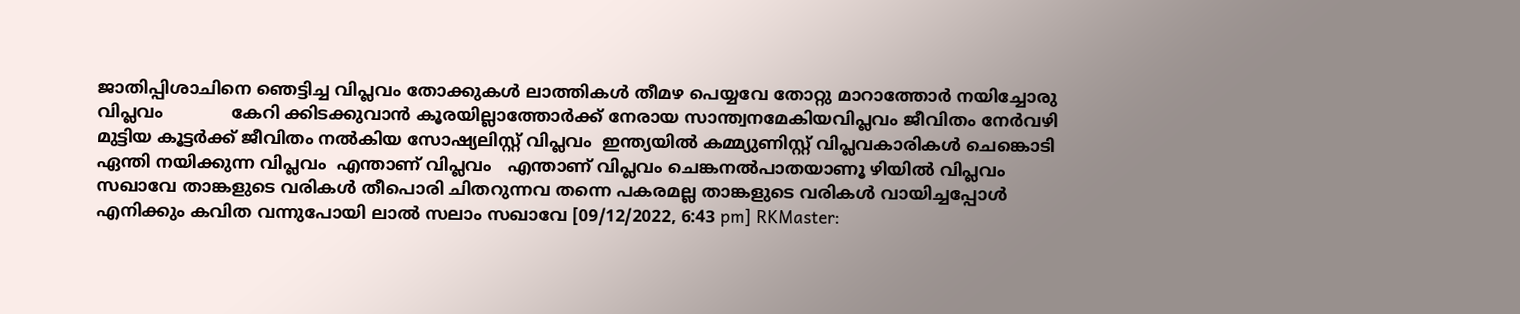ജാതിപ്പിശാചിനെ ഞെട്ടിച്ച വിപ്ലവം തോക്കുകൾ ലാത്തികൾ തീമഴ പെയ്യവേ തോറ്റു മാറാത്തോർ നയിച്ചോരു വിപ്ലവം             കേറി ക്കിടക്കുവാൻ കൂരയില്ലാത്തോർക്ക് നേരായ സാന്ത്വനമേകിയവിപ്ലവം ജീവിതം നേർവഴി മുട്ടിയ കൂട്ടർക്ക് ജീവിതം നൽകിയ സോഷ്യലിസ്റ്റ് വിപ്ലവം  ഇന്ത്യയിൽ കമ്മ്യുണിസ്റ്റ് വിപ്ലവകാരികൾ ചെങ്കൊടി ഏന്തി നയിക്കുന്ന വിപ്ലവം  എന്താണ് വിപ്ലവം   എന്താണ് വിപ്ലവം ചെങ്കനൽപാതയാണൂ ഴിയിൽ വിപ്ലവം സഖാവേ താങ്കളുടെ വരികൾ തീപൊരി ചിതറുന്നവ തന്നെ പകരമല്ല താങ്കളുടെ വരികൾ വായിച്ചപ്പോൾ എനിക്കും കവിത വന്നുപോയി ലാൽ സലാം സഖാവേ [09/12/2022, 6:43 pm] RKMaster: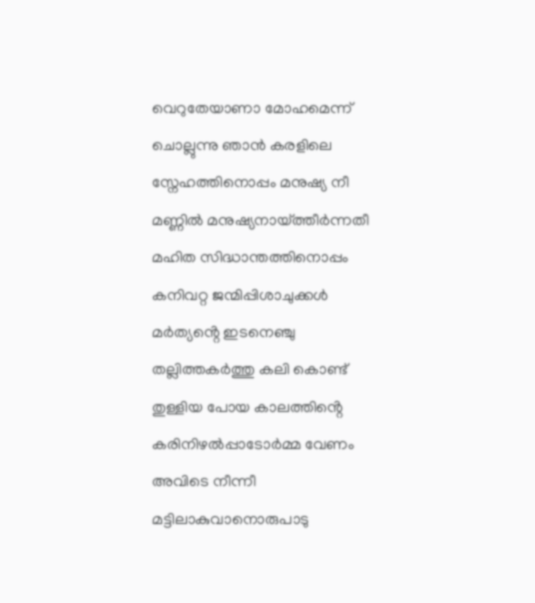വെറുതേയാണാ മോഹമെന്ന് ചൊല്ലുന്നു ഞാൻ കരളിലെ സ്നേഹത്തിനൊപ്പം മനുഷ്യ നീ മണ്ണിൽ മനുഷ്യനായ്ത്തീർന്നതീ മഹിത സിദ്ധാന്തത്തിനൊപ്പം കനിവറ്റ ജന്മിപ്പിശാചുക്കൾ മർത്യൻ്റെ ഇടനെഞ്ചു തല്ലിത്തകർത്തു കലി കൊണ്ട് തുള്ളിയ പോയ കാലത്തിൻ്റെ കരിനിഴൽപ്പാടോർമ്മ വേണം അവിടെ നീന്നീ മട്ടിലാകുവാനൊരുപാടു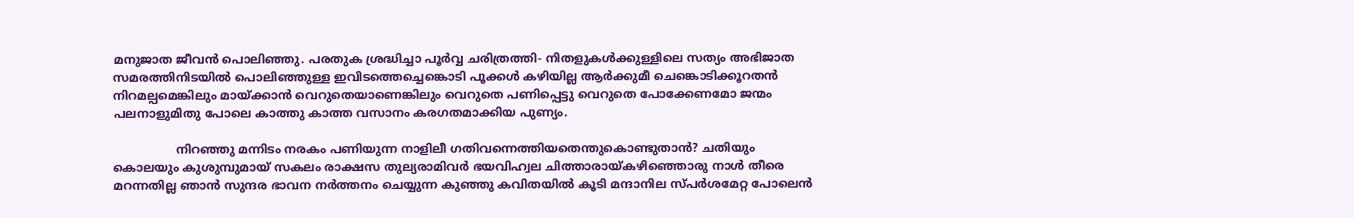മനുജാത ജീവൻ പൊലിഞ്ഞു. പരതുക ശ്രദ്ധിച്ചാ പൂർവ്വ ചരിത്രത്തി- നിതളുകൾക്കുള്ളിലെ സത്യം അഭിജാത സമരത്തിനിടയിൽ പൊലിഞ്ഞുള്ള ഇവിടത്തെച്ചെങ്കൊടി പൂക്കൾ കഴിയില്ല ആർക്കുമീ ചെങ്കൊടിക്കൂറതൻ നിറമല്പമെങ്കിലും മായ്ക്കാൻ വെറുതെയാണെങ്കിലും വെറുതെ പണിപ്പെട്ടു വെറുതെ പോക്കേണമോ ജന്മം പലനാളുമിതു പോലെ കാത്തു കാത്ത വസാനം കരഗതമാക്കിയ പുണ്യം.

                 നിറഞ്ഞു മന്നിടം നരകം പണിയുന്ന നാളിലീ ഗതിവന്നെത്തിയതെന്തുകൊണ്ടുതാൻ? ചതിയും കൊലയും കുശുമ്പുമായ് സകലം രാക്ഷസ തുല്യരാമിവർ ഭയവിഹ്വല ചിത്താരായ്കഴിഞ്ഞൊരു നാൾ തീരെ മറന്നതില്ല ഞാൻ സുന്ദര ഭാവന നർത്തനം ചെയ്യുന്ന കുഞ്ഞു കവിതയിൽ കൂടി മന്ദാനില സ്പർശമേറ്റ പോലെൻ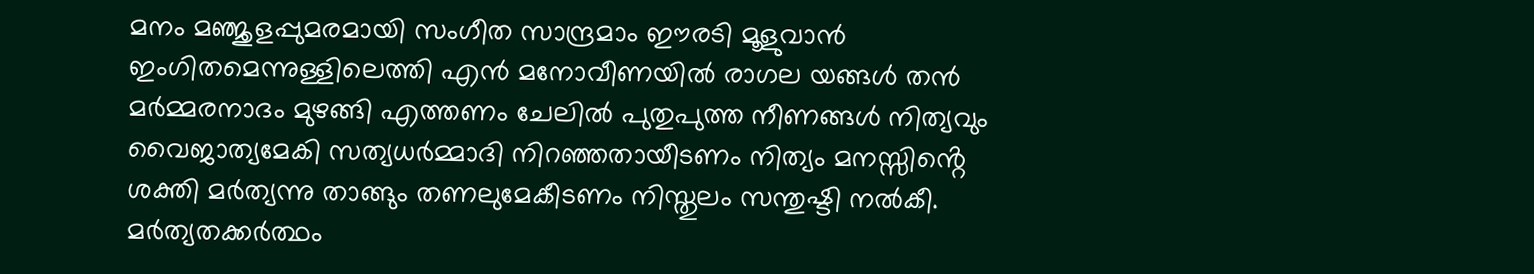മനം മഞ്ജുളപ്പുമരമായി സംഗീത സാന്ദ്രമാം ഈരടി മൂളുവാൻ ഇംഗിതമെന്നുള്ളിലെത്തി എൻ മനോവീണയിൽ രാഗല യങ്ങൾ തൻ മർമ്മരനാദം മുഴങ്ങി എത്തണം ചേലിൽ പുതുപുത്ത നീണങ്ങൾ നിത്യവും വൈജാത്യമേകി സത്യധർമ്മാദി നിറഞ്ഞതായീടണം നിത്യം മനസ്സിൻ്റെ ശക്തി മർത്യന്നു താങ്ങും തണലുമേകീടണം നിസ്തുലം സന്തുഷ്ടി നൽകീ. മർത്യതക്കർത്ഥം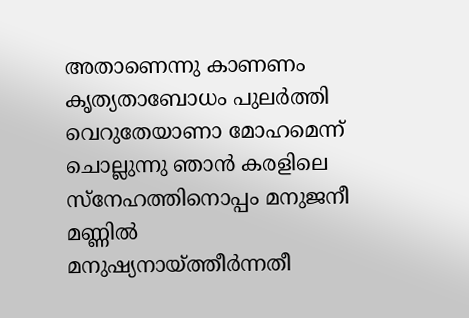അതാണെന്നു കാണണം കൃത്യതാബോധം പുലർത്തി വെറുതേയാണാ മോഹമെന്ന് ചൊല്ലുന്നു ഞാൻ കരളിലെ സ്നേഹത്തിനൊപ്പം മനുജനീ മണ്ണിൽ മനുഷ്യനായ്ത്തീർന്നതീ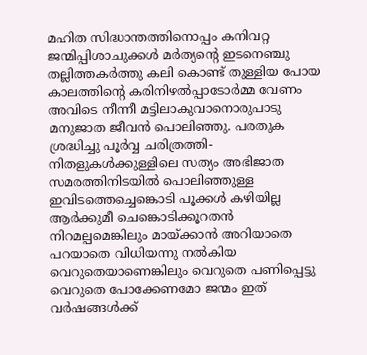മഹിത സിദ്ധാന്തത്തിനൊപ്പം കനിവറ്റ ജന്മിപ്പിശാചുക്കൾ മർത്യൻ്റെ ഇടനെഞ്ചു തല്ലിത്തകർത്തു കലി കൊണ്ട് തുള്ളിയ പോയ കാലത്തിൻ്റെ കരിനിഴൽപ്പാടോർമ്മ വേണം അവിടെ നീന്നീ മട്ടിലാകുവാനൊരുപാടു മനുജാത ജീവൻ പൊലിഞ്ഞു. പരതുക ശ്രദ്ധിച്ചു പൂർവ്വ ചരിത്രത്തി- നിതളുകൾക്കുള്ളിലെ സത്യം അഭിജാത സമരത്തിനിടയിൽ പൊലിഞ്ഞുള്ള ഇവിടത്തെച്ചെങ്കൊടി പൂക്കൾ കഴിയില്ല ആർക്കുമീ ചെങ്കൊടിക്കൂറതൻ നിറമല്പമെങ്കിലും മായ്ക്കാൻ അറിയാതെ പറയാതെ വിധിയന്നു നൽകിയ വെറുതെയാണെങ്കിലും വെറുതെ പണിപ്പെട്ടു വെറുതെ പോക്കേണമോ ജന്മം ഇത് വർഷങ്ങൾക്ക്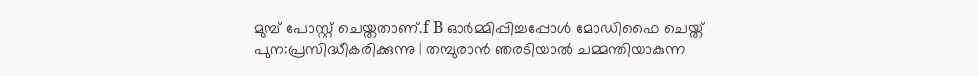മുമ്പ് പോസ്റ്റ് ചെയ്തതാണ്.f B ഓർമ്മിപ്പിച്ചപ്പോൾ മോഡിഫൈ ചെയ്ത് പുന:പ്രസിദ്ധീകരിക്കുന്നു | തമ്പുരാൻ ഞരടിയാൽ ചമ്മന്തിയാകുന്ന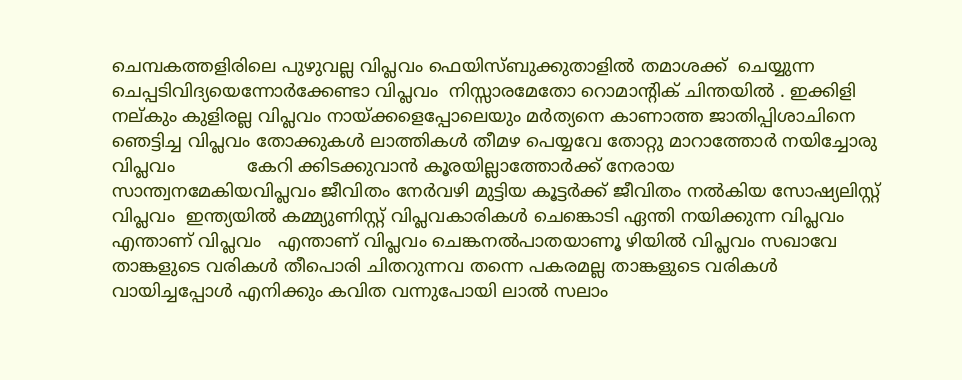ചെമ്പകത്തളിരിലെ പുഴുവല്ല വിപ്ലവം ഫെയിസ്ബുക്കുതാളിൽ തമാശക്ക്  ചെയ്യുന്ന ചെപ്പടിവിദ്യയെന്നോർക്കേണ്ടാ വിപ്ലവം  നിസ്സാരമേതോ റൊമാന്റിക് ചിന്തയിൽ . ഇക്കിളി നല്കും കുളിരല്ല വിപ്ലവം നായ്ക്കളെപ്പോലെയും മർത്യനെ കാണാത്ത ജാതിപ്പിശാചിനെ ഞെട്ടിച്ച വിപ്ലവം തോക്കുകൾ ലാത്തികൾ തീമഴ പെയ്യവേ തോറ്റു മാറാത്തോർ നയിച്ചോരു വിപ്ലവം             കേറി ക്കിടക്കുവാൻ കൂരയില്ലാത്തോർക്ക് നേരായ സാന്ത്വനമേകിയവിപ്ലവം ജീവിതം നേർവഴി മുട്ടിയ കൂട്ടർക്ക് ജീവിതം നൽകിയ സോഷ്യലിസ്റ്റ് വിപ്ലവം  ഇന്ത്യയിൽ കമ്മ്യുണിസ്റ്റ് വിപ്ലവകാരികൾ ചെങ്കൊടി ഏന്തി നയിക്കുന്ന വിപ്ലവം  എന്താണ് വിപ്ലവം   എന്താണ് വിപ്ലവം ചെങ്കനൽപാതയാണൂ ഴിയിൽ വിപ്ലവം സഖാവേ താങ്കളുടെ വരികൾ തീപൊരി ചിതറുന്നവ തന്നെ പകരമല്ല താങ്കളുടെ വരികൾ വായിച്ചപ്പോൾ എനിക്കും കവിത വന്നുപോയി ലാൽ സലാം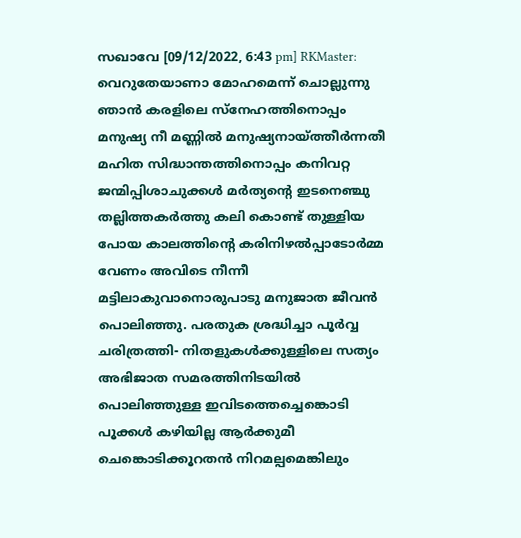സഖാവേ [09/12/2022, 6:43 pm] RKMaster: വെറുതേയാണാ മോഹമെന്ന് ചൊല്ലുന്നു ഞാൻ കരളിലെ സ്നേഹത്തിനൊപ്പം മനുഷ്യ നീ മണ്ണിൽ മനുഷ്യനായ്ത്തീർന്നതീ മഹിത സിദ്ധാന്തത്തിനൊപ്പം കനിവറ്റ ജന്മിപ്പിശാചുക്കൾ മർത്യൻ്റെ ഇടനെഞ്ചു തല്ലിത്തകർത്തു കലി കൊണ്ട് തുള്ളിയ പോയ കാലത്തിൻ്റെ കരിനിഴൽപ്പാടോർമ്മ വേണം അവിടെ നീന്നീ മട്ടിലാകുവാനൊരുപാടു മനുജാത ജീവൻ പൊലിഞ്ഞു. പരതുക ശ്രദ്ധിച്ചാ പൂർവ്വ ചരിത്രത്തി- നിതളുകൾക്കുള്ളിലെ സത്യം അഭിജാത സമരത്തിനിടയിൽ പൊലിഞ്ഞുള്ള ഇവിടത്തെച്ചെങ്കൊടി പൂക്കൾ കഴിയില്ല ആർക്കുമീ ചെങ്കൊടിക്കൂറതൻ നിറമല്പമെങ്കിലും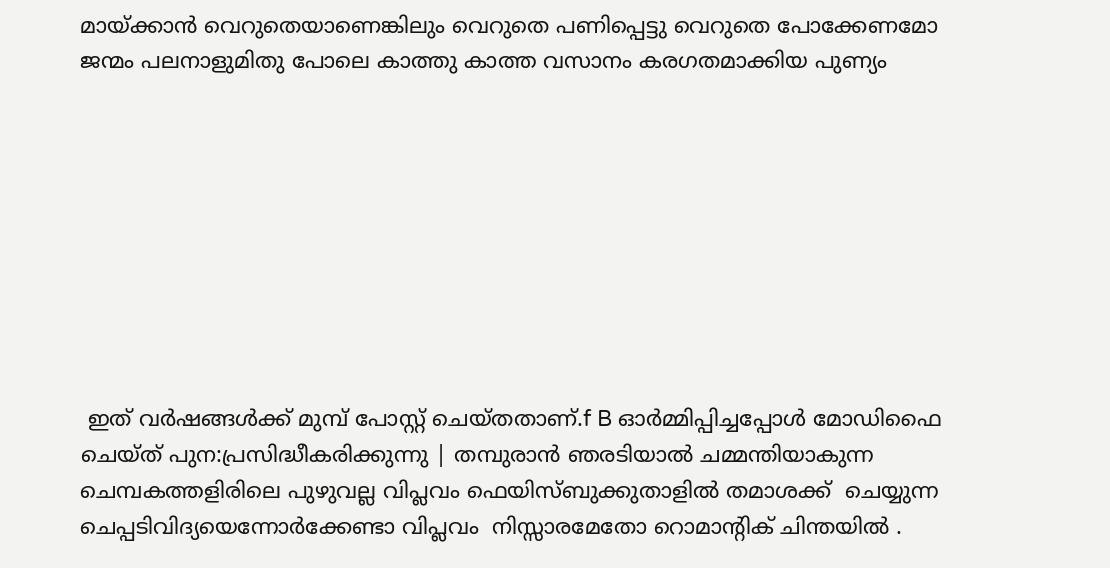മായ്ക്കാൻ വെറുതെയാണെങ്കിലും വെറുതെ പണിപ്പെട്ടു വെറുതെ പോക്കേണമോ ജന്മം പലനാളുമിതു പോലെ കാത്തു കാത്ത വസാനം കരഗതമാക്കിയ പുണ്യം









 ഇത് വർഷങ്ങൾക്ക് മുമ്പ് പോസ്റ്റ് ചെയ്തതാണ്.f B ഓർമ്മിപ്പിച്ചപ്പോൾ മോഡിഫൈ ചെയ്ത് പുന:പ്രസിദ്ധീകരിക്കുന്നു | തമ്പുരാൻ ഞരടിയാൽ ചമ്മന്തിയാകുന്ന ചെമ്പകത്തളിരിലെ പുഴുവല്ല വിപ്ലവം ഫെയിസ്ബുക്കുതാളിൽ തമാശക്ക്  ചെയ്യുന്ന ചെപ്പടിവിദ്യയെന്നോർക്കേണ്ടാ വിപ്ലവം  നിസ്സാരമേതോ റൊമാന്റിക് ചിന്തയിൽ .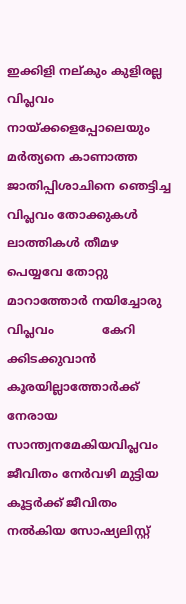ഇക്കിളി നല്കും കുളിരല്ല വിപ്ലവം നായ്ക്കളെപ്പോലെയും മർത്യനെ കാണാത്ത ജാതിപ്പിശാചിനെ ഞെട്ടിച്ച വിപ്ലവം തോക്കുകൾ ലാത്തികൾ തീമഴ പെയ്യവേ തോറ്റു മാറാത്തോർ നയിച്ചോരു വിപ്ലവം             കേറി ക്കിടക്കുവാൻ കൂരയില്ലാത്തോർക്ക് നേരായ സാന്ത്വനമേകിയവിപ്ലവം ജീവിതം നേർവഴി മുട്ടിയ കൂട്ടർക്ക് ജീവിതം നൽകിയ സോഷ്യലിസ്റ്റ്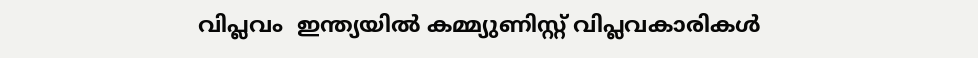വിപ്ലവം  ഇന്ത്യയിൽ കമ്മ്യുണിസ്റ്റ് വിപ്ലവകാരികൾ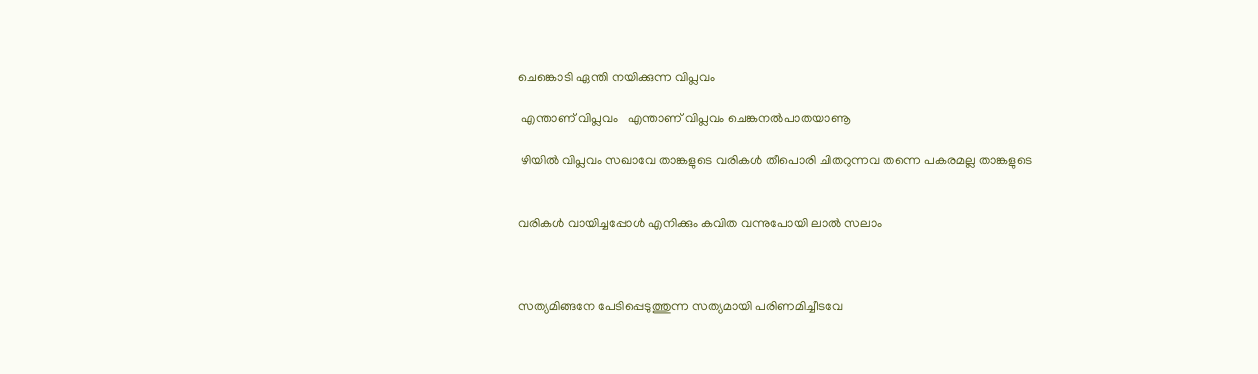ചെങ്കൊടി ഏന്തി നയിക്കുന്ന വിപ്ലവം

 എന്താണ് വിപ്ലവം   എന്താണ് വിപ്ലവം ചെങ്കനൽപാതയാണൂ

 ഴിയിൽ വിപ്ലവം സഖാവേ താങ്കളുടെ വരികൾ തീപൊരി ചിതറുന്നവ തന്നെ പകരമല്ല താങ്കളുടെ


വരികൾ വായിച്ചപ്പോൾ എനിക്കും കവിത വന്നുപോയി ലാൽ സലാം



സത്യമിങ്ങനേ പേടിപ്പെടുത്തുന്ന സത്യമായി പരിണമിച്ചീടവേ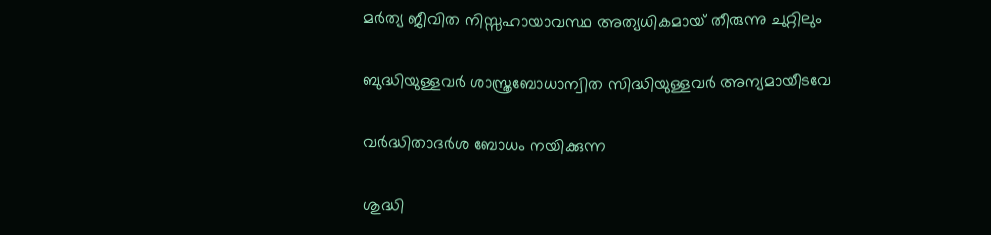മർത്യ ജീവിത നിസ്സഹായാവസ്ഥ അത്യധികമായ് തീരുന്നു ചുറ്റിലും

ബുദ്ധിയുള്ളവർ ശാസ്ത്രബോധാന്വിത സിദ്ധിയുള്ളവർ അന്യമായീടവേ

വർദ്ധിതാദർശ ബോധം നയിക്കുന്ന

ശുദ്ധി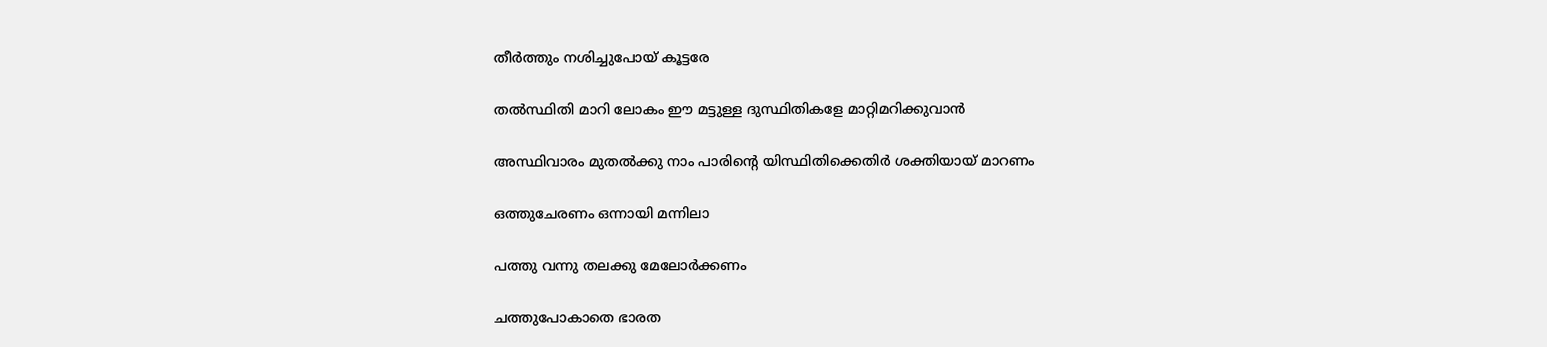തീർത്തും നശിച്ചുപോയ് കൂട്ടരേ

തൽസ്ഥിതി മാറി ലോകം ഈ മട്ടുള്ള ദുസ്ഥിതികളേ മാറ്റിമറിക്കുവാൻ

അസ്ഥിവാരം മുതൽക്കു നാം പാരിൻ്റെ യിസ്ഥിതിക്കെതിർ ശക്തിയായ് മാറണം

ഒത്തുചേരണം ഒന്നായി മന്നിലാ

പത്തു വന്നു തലക്കു മേലോർക്കണം

ചത്തുപോകാതെ ഭാരത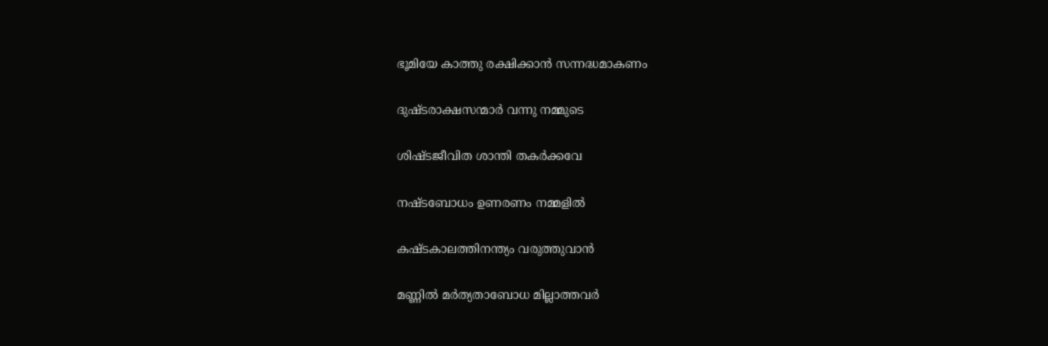ഭൂമിയേ കാത്തു രക്ഷിക്കാൻ സന്നദ്ധമാകണം

ദുഷ്ടരാക്ഷസന്മാർ വന്നു നമ്മുടെ

ശിഷ്ടജീവിത ശാന്തി തകർക്കവേ

നഷ്ടബോധം ഉണരണം നമ്മളിൽ

കഷ്ടകാലത്തിനന്ത്യം വരുത്തുവാൻ

മണ്ണിൽ മർത്യതാബോധ മില്ലാത്തവർ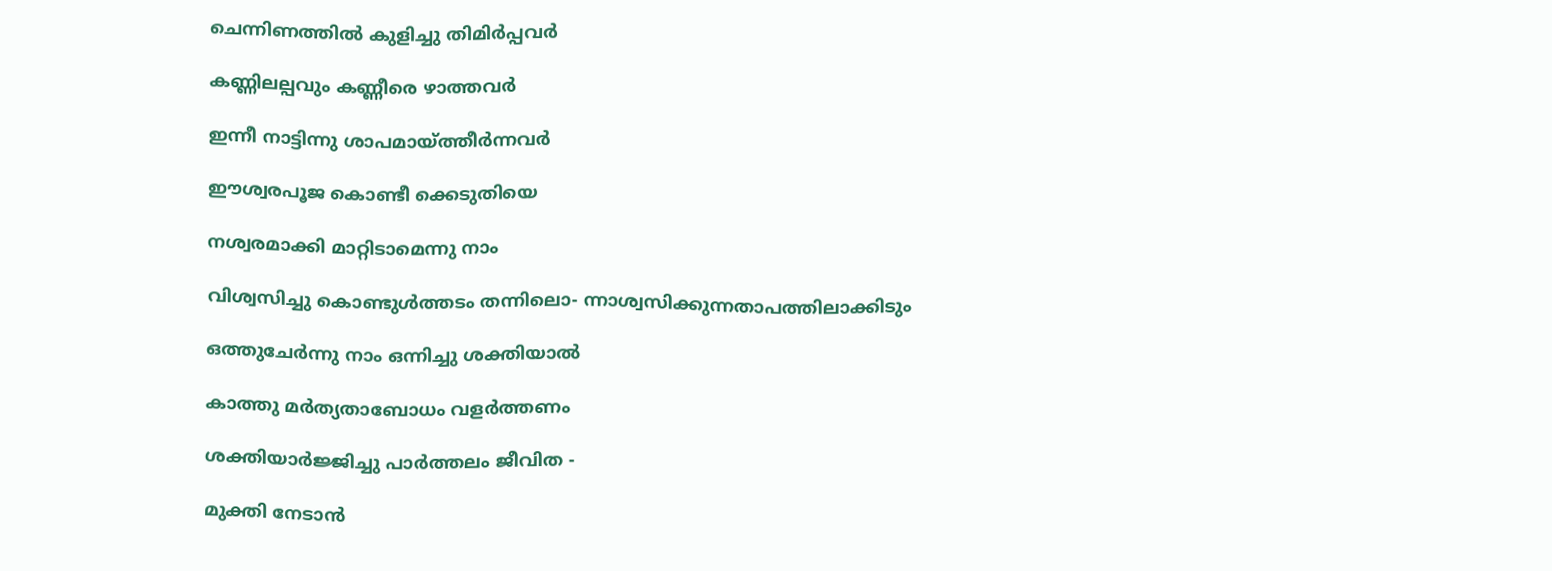ചെന്നിണത്തിൽ കുളിച്ചു തിമിർപ്പവർ

കണ്ണിലല്പവും കണ്ണീരെ ഴാത്തവർ

ഇന്നീ നാട്ടിന്നു ശാപമായ്ത്തീർന്നവർ

ഈശ്വരപൂജ കൊണ്ടീ ക്കെടുതിയെ

നശ്വരമാക്കി മാറ്റിടാമെന്നു നാം

വിശ്വസിച്ചു കൊണ്ടുൾത്തടം തന്നിലൊ- ന്നാശ്വസിക്കുന്നതാപത്തിലാക്കിടും

ഒത്തുചേർന്നു നാം ഒന്നിച്ചു ശക്തിയാൽ

കാത്തു മർത്യതാബോധം വളർത്തണം

ശക്തിയാർജ്ജിച്ചു പാർത്തലം ജീവിത -

മുക്തി നേടാൻ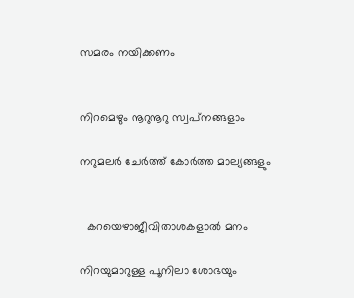സമരം നയിക്കണം


നിറമെഴും നൂറുനൂറു സ്വപ്‌നങ്ങളാം

നറുമലർ ചേർത്ത് കോർത്ത മാല്യങ്ങളും


  കറയെഴാജീവിതാശകളാൽ മനം

നിറയുമാറുള്ള പൂനിലാ ശോഭയും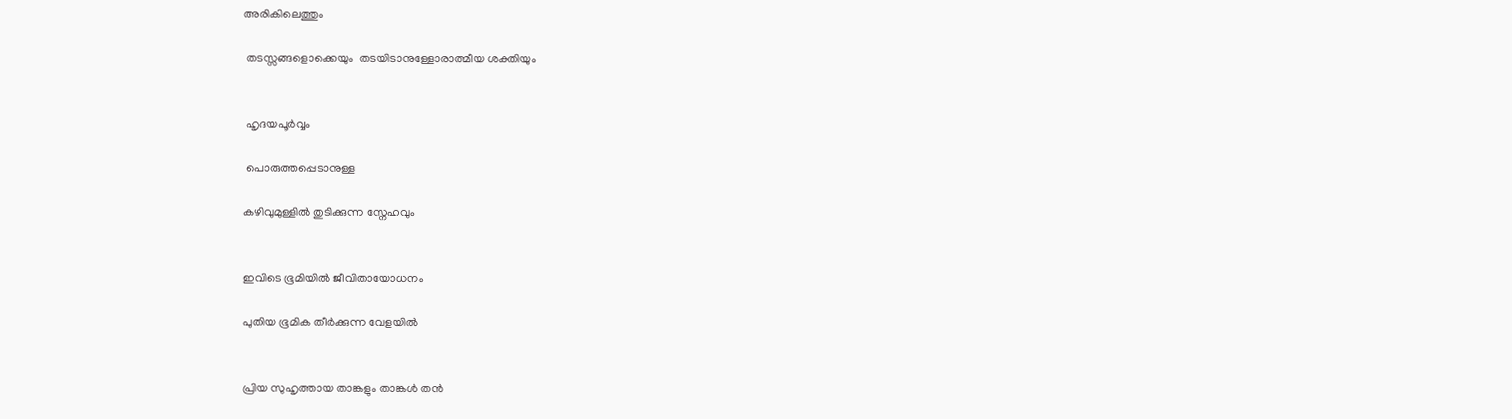അരികിലെത്തും

 തടസ്സങ്ങളൊക്കെയും  തടയിടാനുള്ളോരാത്മീയ ശക്തിയും


 ഹൃദയപൂർവ്വം

 പൊരുത്തപ്പെടാനുള്ള

കഴിവുമുള്ളിൽ തുടിക്കുന്ന സ്നേഹവും


ഇവിടെ ഭൂമിയിൽ ജീവിതായോധനം

പുതിയ ഭൂമിക തീർക്കുന്ന വേളയിൽ


പ്രിയ സുഹൃത്തായ താങ്കളും താങ്കൾ തൻ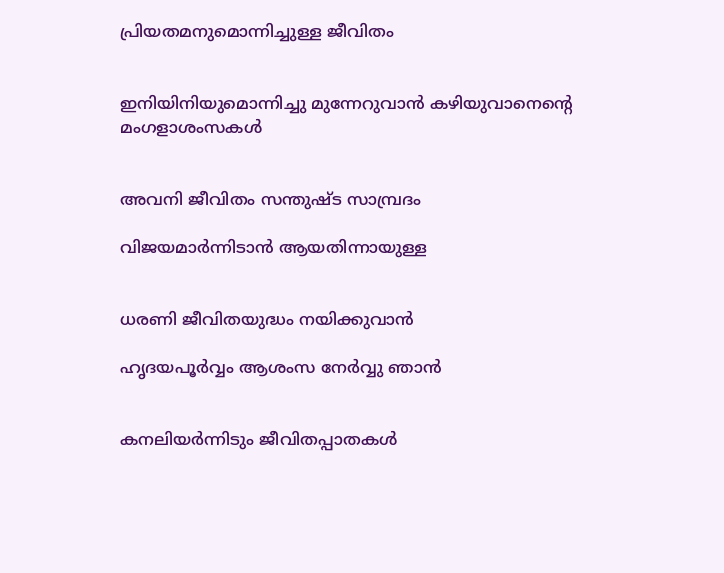പ്രിയതമനുമൊന്നിച്ചുള്ള ജീവിതം


ഇനിയിനിയുമൊന്നിച്ചു മുന്നേറുവാൻ കഴിയുവാനെന്റെ മംഗളാശംസകൾ


അവനി ജീവിതം സന്തുഷ്ട സാമ്പ്രദം

വിജയമാർന്നിടാൻ ആയതിന്നായുള്ള


ധരണി ജീവിതയുദ്ധം നയിക്കുവാൻ

ഹൃദയപൂർവ്വം ആശംസ നേർവ്വു ഞാൻ


കനലിയർന്നിടും ജീവിതപ്പാതകൾ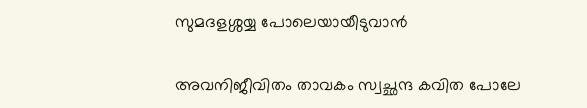സുമദളശ്ശയ്യ പോലെയായീടുവാൻ


അവനിജീവിതം താവകം സ്വച്ഛന്ദ കവിത പോലേ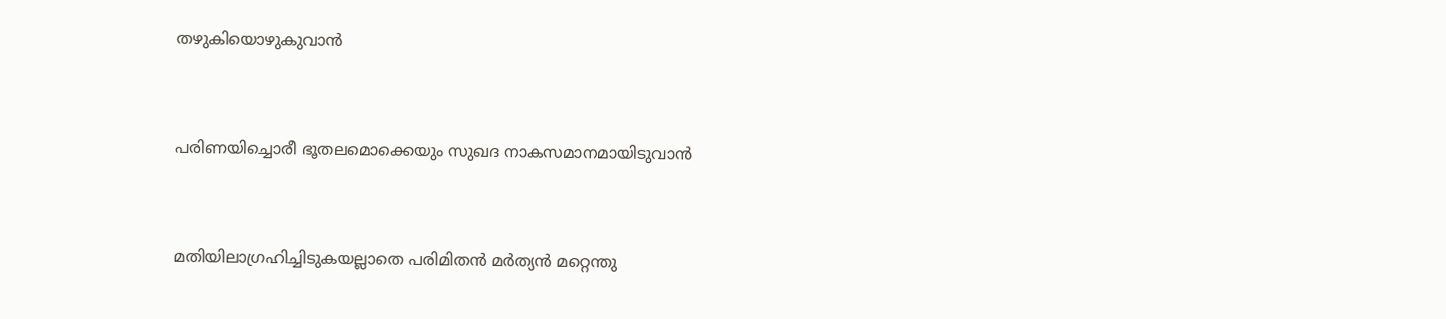തഴുകിയൊഴുകുവാൻ


പരിണയിച്ചൊരീ ഭൂതലമൊക്കെയും സുഖദ നാകസമാനമായിടുവാൻ


മതിയിലാഗ്രഹിച്ചിടുകയല്ലാതെ പരിമിതൻ മർത്യൻ മറ്റെന്തു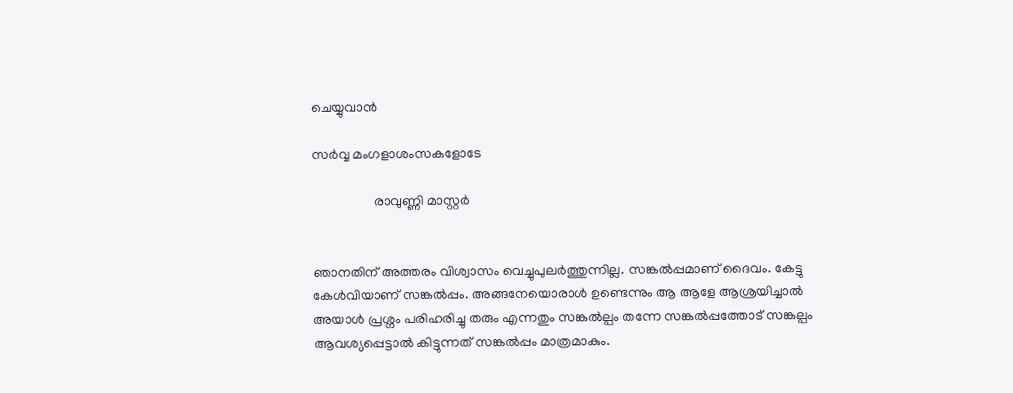ചെയ്യുവാൻ

സർവ്വ മംഗളാശംസകളോടേ

                  രാവുണ്ണി മാസ്റ്റർ


ഞാനതിന് അത്തരം വിശ്വാസം വെച്ചുപുലർത്തുന്നില്ല. സങ്കൽപ്പമാണ് ദൈവം. കേട്ടു കേൾവിയാണ് സങ്കൽപ്പം. അങ്ങനേയൊരാൾ ഉണ്ടെന്നും ആ ആളേ ആശ്രയിച്ചാൽ അയാൾ പ്രശ്നം പരിഹരിച്ചു തരും എന്നതും സങ്കൽല്പം തന്നേ സങ്കൽപ്പത്തോട് സങ്കല്പം  ആവശ്യപ്പെട്ടാൽ കിട്ടുന്നത് സങ്കൽപ്പം മാത്രമാകും.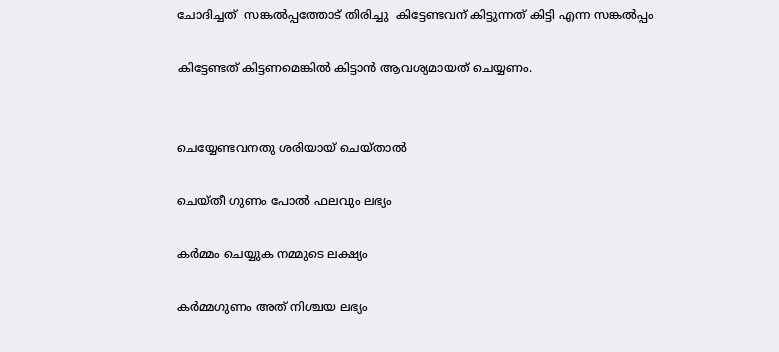ചോദിച്ചത്  സങ്കൽപ്പത്തോട് തിരിച്ചു  കിട്ടേണ്ടവന് കിട്ടുന്നത് കിട്ടി എന്ന സങ്കൽപ്പം

കിട്ടേണ്ടത് കിട്ടണമെങ്കിൽ കിട്ടാൻ ആവശ്യമായത് ചെയ്യണം.


ചെയ്യേണ്ടവനതു ശരിയായ് ചെയ്താൽ

ചെയ്തീ ഗുണം പോൽ ഫലവും ലഭ്യം

കർമ്മം ചെയ്യുക നമ്മുടെ ലക്ഷ്യം

കർമ്മഗുണം അത് നിശ്ചയ ലഭ്യം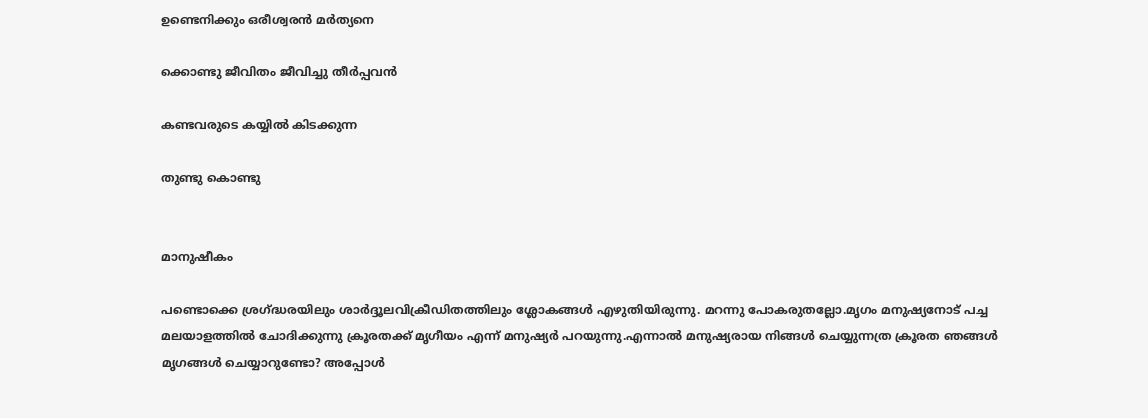ഉണ്ടെനിക്കും ഒരീശ്വരൻ മർത്യനെ

ക്കൊണ്ടു ജീവിതം ജീവിച്ചു തീർപ്പവൻ

കണ്ടവരുടെ കയ്യിൽ കിടക്കുന്ന

തുണ്ടു കൊണ്ടു


മാനുഷീകം

പണ്ടൊക്കെ ശ്രഗ്ദ്ധരയിലും ശാർദ്ദൂലവിക്രീഡിതത്തിലും ശ്ലോകങ്ങൾ എഴുതിയിരുന്നു. മറന്നു പോകരുതല്ലോ.മൃഗം മനുഷ്യനോട് പച്ച മലയാളത്തിൽ ചോദിക്കുന്നു ക്രൂരതക്ക് മൃഗീയം എന്ന് മനുഷ്യർ പറയുന്നു.എന്നാൽ മനുഷ്യരായ നിങ്ങൾ ചെയ്യുന്നത്ര ക്രൂരത ഞങ്ങൾ മൃഗങ്ങൾ ചെയ്യാറുണ്ടോ? അപ്പോൾ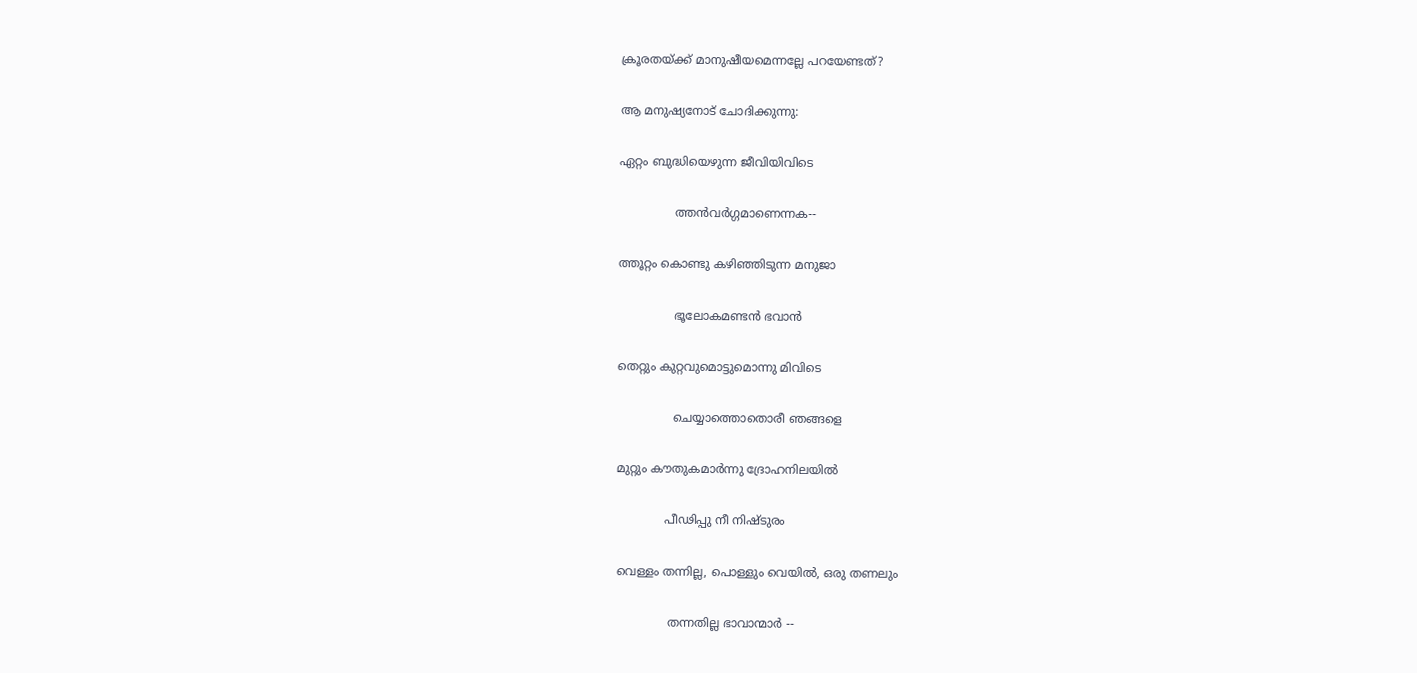ക്രൂരതയ്‌ക്ക് മാനുഷീയമെന്നല്ലേ പറയേണ്ടത്?

ആ മനുഷ്യനോട് ചോദിക്കുന്നു:

ഏറ്റം ബുദ്ധിയെഴുന്ന ജീവിയിവിടെ

               ത്തൻവർഗ്ഗമാണെന്നക--

ത്തൂറ്റം കൊണ്ടു കഴിഞ്ഞിടുന്ന മനുജാ

               ഭൂലോകമണ്ടൻ ഭവാൻ

തെറ്റും കുറ്റവുമൊട്ടുമൊന്നു മിവിടെ

               ചെയ്യാത്തൊതൊരീ ഞങ്ങളെ

മുറ്റും കൗതുകമാർന്നു ദ്രോഹനിലയിൽ

             പീഢിപ്പു നീ നിഷ്ടുരം

വെള്ളം തന്നില്ല, പൊള്ളും വെയിൽ, ഒരു തണലും

              തന്നതില്ല ഭാവാന്മാർ --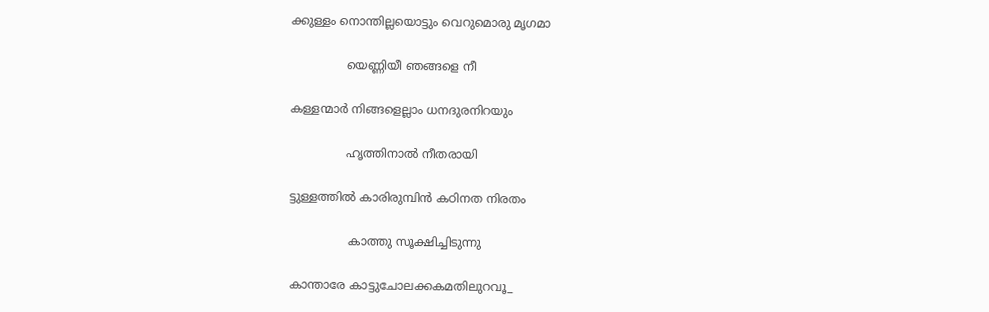ക്കുള്ളം നൊന്തില്ലയൊട്ടും വെറുമൊരു മൃഗമാ

               യെണ്ണിയീ ഞങ്ങളെ നീ

കള്ളന്മാർ നിങ്ങളെല്ലാം ധനദുരനിറയും

               ഹൃത്തിനാൽ നീതരായി

ട്ടുള്ളത്തിൽ കാരിരുമ്പിൻ കഠിനത നിരതം

                കാത്തു സൂക്ഷിച്ചിടുന്നു

കാന്താരേ കാട്ടുചോലക്കകമതിലുറവൂ_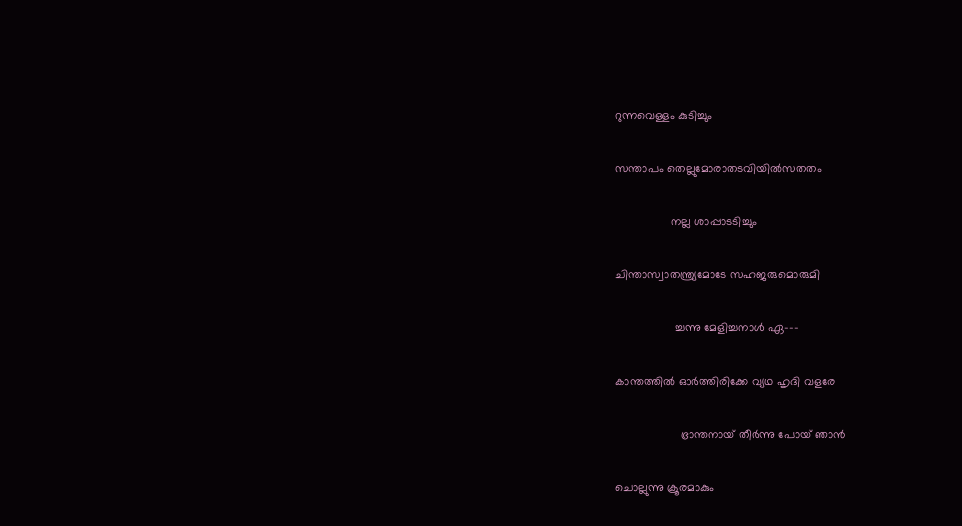റുന്നവെള്ളം കുടിച്ചും

സന്താപം തെല്ലുമോരാതടവിയിൽസതതം

                 നല്ല ശാപ്പാടടിച്ചും

ചിന്താസ്വാതന്ത്ര്യമോടേ സഹജരുമൊരുമി

                  ച്ചന്നു മേളിച്ചനാൾ ഏ---

കാന്തത്തിൽ ഓർത്തിരിക്കേ വ്യഥ ഹൃദി വളരേ

                    ഭ്രാന്തനായ് തീർന്നു പോയ് ഞാൻ

ചൊല്ലുന്നു ക്രൂരമാകും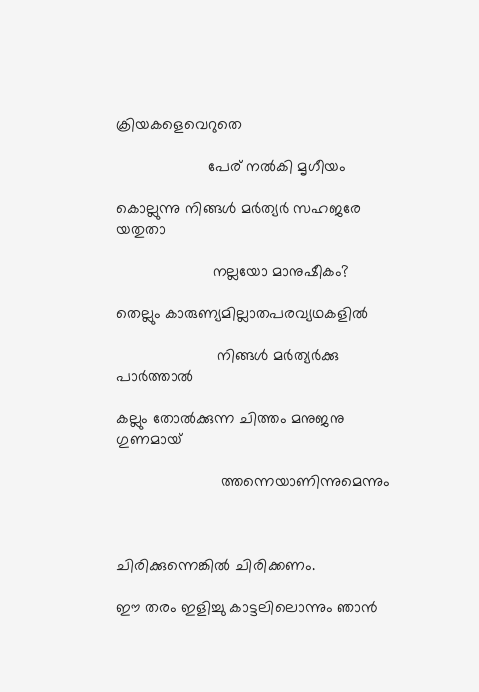ക്രിയകളെവെറുതെ

                     പേര് നൽകി മൃഗീയം

കൊല്ലുന്നു നിങ്ങൾ മർത്യർ സഹജരേ യതുതാ

                      നല്ലയോ മാനുഷീകം?

തെല്ലും കാരുണ്യമില്ലാതപരവ്യഥകളിൽ

                       നിങ്ങൾ മർത്യർക്കു പാർത്താൽ

കല്ലും തോൽക്കുന്ന ചിത്തം മനുജനു ഗുണമായ്

                        ത്തന്നെയാണിന്നുമെന്നും



ചിരിക്കുന്നെങ്കിൽ ചിരിക്കണം.

ഈ തരം ഇളിച്ചു കാട്ടലിലൊന്നും ഞാൻ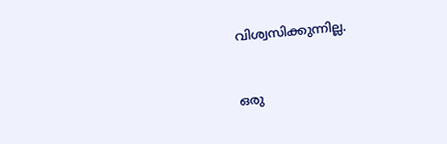വിശ്വസിക്കുന്നില്ല.


ഒരു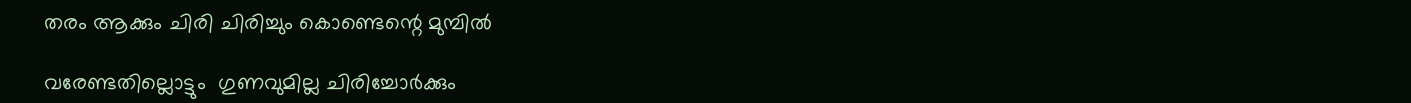തരം ആക്കും ചിരി ചിരിച്ചും കൊണ്ടെന്റെ മുമ്പിൽ

വരേണ്ടതില്ലൊട്ടും  ഗുണവുമില്ല ചിരിച്ചോർക്കും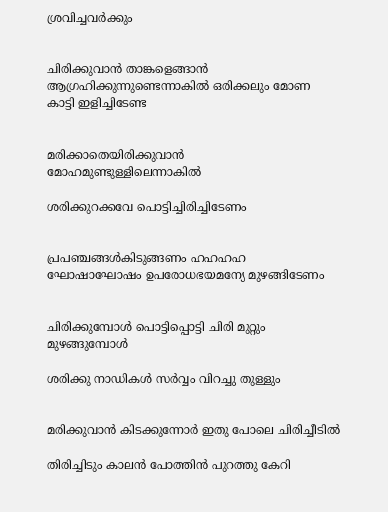ശ്രവിച്ചവർക്കും


ചിരിക്കുവാൻ താങ്കളെങ്ങാൻ ആഗ്രഹിക്കുന്നുണ്ടെന്നാകിൽ ഒരിക്കലും മോണ കാട്ടി ഇളിച്ചിടേണ്ട


മരിക്കാതെയിരിക്കുവാൻ മോഹമുണ്ടുള്ളിലെന്നാകിൽ

ശരിക്കുറക്കവേ പൊട്ടിച്ചിരിച്ചിടേണം


പ്രപഞ്ചങ്ങൾകിടുങ്ങണം ഹഹഹഹ  ഘോഷാഘോഷം ഉപരോധഭയമന്യേ മുഴങ്ങിടേണം


ചിരിക്കുമ്പോൾ പൊട്ടിപ്പൊട്ടി ചിരി മുറ്റും മുഴങ്ങുമ്പോൾ

ശരിക്കു നാഡികൾ സർവ്വം വിറച്ചു തുള്ളും


മരിക്കുവാൻ കിടക്കുന്നോർ ഇതു പോലെ ചിരിച്ചീടിൽ

തിരിച്ചിടും കാലൻ പോത്തിൻ പുറത്തു കേറി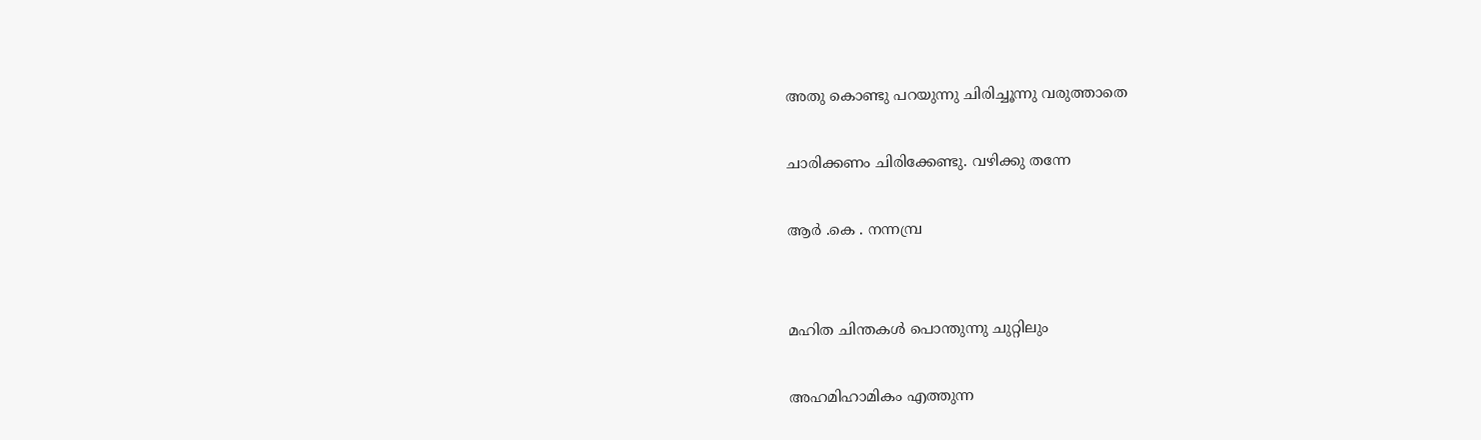അതു കൊണ്ടു പറയുന്നു ചിരിച്ചൂന്നു വരുത്താതെ

ചാരിക്കണം ചിരിക്കേണ്ടു. വഴിക്കു തന്നേ

ആർ .കെ . നന്നമ്പ്ര


മഹിത ചിന്തകൾ പൊന്തുന്നു ചുറ്റിലും

അഹമിഹാമികം എത്തുന്ന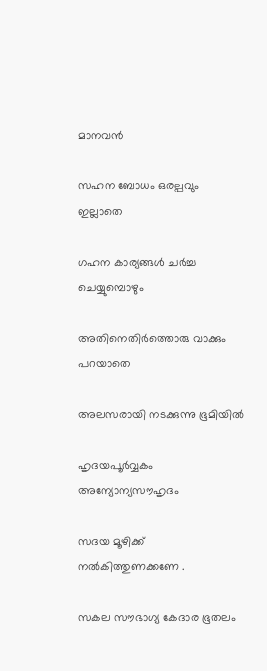മാനവൻ

സഹന ബോധം ഒരല്പവും ഇല്ലാതെ

ഗഹന കാര്യങ്ങൾ ചർച്ച ചെയ്യുമ്പൊഴും

അതിനെതിർത്തൊരു വാക്കും പറയാതെ

അലസരായി നടക്കുന്നു ഭൂമിയിൽ

ഹൃദയപൂർവ്വകം അന്യോന്യസൗഹൃദം

സദയ മൂഴിക്ക് നൽകിത്തുണക്കണേ .

സകല സൗഭാഗ്യ കേദാര ഭൂതലം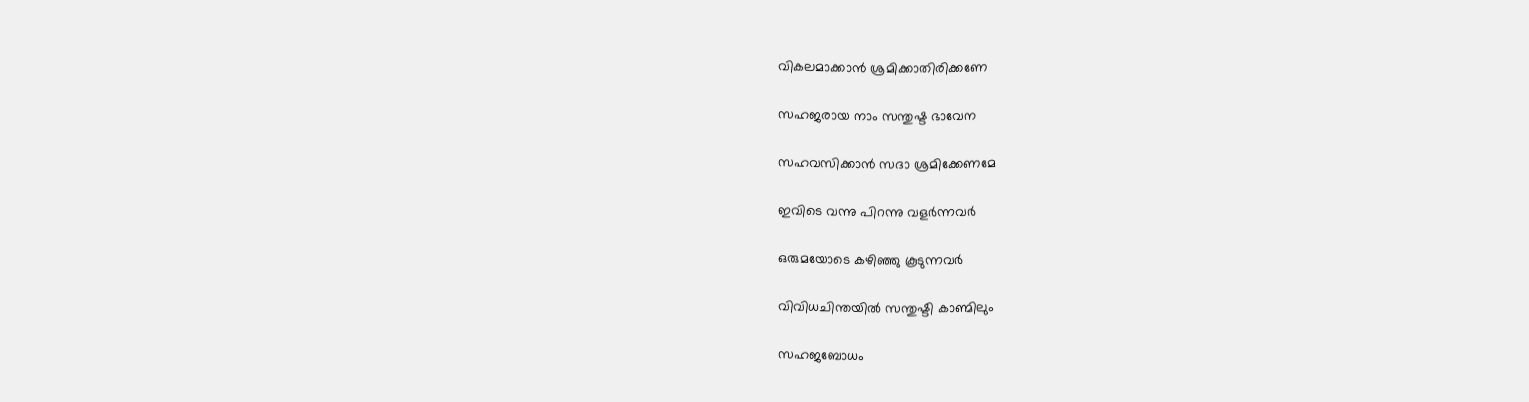വികലമാക്കാൻ ശ്രമിക്കാതിരിക്കണേ

സഹജരായ നാം സന്തുഷ്ട ഭാവേന

സഹവസിക്കാൻ സദാ ശ്രമിക്കേണമേ

ഇവിടെ വന്നു പിറന്നു വളർന്നവർ

ഒരുമയോടെ കഴിഞ്ഞു കൂടുന്നവർ

വിവിധചിന്തയിൽ സന്തുഷ്ടി കാണ്മിലും

സഹജബോധം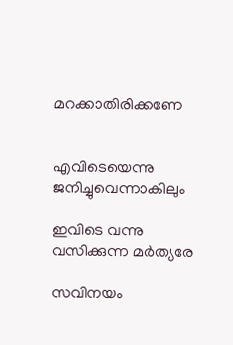മറക്കാതിരിക്കണേ


എവിടെയെന്നു ജനിച്ചുവെന്നാകിലും

ഇവിടെ വന്നു വസിക്കുന്ന മർത്യരേ

സവിനയം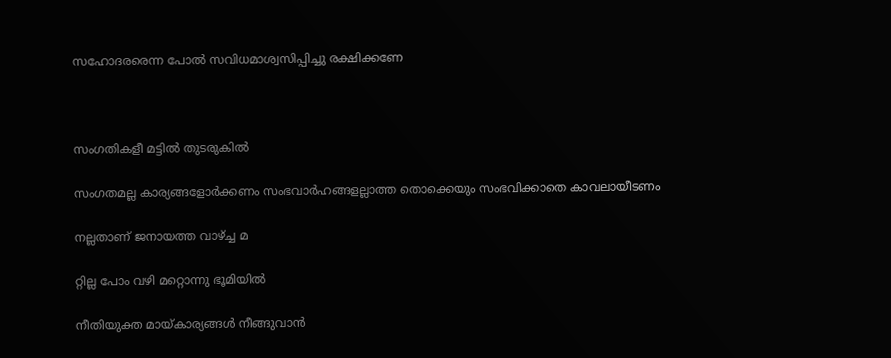സഹോദരരെന്ന പോൽ സവിധമാശ്വസിപ്പിച്ചു രക്ഷിക്കണേ



സംഗതികളീ മട്ടിൽ തുടരുകിൽ

സംഗതമല്ല കാര്യങ്ങളോർക്കണം സംഭവാർഹങ്ങളല്ലാത്ത തൊക്കെയും സംഭവിക്കാതെ കാവലായീടണം

നല്ലതാണ് ജനായത്ത വാഴ്ച്ച മ

റ്റില്ല പോം വഴി മറ്റൊന്നു ഭൂമിയിൽ

നീതിയുക്ത മായ്കാര്യങ്ങൾ നീങ്ങുവാൻ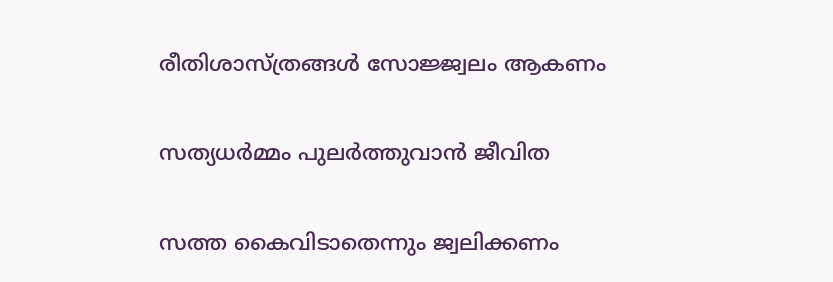രീതിശാസ്ത്രങ്ങൾ സോജ്ജ്വലം ആകണം

സത്യധർമ്മം പുലർത്തുവാൻ ജീവിത

സത്ത കൈവിടാതെന്നും ജ്വലിക്കണം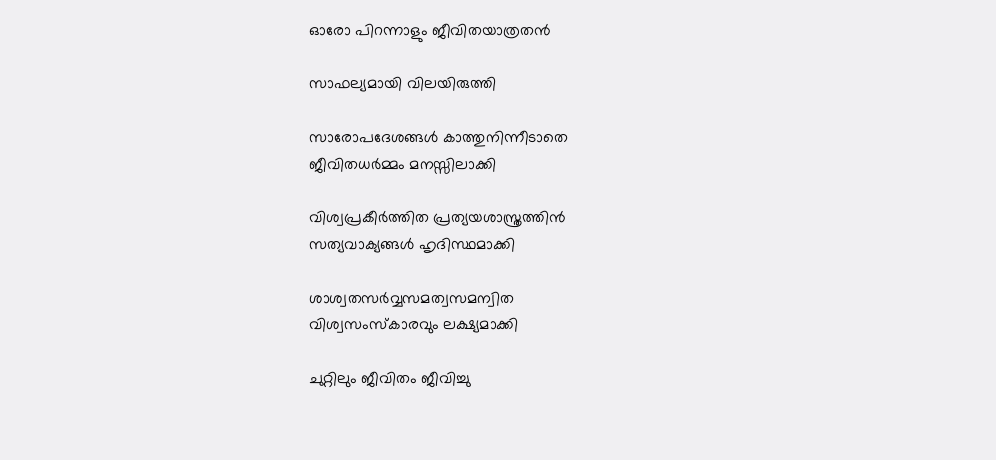ഓരോ പിറന്നാളും ജീവിതയാത്രതൻ

സാഫല്യമായി വിലയിരുത്തി

സാരോപദേശങ്ങൾ കാത്തുനിന്നീടാതെ
ജീവിതധർമ്മം മനസ്സിലാക്കി

വിശ്വപ്രകീർത്തിത പ്രത്യയശാസ്ത്രത്തിൻ
സത്യവാക്യങ്ങൾ ഹൃദിസ്ഥമാക്കി

ശാശ്വതസർവ്വസമത്വസമന്വിത
വിശ്വസംസ്കാരവും ലക്ഷ്യമാക്കി

ചുറ്റിലും ജീവിതം ജീവിച്ചു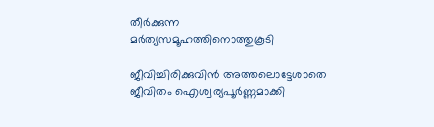തീർക്കുന്ന
മർത്യസമൂഹത്തിനൊത്തുകൂടി

ജീവിച്ചിരിക്കുവിൻ അത്തലൊട്ടേശാതെ
ജീവിതം ഐശ്വര്യപൂർണ്ണമാക്കി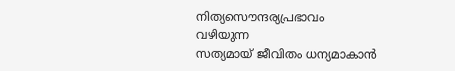നിത്യസൌന്ദര്യപ്രഭാവം വഴിയുന്ന
സത്യമായ് ജീവിതം ധന്യമാകാൻ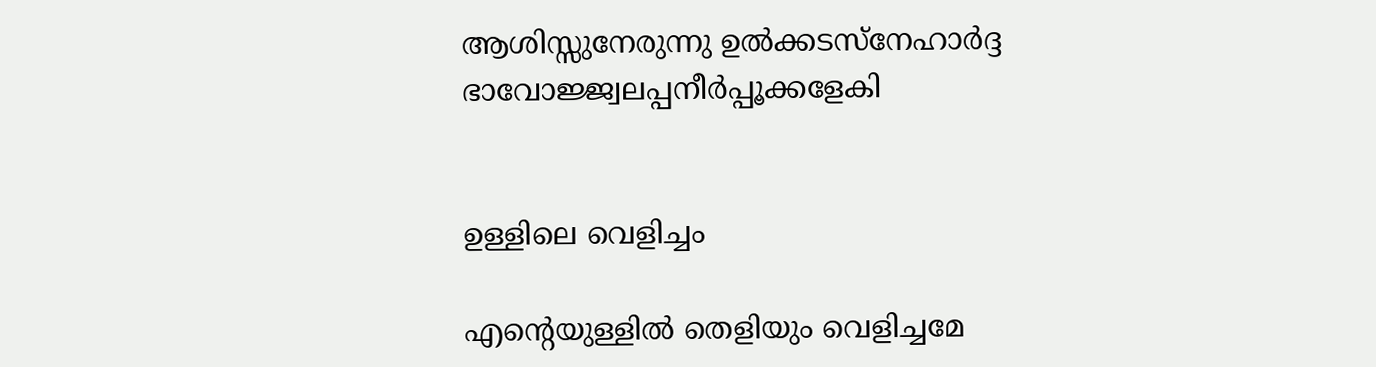ആശിസ്സുനേരുന്നു ഉൽക്കടസ്നേഹാർദ്ദ
ഭാവോജ്ജ്വലപ്പനീർപ്പൂക്കളേകി


ഉള്ളിലെ വെളിച്ചം

എന്റെയുള്ളിൽ തെളിയും വെളിച്ചമേ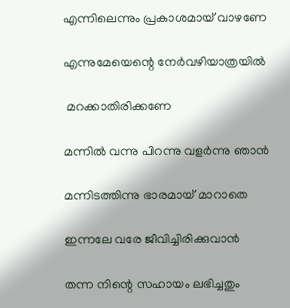എന്നിലെന്നും പ്രകാശമായ് വാഴണേ

എന്നുമേയെന്റെ നേർവഴിയാത്രയിൽ

 മറക്കാതിരിക്കണേ

മന്നിൽ വന്നു പിറന്നു വളർന്നു ഞാൻ

മന്നിടത്തിന്നു ഭാരമായ് മാറാതെ

ഇന്നലേ വരേ ജീവിച്ചിരിക്കുവാൻ

തന്ന നിന്റെ സഹായം ലഭിച്ചതും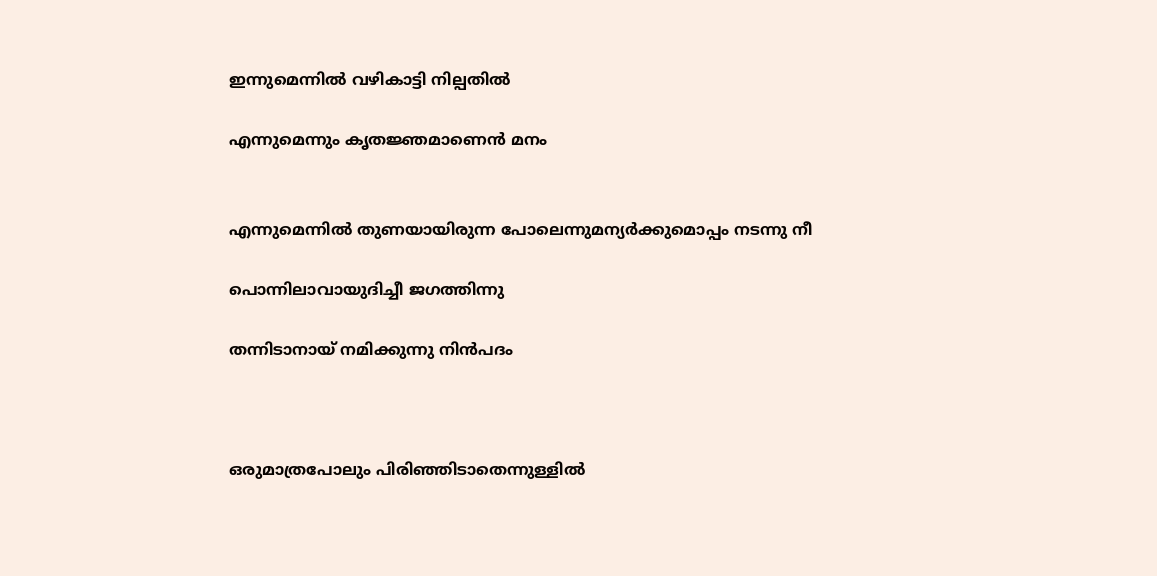ഇന്നുമെന്നിൽ വഴികാട്ടി നില്പതിൽ

എന്നുമെന്നും കൃതജ്ഞമാണെൻ മനം


എന്നുമെന്നിൽ തുണയായിരുന്ന പോലെന്നുമന്യർക്കുമൊപ്പം നടന്നു നീ

പൊന്നിലാവായുദിച്ചീ ജഗത്തിന്നു

തന്നിടാനായ് നമിക്കുന്നു നിൻപദം



ഒരുമാത്രപോലും പിരിഞ്ഞിടാതെന്നുള്ളിൽ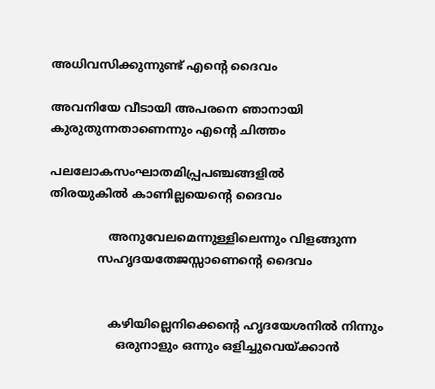അധിവസിക്കുന്നുണ്ട് എൻ്റെ ദൈവം

അവനിയേ വീടായി അപരനെ ഞാനായി
കുരുതുന്നതാണെന്നും എൻ്റെ ചിത്തം

പലലോകസംഘാതമിപ്പ്രപഞ്ചങ്ങളിൽ
തിരയുകിൽ കാണില്ലയെൻ്റെ ദൈവം

                അനുവേലമെന്നുള്ളിലെന്നും വിളങ്ങുന്ന
             സഹൃദയതേജസ്സാണെൻ്റെ ദൈവം


                കഴിയില്ലെനിക്കെൻ്റെ ഹൃദയേശനിൽ നിന്നും
                  ഒരുനാളും ഒന്നും ഒളിച്ചുവെയ്ക്കാൻ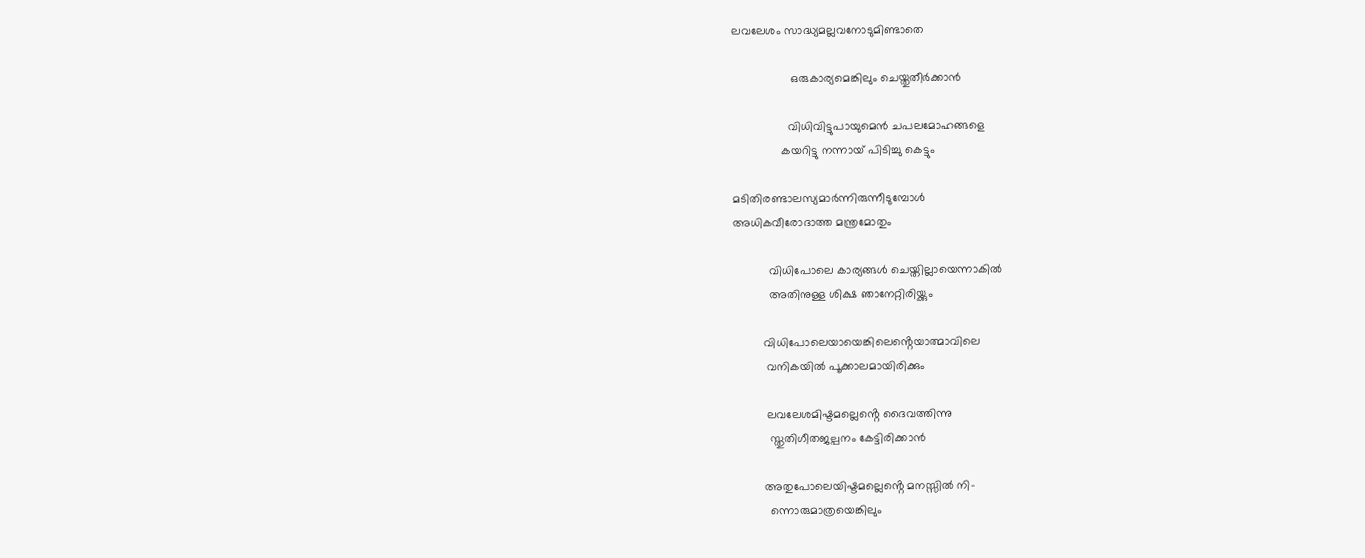ലവലേശം സാദ്ധ്യമല്ലവനോടുമിണ്ടാതെ

                  ഒരുകാര്യമെങ്കിലും ചെയ്തുതീർക്കാൻ

                 വിധിവിട്ടുപായുമെൻ ചപലമോഹങ്ങളെ
               കയറിട്ടു നന്നായ് പിടിച്ചു കെട്ടും

മടിതിരണ്ടാലസ്യമാർന്നിരുന്നീടുമ്പോൾ
അധികവീരോദാത്ത മന്ത്രമോതും

           വിധിപോലെ കാര്യങ്ങൾ ചെയ്തില്ലായെന്നാകിൽ
           അതിനുള്ള ശിക്ഷ ഞാനേറ്റിരിയ്ക്കും

         വിധിപോലെയായെങ്കിലെൻ്റെയാത്മാവിലെ
          വനികയിൽ പൂക്കാലമായിരിക്കും

          ലവലേശമിഷ്ടമല്ലെൻ്റെ ദൈവത്തിന്നു
           സ്തുതിഗീതജല്പനം കേട്ടിരിക്കാൻ

         അതുപോലെയിഷ്ടമല്ലെൻ്റെ മനസ്സിൽ നി-
           ന്നൊരുമാത്രയെങ്കിലും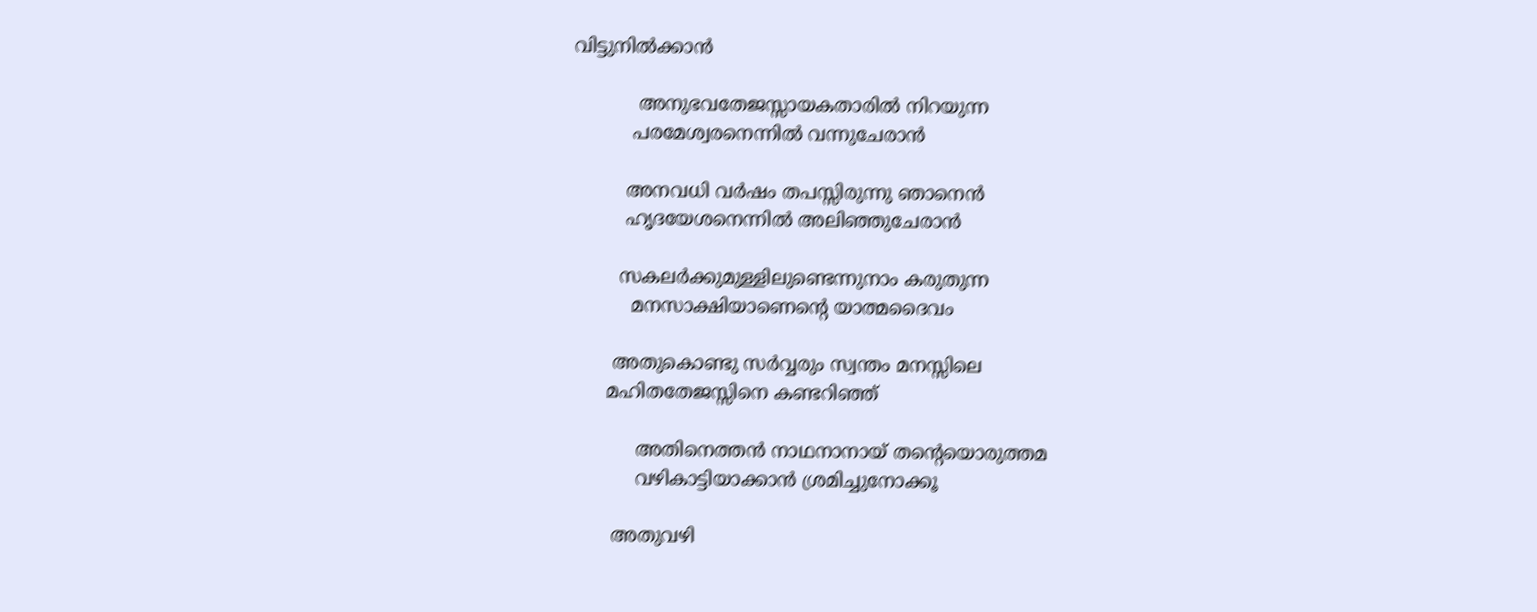വിട്ടുനിൽക്കാൻ

           അനുഭവതേജസ്സായകതാരിൽ നിറയുന്ന
          പരമേശ്വരനെന്നിൽ വന്നുചേരാൻ

         അനവധി വർഷം തപസ്സിരുന്നു ഞാനെൻ
         ഹൃദയേശനെന്നിൽ അലിഞ്ഞുചേരാൻ

        സകലർക്കുമുള്ളിലുണ്ടെന്നുനാം കരുതുന്ന
          മനസാക്ഷിയാണെൻ്റെ യാത്മദൈവം

       അതുകൊണ്ടു സർവ്വരും സ്വന്തം മനസ്സിലെ
      മഹിതതേജസ്സിനെ കണ്ടറിഞ്ഞ്

           അതിനെത്തൻ നാഥനാനായ് തൻ്റെയൊരുത്തമ
           വഴികാട്ടിയാക്കാൻ ശ്രമിച്ചുനോക്കൂ

       അതുവഴി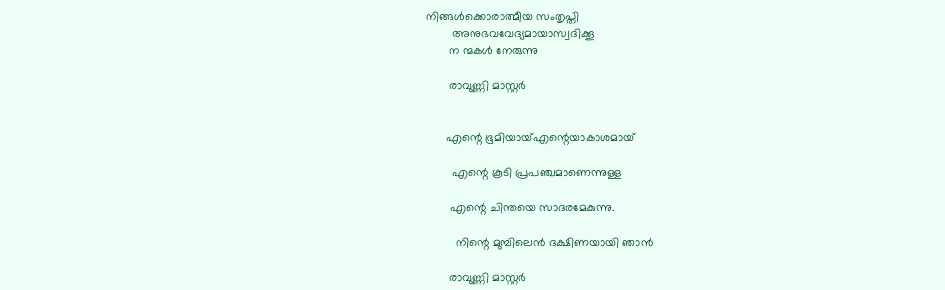നിങ്ങൾക്കൊരാത്മീയ സംതൃപ്തി
        അനുഭവവേദ്യമായാസ്വദിക്കൂ
       ന ന്മകൾ നേരുന്നു

       രാവുണ്ണി മാസ്റ്റർ


      എന്റെ ഭൂമിയായ്എന്റെയാകാശമായ്

        എന്റെ കൂടി പ്രപഞ്ചമാണെന്നുള്ള

       എന്റെ ചിന്തയെ സാദരമേകുന്നു.

         നിന്റെ മുമ്പിലെൻ ദക്ഷിണയായി ഞാൻ

       രാവുണ്ണി മാസ്റ്റർ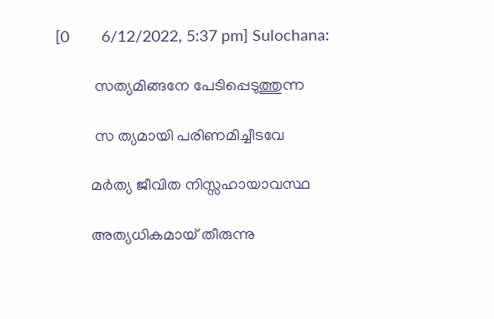[0        6/12/2022, 5:37 pm] Sulochana:

          സത്യമിങ്ങനേ പേടിപ്പെടുത്തുന്ന

          സ ത്യമായി പരിണമിച്ചീടവേ

         മർത്യ ജീവിത നിസ്സഹായാവസ്ഥ

         അത്യധികമായ് തീരുന്നു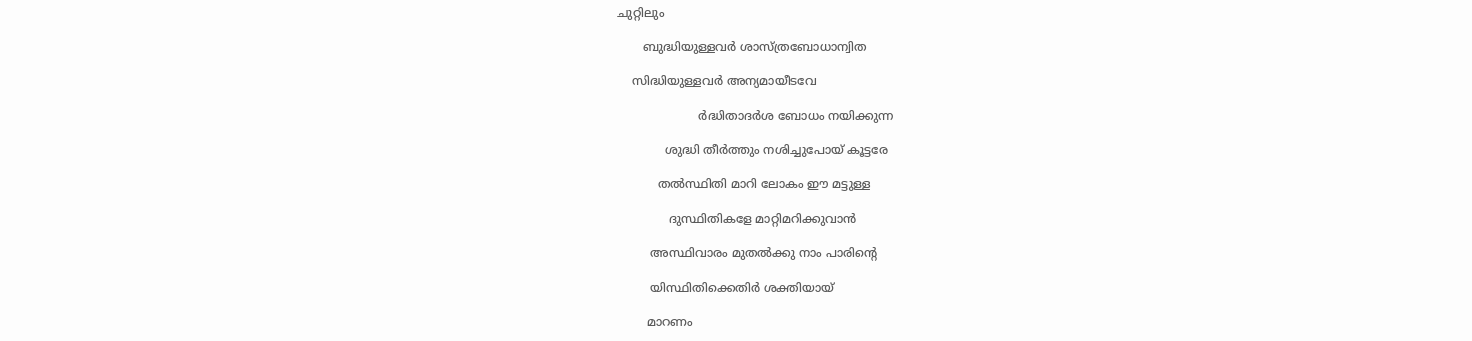ചുറ്റിലും

       ബുദ്ധിയുള്ളവർ ശാസ്ത്രബോധാന്വിത

    സിദ്ധിയുള്ളവർ അന്യമായീടവേ

                      ർദ്ധിതാദർശ ബോധം നയിക്കുന്ന

             ശുദ്ധി തീർത്തും നശിച്ചുപോയ് കൂട്ടരേ

           തൽസ്ഥിതി മാറി ലോകം ഈ മട്ടുള്ള

              ദുസ്ഥിതികളേ മാറ്റിമറിക്കുവാൻ

         അസ്ഥിവാരം മുതൽക്കു നാം പാരിൻ്റെ

         യിസ്ഥിതിക്കെതിർ ശക്തിയായ്

        മാറണം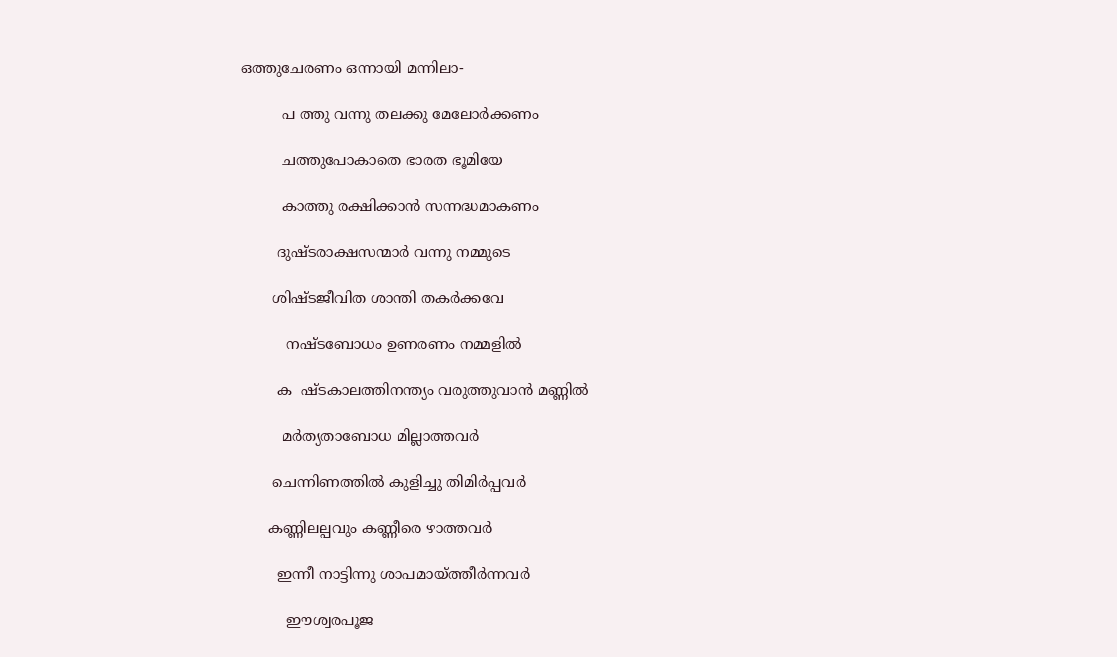ഒത്തുചേരണം ഒന്നായി മന്നിലാ-

         പ ത്തു വന്നു തലക്കു മേലോർക്കണം

         ചത്തുപോകാതെ ഭാരത ഭൂമിയേ

         കാത്തു രക്ഷിക്കാൻ സന്നദ്ധമാകണം

        ദുഷ്ടരാക്ഷസന്മാർ വന്നു നമ്മുടെ

       ശിഷ്ടജീവിത ശാന്തി തകർക്കവേ

          നഷ്ടബോധം ഉണരണം നമ്മളിൽ

        ക  ഷ്ടകാലത്തിനന്ത്യം വരുത്തുവാൻ മണ്ണിൽ

         മർത്യതാബോധ മില്ലാത്തവർ

       ചെന്നിണത്തിൽ കുളിച്ചു തിമിർപ്പവർ

      കണ്ണിലല്പവും കണ്ണീരെ ഴാത്തവർ

        ഇന്നീ നാട്ടിന്നു ശാപമായ്ത്തീർന്നവർ

          ഈശ്വരപൂജ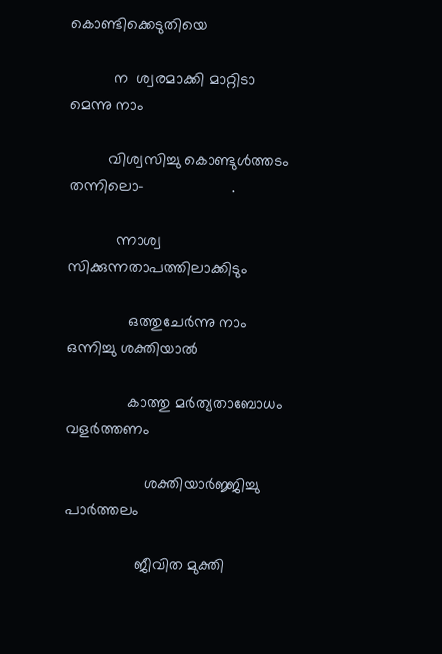കൊണ്ടിക്കെടുതിയെ

          ന  ശ്വരമാക്കി മാറ്റിടാ മെന്നു നാം

         വിശ്വസിച്ചു കൊണ്ടുൾത്തടം തന്നിലൊ-                    .

           ന്നാശ്വ  സിക്കുന്നതാപത്തിലാക്കിടും

              ഒത്തുചേർന്നു നാം ഒന്നിച്ചു ശക്തിയാൽ

              കാത്തു മർത്യതാബോധം    വളർത്തണം

                  ശക്തിയാർജ്ജിച്ചു പാർത്തലം

                ജീവിത മുക്തി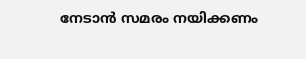നേടാൻ സമരം നയിക്കണം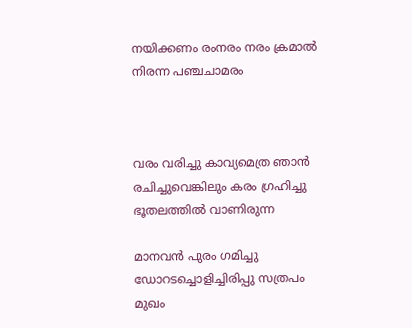നയിക്കണം രംനരം നരം ക്രമാൽ നിരന്ന പഞ്ചചാമരം



വരം വരിച്ചു കാവ്യമെത്ര ഞാൻ രചിച്ചുവെങ്കിലും കരം ഗ്രഹിച്ചു ഭൂതലത്തിൽ വാണിരുന്ന

മാനവൻ പുരം ഗമിച്ചു ഡോറടച്ചൊളിച്ചിരിപ്പു സത്രപം മുഖം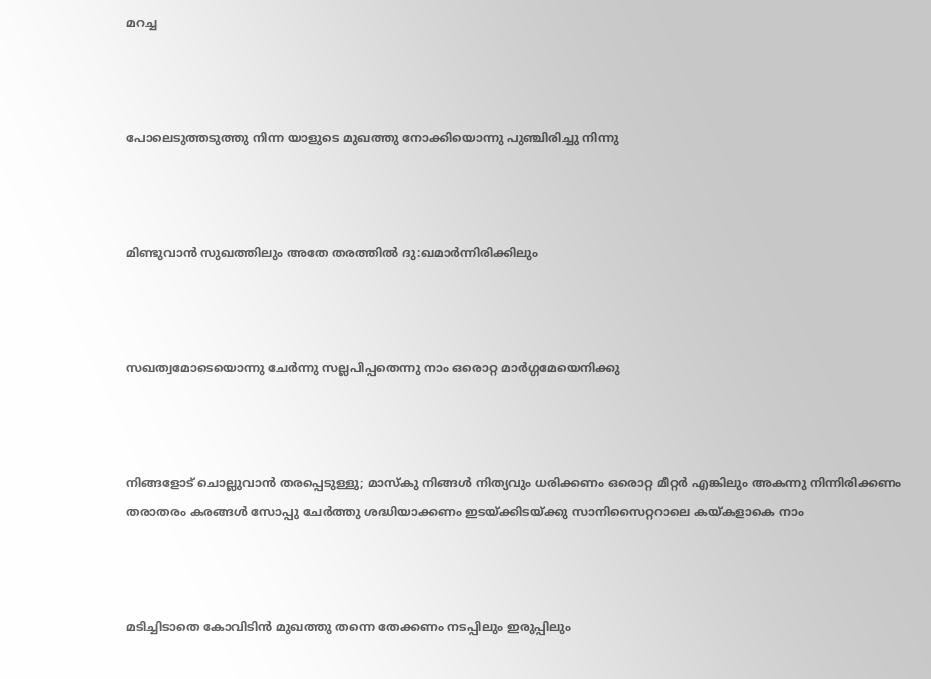മറച്ച



പോലെടുത്തടുത്തു നിന്ന യാളുടെ മുഖത്തു നോക്കിയൊന്നു പുഞ്ചിരിച്ചു നിന്നു



മിണ്ടുവാൻ സുഖത്തിലും അതേ തരത്തിൽ ദു:ഖമാർന്നിരിക്കിലും



സഖത്വമോടെയൊന്നു ചേർന്നു സല്ലപിപ്പതെന്നു നാം ഒരൊറ്റ മാർഗ്ഗമേയെനിക്കു



നിങ്ങളോട് ചൊല്ലുവാൻ തരപ്പെടുള്ളു; മാസ്കു നിങ്ങൾ നിത്യവും ധരിക്കണം ഒരൊറ്റ മീറ്റർ എങ്കിലും അകന്നു നിന്നിരിക്കണം തരാതരം കരങ്ങൾ സോപ്പു ചേർത്തു ശദ്ധിയാക്കണം ഇടയ്ക്കിടയ്ക്കു സാനിസൈറ്ററാലെ കയ്കളാകെ നാം



മടിച്ചിടാതെ കോവിടിൻ മുഖത്തു തന്നെ തേക്കണം നടപ്പിലും ഇരുപ്പിലും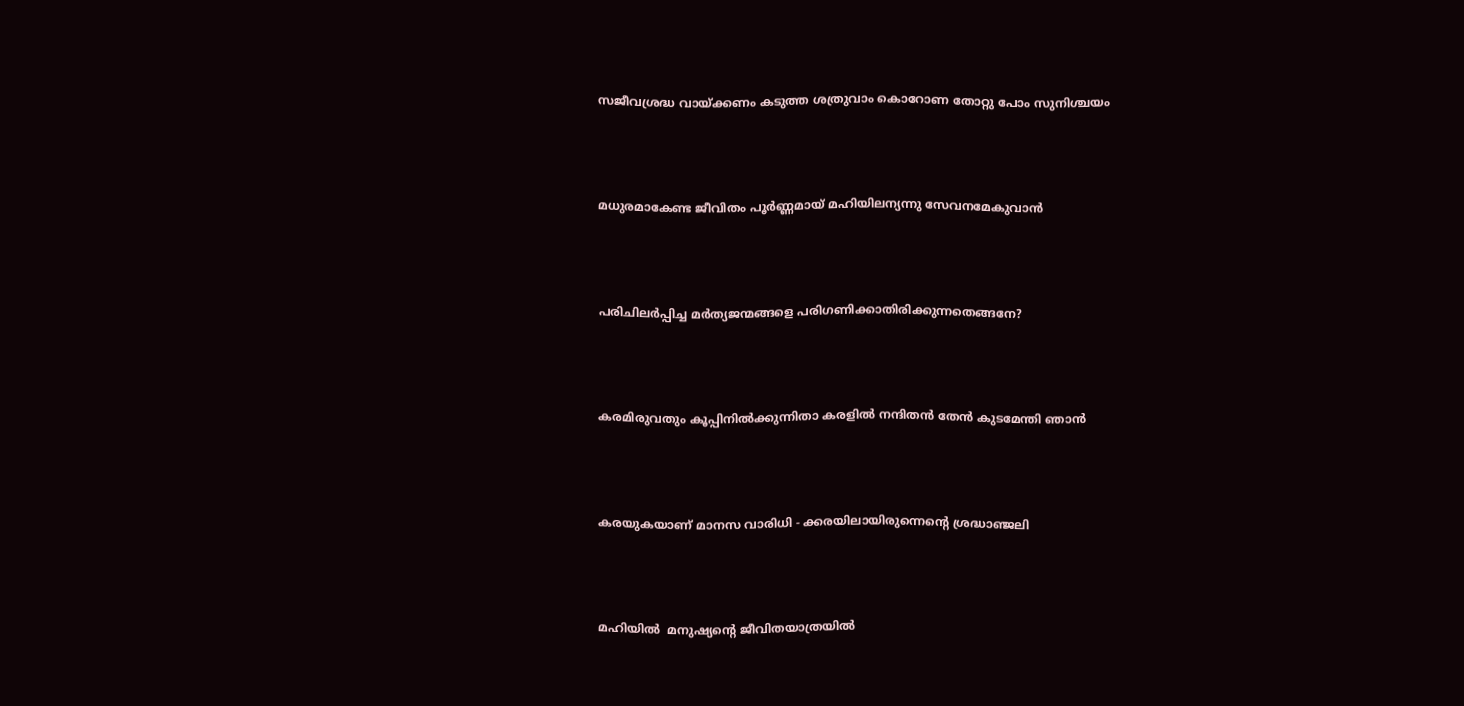സജീവശ്രദ്ധ വായ്ക്കണം കടുത്ത ശത്രുവാം കൊറോണ തോറ്റു പോം സുനിശ്ചയം



മധുരമാകേണ്ട ജീവിതം പൂർണ്ണമായ് മഹിയിലന്യന്നു സേവനമേകുവാൻ



പരിചിലർപ്പിച്ച മർത്യജന്മങ്ങളെ പരിഗണിക്കാതിരിക്കുന്നതെങ്ങനേ?



കരമിരുവതും കൂപ്പിനിൽക്കുന്നിതാ കരളിൽ നന്ദിതൻ തേൻ കുടമേന്തി ഞാൻ



കരയുകയാണ് മാനസ വാരിധി - ക്കരയിലായിരുന്നെൻ്റെ ശ്രദ്ധാഞ്ജലി



മഹിയിൽ  മനുഷ്യൻ്റെ ജീവിതയാത്രയിൽ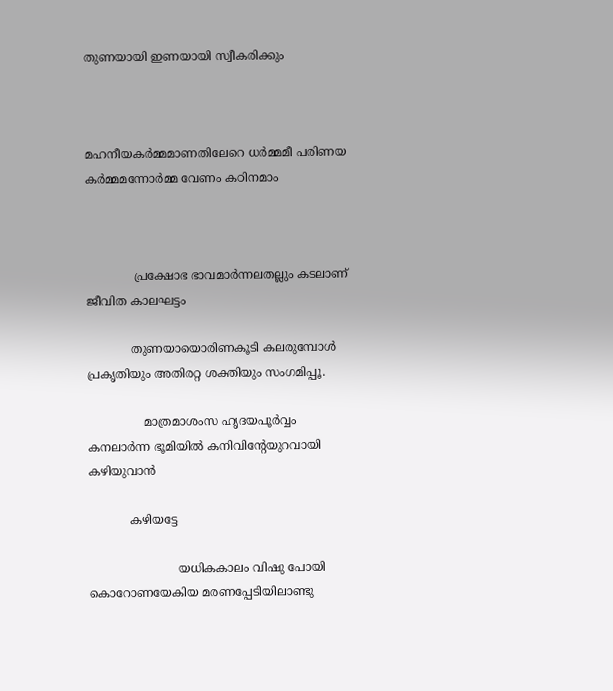തുണയായി ഇണയായി സ്വീകരിക്കും



മഹനീയകർമ്മമാണതിലേറെ ധർമ്മമീ പരിണയ കർമ്മമന്നോർമ്മ വേണം കഠിനമാം



             പ്രക്ഷോഭ ഭാവമാർന്നലതല്ലും കടലാണ് ജീവിത കാലഘട്ടം

            തുണയായൊരിണകൂടി കലരുമ്പോൾ            പ്രകൃതിയും അതിരറ്റ ശക്തിയും സംഗമിപ്പൂ.

               മാത്രമാശംസ ഹൃദയപൂർവ്വം കനലാർന്ന ഭൂമിയിൽ കനിവിൻ്റേയുറവായി കഴിയുവാൻ

           കഴിയട്ടേ

                        യധികകാലം വിഷു പോയി കൊറോണയേകിയ മരണപ്പേടിയിലാണ്ടു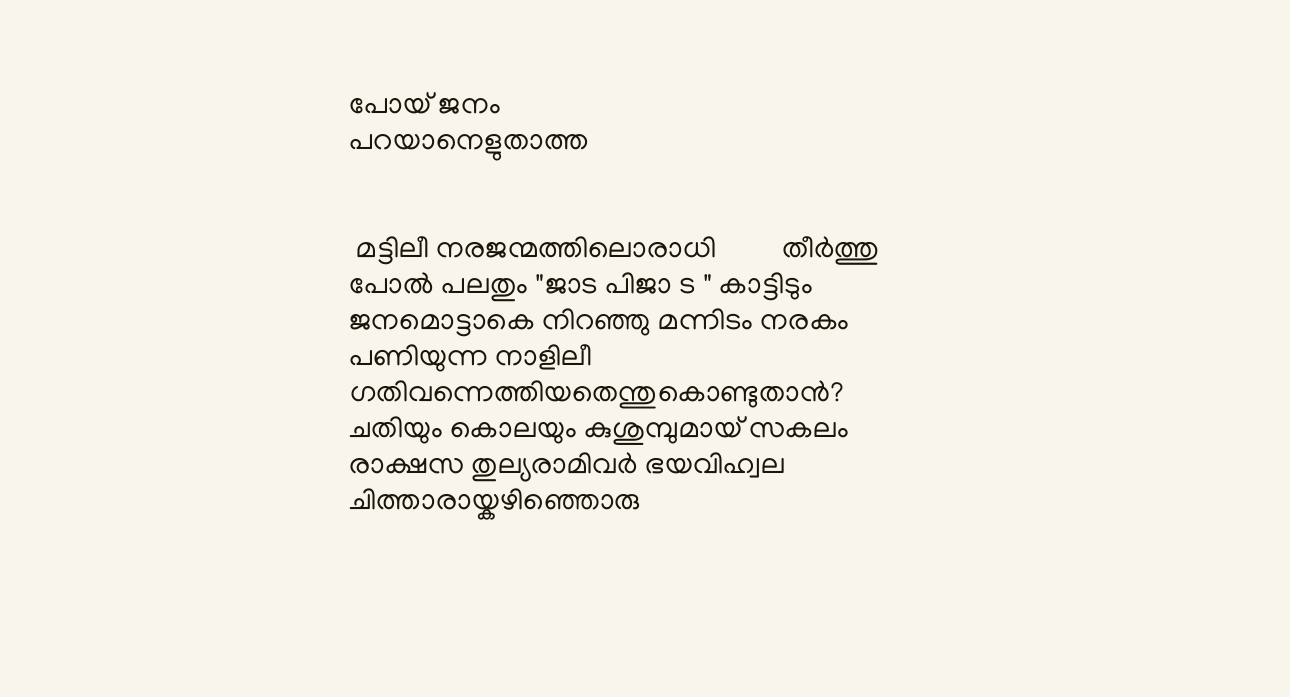പോയ് ജനം                                            പറയാനെളുതാത്ത


 മട്ടിലീ നരജന്മത്തിലൊരാധി         തീർത്തു പോൽ പലതും "ജാട പിജാ ട " കാട്ടിടും ജനമൊട്ടാകെ നിറഞ്ഞു മന്നിടം നരകം പണിയുന്ന നാളിലീ ഗതിവന്നെത്തിയതെന്തുകൊണ്ടുതാൻ? ചതിയും കൊലയും കുശുമ്പുമായ് സകലം രാക്ഷസ തുല്യരാമിവർ ഭയവിഹ്വല ചിത്താരായ്കഴിഞ്ഞൊരു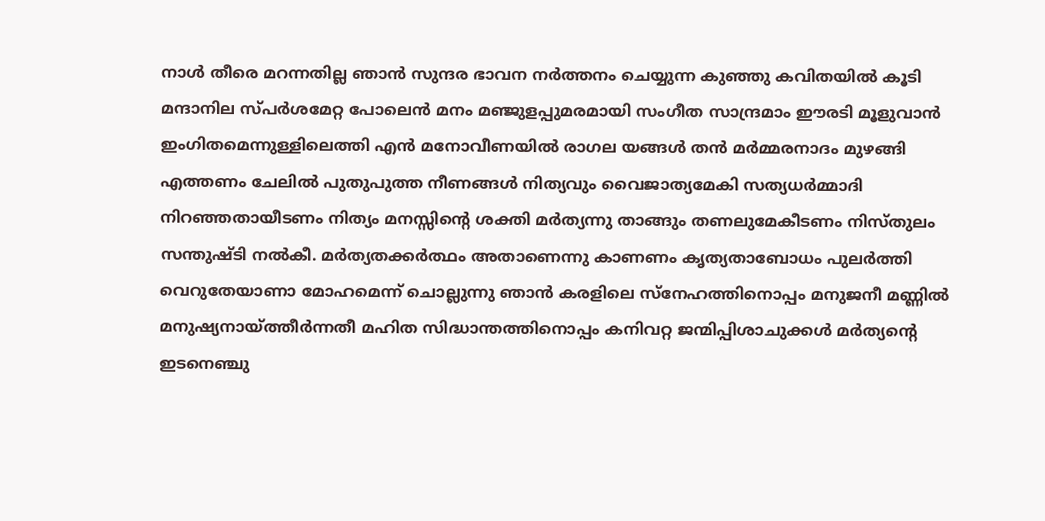നാൾ തീരെ മറന്നതില്ല ഞാൻ സുന്ദര ഭാവന നർത്തനം ചെയ്യുന്ന കുഞ്ഞു കവിതയിൽ കൂടി മന്ദാനില സ്പർശമേറ്റ പോലെൻ മനം മഞ്ജുളപ്പുമരമായി സംഗീത സാന്ദ്രമാം ഈരടി മൂളുവാൻ ഇംഗിതമെന്നുള്ളിലെത്തി എൻ മനോവീണയിൽ രാഗല യങ്ങൾ തൻ മർമ്മരനാദം മുഴങ്ങി എത്തണം ചേലിൽ പുതുപുത്ത നീണങ്ങൾ നിത്യവും വൈജാത്യമേകി സത്യധർമ്മാദി നിറഞ്ഞതായീടണം നിത്യം മനസ്സിൻ്റെ ശക്തി മർത്യന്നു താങ്ങും തണലുമേകീടണം നിസ്തുലം സന്തുഷ്ടി നൽകീ. മർത്യതക്കർത്ഥം അതാണെന്നു കാണണം കൃത്യതാബോധം പുലർത്തി വെറുതേയാണാ മോഹമെന്ന് ചൊല്ലുന്നു ഞാൻ കരളിലെ സ്നേഹത്തിനൊപ്പം മനുജനീ മണ്ണിൽ മനുഷ്യനായ്ത്തീർന്നതീ മഹിത സിദ്ധാന്തത്തിനൊപ്പം കനിവറ്റ ജന്മിപ്പിശാചുക്കൾ മർത്യൻ്റെ ഇടനെഞ്ചു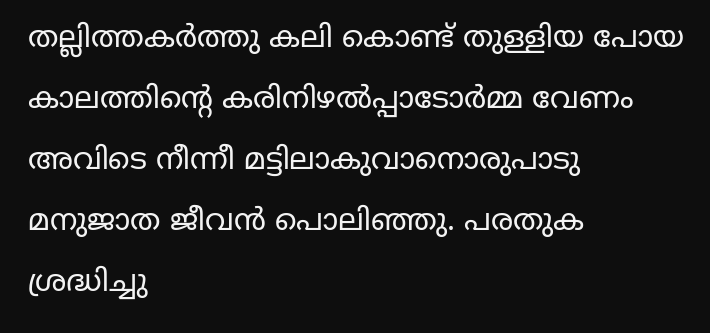തല്ലിത്തകർത്തു കലി കൊണ്ട് തുള്ളിയ പോയ കാലത്തിൻ്റെ കരിനിഴൽപ്പാടോർമ്മ വേണം അവിടെ നീന്നീ മട്ടിലാകുവാനൊരുപാടു മനുജാത ജീവൻ പൊലിഞ്ഞു. പരതുക ശ്രദ്ധിച്ചു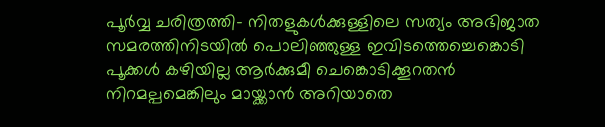പൂർവ്വ ചരിത്രത്തി- നിതളുകൾക്കുള്ളിലെ സത്യം അഭിജാത സമരത്തിനിടയിൽ പൊലിഞ്ഞുള്ള ഇവിടത്തെച്ചെങ്കൊടി പൂക്കൾ കഴിയില്ല ആർക്കുമീ ചെങ്കൊടിക്കൂറതൻ നിറമല്പമെങ്കിലും മായ്ക്കാൻ അറിയാതെ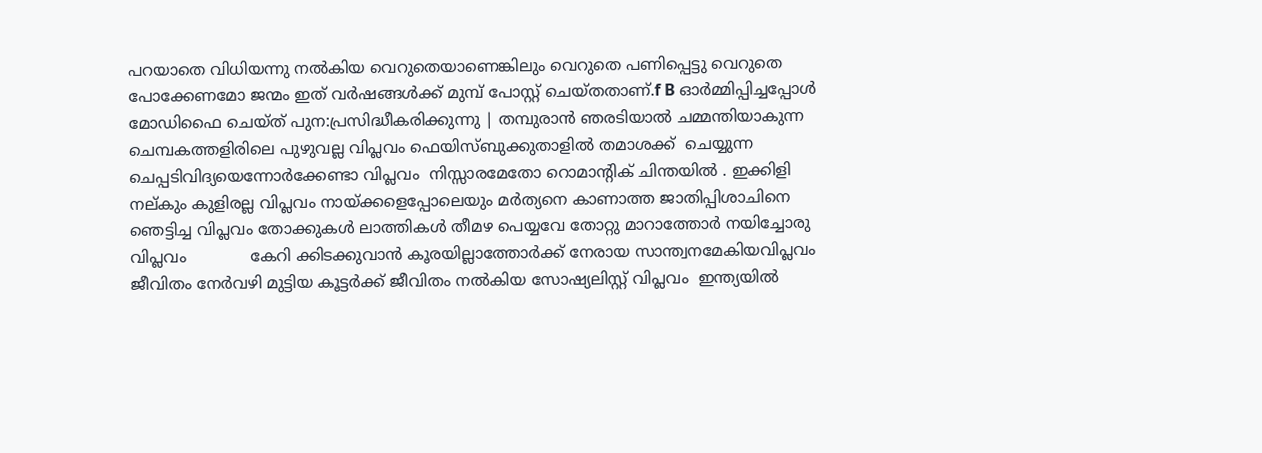പറയാതെ വിധിയന്നു നൽകിയ വെറുതെയാണെങ്കിലും വെറുതെ പണിപ്പെട്ടു വെറുതെ പോക്കേണമോ ജന്മം ഇത് വർഷങ്ങൾക്ക് മുമ്പ് പോസ്റ്റ് ചെയ്തതാണ്.f B ഓർമ്മിപ്പിച്ചപ്പോൾ മോഡിഫൈ ചെയ്ത് പുന:പ്രസിദ്ധീകരിക്കുന്നു | തമ്പുരാൻ ഞരടിയാൽ ചമ്മന്തിയാകുന്ന ചെമ്പകത്തളിരിലെ പുഴുവല്ല വിപ്ലവം ഫെയിസ്ബുക്കുതാളിൽ തമാശക്ക്  ചെയ്യുന്ന ചെപ്പടിവിദ്യയെന്നോർക്കേണ്ടാ വിപ്ലവം  നിസ്സാരമേതോ റൊമാന്റിക് ചിന്തയിൽ . ഇക്കിളി നല്കും കുളിരല്ല വിപ്ലവം നായ്ക്കളെപ്പോലെയും മർത്യനെ കാണാത്ത ജാതിപ്പിശാചിനെ ഞെട്ടിച്ച വിപ്ലവം തോക്കുകൾ ലാത്തികൾ തീമഴ പെയ്യവേ തോറ്റു മാറാത്തോർ നയിച്ചോരു വിപ്ലവം             കേറി ക്കിടക്കുവാൻ കൂരയില്ലാത്തോർക്ക് നേരായ സാന്ത്വനമേകിയവിപ്ലവം ജീവിതം നേർവഴി മുട്ടിയ കൂട്ടർക്ക് ജീവിതം നൽകിയ സോഷ്യലിസ്റ്റ് വിപ്ലവം  ഇന്ത്യയിൽ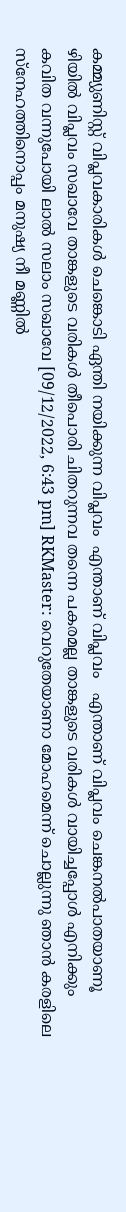കമ്മ്യുണിസ്റ്റ് വിപ്ലവകാരികൾ ചെങ്കൊടി ഏന്തി നയിക്കുന്ന വിപ്ലവം  എന്താണ് വിപ്ലവം   എന്താണ് വിപ്ലവം ചെങ്കനൽപാതയാണൂ ഴിയിൽ വിപ്ലവം സഖാവേ താങ്കളുടെ വരികൾ തീപൊരി ചിതറുന്നവ തന്നെ പകരമല്ല താങ്കളുടെ വരികൾ വായിച്ചപ്പോൾ എനിക്കും കവിത വന്നുപോയി ലാൽ സലാം സഖാവേ [09/12/2022, 6:43 pm] RKMaster: വെറുതേയാണാ മോഹമെന്ന് ചൊല്ലുന്നു ഞാൻ കരളിലെ സ്നേഹത്തിനൊപ്പം മനുഷ്യ നീ മണ്ണിൽ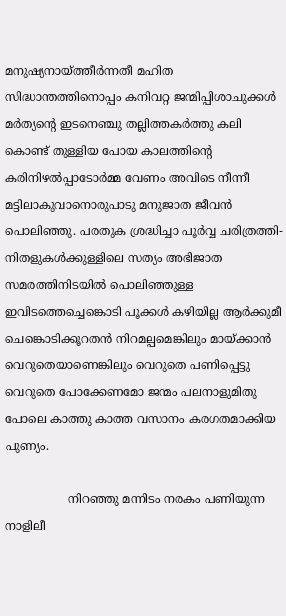മനുഷ്യനായ്ത്തീർന്നതീ മഹിത സിദ്ധാന്തത്തിനൊപ്പം കനിവറ്റ ജന്മിപ്പിശാചുക്കൾ മർത്യൻ്റെ ഇടനെഞ്ചു തല്ലിത്തകർത്തു കലി കൊണ്ട് തുള്ളിയ പോയ കാലത്തിൻ്റെ കരിനിഴൽപ്പാടോർമ്മ വേണം അവിടെ നീന്നീ മട്ടിലാകുവാനൊരുപാടു മനുജാത ജീവൻ പൊലിഞ്ഞു. പരതുക ശ്രദ്ധിച്ചാ പൂർവ്വ ചരിത്രത്തി- നിതളുകൾക്കുള്ളിലെ സത്യം അഭിജാത സമരത്തിനിടയിൽ പൊലിഞ്ഞുള്ള ഇവിടത്തെച്ചെങ്കൊടി പൂക്കൾ കഴിയില്ല ആർക്കുമീ ചെങ്കൊടിക്കൂറതൻ നിറമല്പമെങ്കിലും മായ്ക്കാൻ വെറുതെയാണെങ്കിലും വെറുതെ പണിപ്പെട്ടു വെറുതെ പോക്കേണമോ ജന്മം പലനാളുമിതു പോലെ കാത്തു കാത്ത വസാനം കരഗതമാക്കിയ പുണ്യം.

                 നിറഞ്ഞു മന്നിടം നരകം പണിയുന്ന നാളിലീ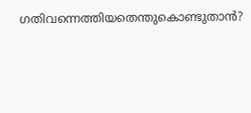ഗതിവന്നെത്തിയതെന്തുകൊണ്ടുതാൻ?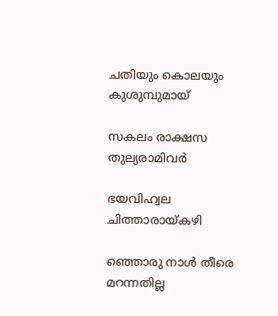ചതിയും കൊലയും കുശുമ്പുമായ്

സകലം രാക്ഷസ തുല്യരാമിവർ

ഭയവിഹ്വല ചിത്താരായ്കഴി

ഞ്ഞൊരു നാൾ തീരെ മറന്നതില്ല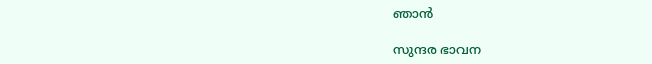ഞാൻ

സുന്ദര ഭാവന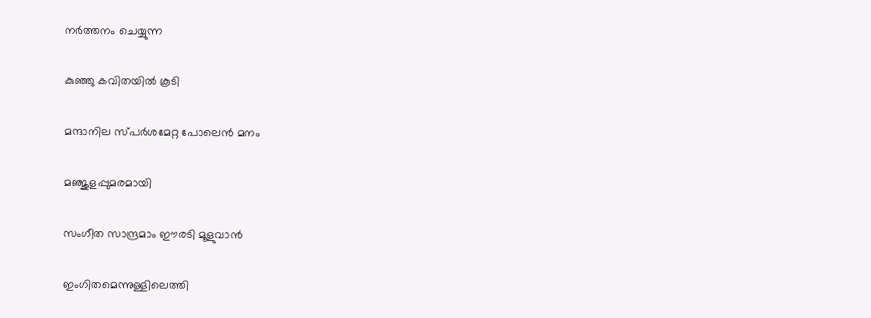നർത്തനം ചെയ്യുന്ന

കുഞ്ഞു കവിതയിൽ കൂടി

മന്ദാനില സ്പർശമേറ്റ പോലെൻ മനം

മഞ്ജുളപ്പുമരമായി

സംഗീത സാന്ദ്രമാം ഈരടി മൂളുവാൻ

ഇംഗിതമെന്നുള്ളിലെത്തി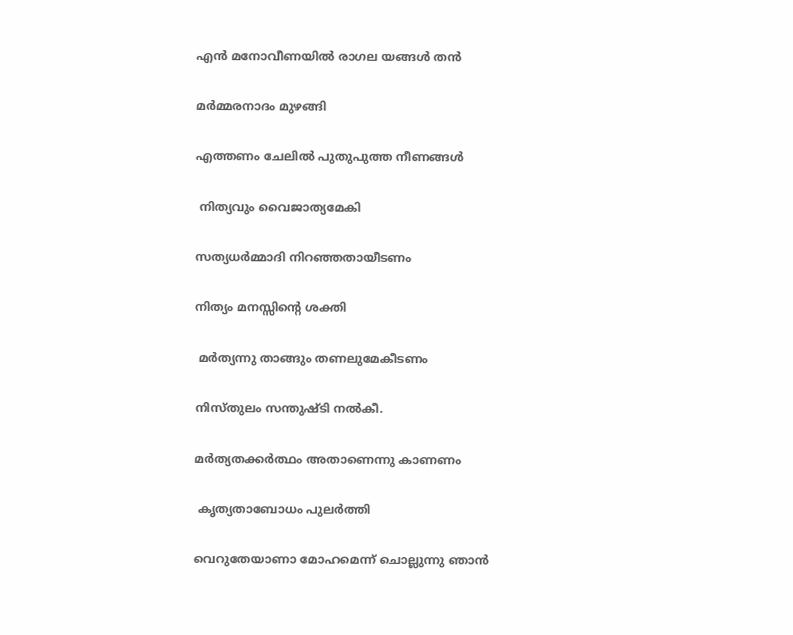എൻ മനോവീണയിൽ രാഗല യങ്ങൾ തൻ

മർമ്മരനാദം മുഴങ്ങി

എത്തണം ചേലിൽ പുതുപുത്ത നീണങ്ങൾ

 നിത്യവും വൈജാത്യമേകി

സത്യധർമ്മാദി നിറഞ്ഞതായീടണം

നിത്യം മനസ്സിൻ്റെ ശക്തി

 മർത്യന്നു താങ്ങും തണലുമേകീടണം

നിസ്തുലം സന്തുഷ്ടി നൽകീ.

മർത്യതക്കർത്ഥം അതാണെന്നു കാണണം

 കൃത്യതാബോധം പുലർത്തി

വെറുതേയാണാ മോഹമെന്ന് ചൊല്ലുന്നു ഞാൻ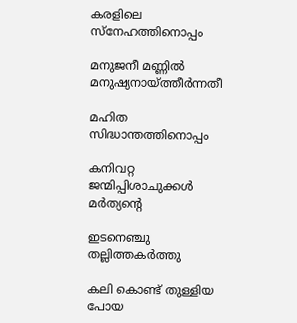കരളിലെ സ്നേഹത്തിനൊപ്പം

മനുജനീ മണ്ണിൽ മനുഷ്യനായ്ത്തീർന്നതീ

മഹിത സിദ്ധാന്തത്തിനൊപ്പം

കനിവറ്റ ജന്മിപ്പിശാചുക്കൾ മർത്യൻ്റെ

ഇടനെഞ്ചു തല്ലിത്തകർത്തു

കലി കൊണ്ട് തുള്ളിയ പോയ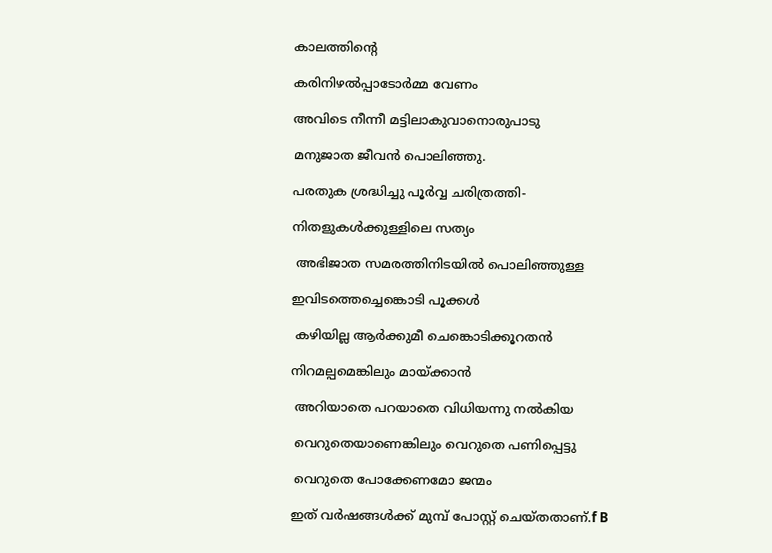കാലത്തിൻ്റെ

കരിനിഴൽപ്പാടോർമ്മ വേണം

അവിടെ നീന്നീ മട്ടിലാകുവാനൊരുപാടു

മനുജാത ജീവൻ പൊലിഞ്ഞു.

പരതുക ശ്രദ്ധിച്ചു പൂർവ്വ ചരിത്രത്തി-

നിതളുകൾക്കുള്ളിലെ സത്യം

 അഭിജാത സമരത്തിനിടയിൽ പൊലിഞ്ഞുള്ള

ഇവിടത്തെച്ചെങ്കൊടി പൂക്കൾ

 കഴിയില്ല ആർക്കുമീ ചെങ്കൊടിക്കൂറതൻ

നിറമല്പമെങ്കിലും മായ്ക്കാൻ

 അറിയാതെ പറയാതെ വിധിയന്നു നൽകിയ

 വെറുതെയാണെങ്കിലും വെറുതെ പണിപ്പെട്ടു

 വെറുതെ പോക്കേണമോ ജന്മം

ഇത് വർഷങ്ങൾക്ക് മുമ്പ് പോസ്റ്റ് ചെയ്തതാണ്.f B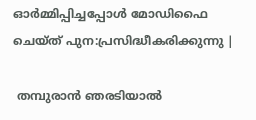ഓർമ്മിപ്പിച്ചപ്പോൾ മോഡിഫൈ ചെയ്ത് പുന:പ്രസിദ്ധീകരിക്കുന്നു |

 തമ്പുരാൻ ഞരടിയാൽ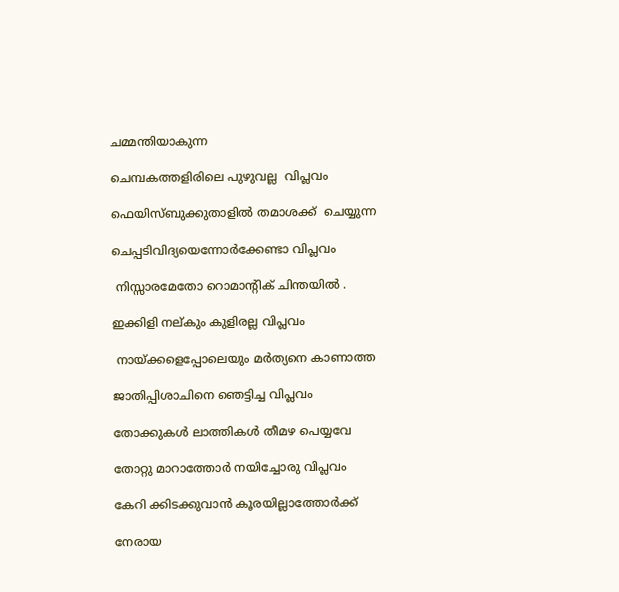ചമ്മന്തിയാകുന്ന

ചെമ്പകത്തളിരിലെ പുഴുവല്ല  വിപ്ലവം

ഫെയിസ്ബുക്കുതാളിൽ തമാശക്ക്  ചെയ്യുന്ന

ചെപ്പടിവിദ്യയെന്നോർക്കേണ്ടാ വിപ്ലവം

 നിസ്സാരമേതോ റൊമാന്റിക് ചിന്തയിൽ .

ഇക്കിളി നല്കും കുളിരല്ല വിപ്ലവം

 നായ്ക്കളെപ്പോലെയും മർത്യനെ കാണാത്ത

ജാതിപ്പിശാചിനെ ഞെട്ടിച്ച വിപ്ലവം

തോക്കുകൾ ലാത്തികൾ തീമഴ പെയ്യവേ

തോറ്റു മാറാത്തോർ നയിച്ചോരു വിപ്ലവം

കേറി ക്കിടക്കുവാൻ കൂരയില്ലാത്തോർക്ക്

നേരായ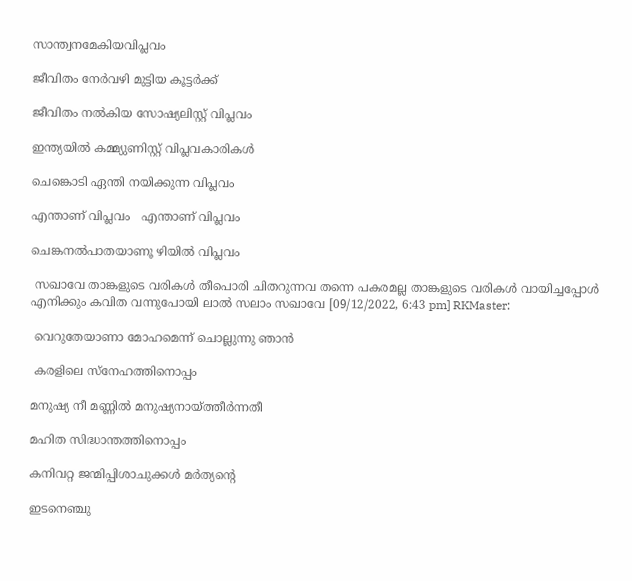സാന്ത്വനമേകിയവിപ്ലവം

ജീവിതം നേർവഴി മുട്ടിയ കൂട്ടർക്ക്

ജീവിതം നൽകിയ സോഷ്യലിസ്റ്റ് വിപ്ലവം

ഇന്ത്യയിൽ കമ്മ്യുണിസ്റ്റ് വിപ്ലവകാരികൾ

ചെങ്കൊടി ഏന്തി നയിക്കുന്ന വിപ്ലവം

എന്താണ് വിപ്ലവം   എന്താണ് വിപ്ലവം

ചെങ്കനൽപാതയാണൂ ഴിയിൽ വിപ്ലവം

 സഖാവേ താങ്കളുടെ വരികൾ തീപൊരി ചിതറുന്നവ തന്നെ പകരമല്ല താങ്കളുടെ വരികൾ വായിച്ചപ്പോൾ എനിക്കും കവിത വന്നുപോയി ലാൽ സലാം സഖാവേ [09/12/2022, 6:43 pm] RKMaster:

 വെറുതേയാണാ മോഹമെന്ന് ചൊല്ലുന്നു ഞാൻ

 കരളിലെ സ്നേഹത്തിനൊപ്പം

മനുഷ്യ നീ മണ്ണിൽ മനുഷ്യനായ്ത്തീർന്നതീ

മഹിത സിദ്ധാന്തത്തിനൊപ്പം

കനിവറ്റ ജന്മിപ്പിശാചുക്കൾ മർത്യൻ്റെ

ഇടനെഞ്ചു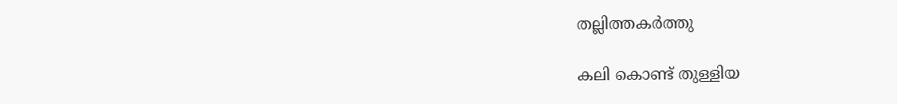തല്ലിത്തകർത്തു

കലി കൊണ്ട് തുള്ളിയ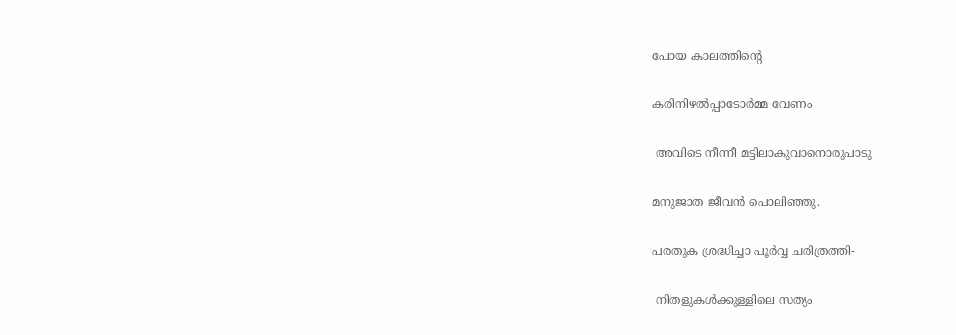പോയ കാലത്തിൻ്റെ

കരിനിഴൽപ്പാടോർമ്മ വേണം

 അവിടെ നീന്നീ മട്ടിലാകുവാനൊരുപാടു

മനുജാത ജീവൻ പൊലിഞ്ഞു.

പരതുക ശ്രദ്ധിച്ചാ പൂർവ്വ ചരിത്രത്തി-

 നിതളുകൾക്കുള്ളിലെ സത്യം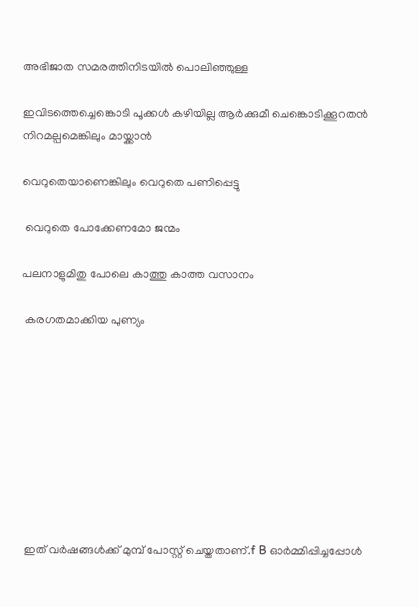അഭിജാത സമരത്തിനിടയിൽ പൊലിഞ്ഞുള്ള

ഇവിടത്തെച്ചെങ്കൊടി പൂക്കൾ കഴിയില്ല ആർക്കുമീ ചെങ്കൊടിക്കൂറതൻ നിറമല്പമെങ്കിലും മായ്ക്കാൻ

വെറുതെയാണെങ്കിലും വെറുതെ പണിപ്പെട്ടു

 വെറുതെ പോക്കേണമോ ജന്മം

പലനാളുമിതു പോലെ കാത്തു കാത്ത വസാനം

 കരഗതമാക്കിയ പുണ്യം









 ഇത് വർഷങ്ങൾക്ക് മുമ്പ് പോസ്റ്റ് ചെയ്തതാണ്.f B ഓർമ്മിപ്പിച്ചപ്പോൾ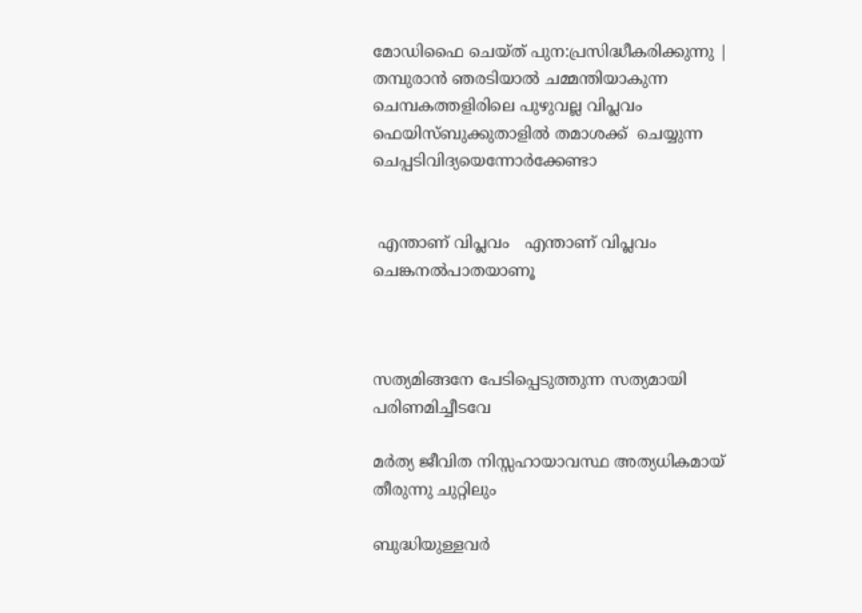മോഡിഫൈ ചെയ്ത് പുന:പ്രസിദ്ധീകരിക്കുന്നു | തമ്പുരാൻ ഞരടിയാൽ ചമ്മന്തിയാകുന്ന ചെമ്പകത്തളിരിലെ പുഴുവല്ല വിപ്ലവം ഫെയിസ്ബുക്കുതാളിൽ തമാശക്ക്  ചെയ്യുന്ന ചെപ്പടിവിദ്യയെന്നോർക്കേണ്ടാ


 എന്താണ് വിപ്ലവം   എന്താണ് വിപ്ലവം ചെങ്കനൽപാതയാണൂ



സത്യമിങ്ങനേ പേടിപ്പെടുത്തുന്ന സത്യമായി പരിണമിച്ചീടവേ

മർത്യ ജീവിത നിസ്സഹായാവസ്ഥ അത്യധികമായ് തീരുന്നു ചുറ്റിലും

ബുദ്ധിയുള്ളവർ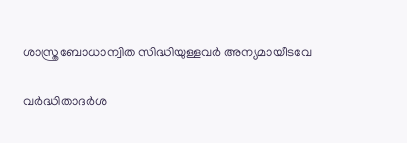ശാസ്ത്രബോധാന്വിത സിദ്ധിയുള്ളവർ അന്യമായീടവേ

വർദ്ധിതാദർശ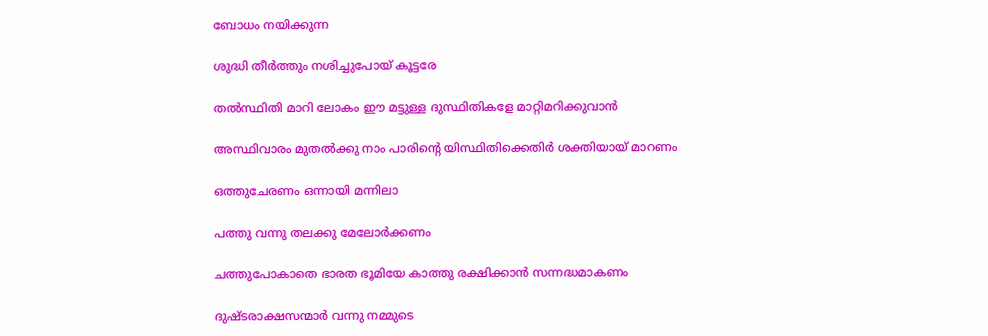ബോധം നയിക്കുന്ന

ശുദ്ധി തീർത്തും നശിച്ചുപോയ് കൂട്ടരേ

തൽസ്ഥിതി മാറി ലോകം ഈ മട്ടുള്ള ദുസ്ഥിതികളേ മാറ്റിമറിക്കുവാൻ

അസ്ഥിവാരം മുതൽക്കു നാം പാരിൻ്റെ യിസ്ഥിതിക്കെതിർ ശക്തിയായ് മാറണം

ഒത്തുചേരണം ഒന്നായി മന്നിലാ

പത്തു വന്നു തലക്കു മേലോർക്കണം

ചത്തുപോകാതെ ഭാരത ഭൂമിയേ കാത്തു രക്ഷിക്കാൻ സന്നദ്ധമാകണം

ദുഷ്ടരാക്ഷസന്മാർ വന്നു നമ്മുടെ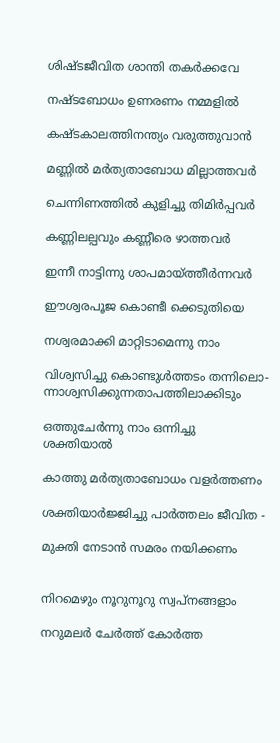ശിഷ്ടജീവിത ശാന്തി തകർക്കവേ

നഷ്ടബോധം ഉണരണം നമ്മളിൽ

കഷ്ടകാലത്തിനന്ത്യം വരുത്തുവാൻ

മണ്ണിൽ മർത്യതാബോധ മില്ലാത്തവർ

ചെന്നിണത്തിൽ കുളിച്ചു തിമിർപ്പവർ

കണ്ണിലല്പവും കണ്ണീരെ ഴാത്തവർ

ഇന്നീ നാട്ടിന്നു ശാപമായ്ത്തീർന്നവർ

ഈശ്വരപൂജ കൊണ്ടീ ക്കെടുതിയെ

നശ്വരമാക്കി മാറ്റിടാമെന്നു നാം

വിശ്വസിച്ചു കൊണ്ടുൾത്തടം തന്നിലൊ- ന്നാശ്വസിക്കുന്നതാപത്തിലാക്കിടും

ഒത്തുചേർന്നു നാം ഒന്നിച്ചു ശക്തിയാൽ

കാത്തു മർത്യതാബോധം വളർത്തണം

ശക്തിയാർജ്ജിച്ചു പാർത്തലം ജീവിത -

മുക്തി നേടാൻ സമരം നയിക്കണം


നിറമെഴും നൂറുനൂറു സ്വപ്‌നങ്ങളാം

നറുമലർ ചേർത്ത് കോർത്ത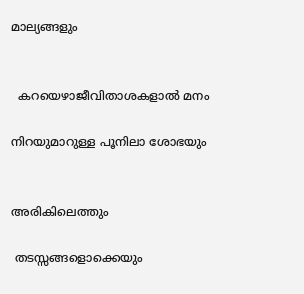മാല്യങ്ങളും


  കറയെഴാജീവിതാശകളാൽ മനം

നിറയുമാറുള്ള പൂനിലാ ശോഭയും


അരികിലെത്തും

 തടസ്സങ്ങളൊക്കെയും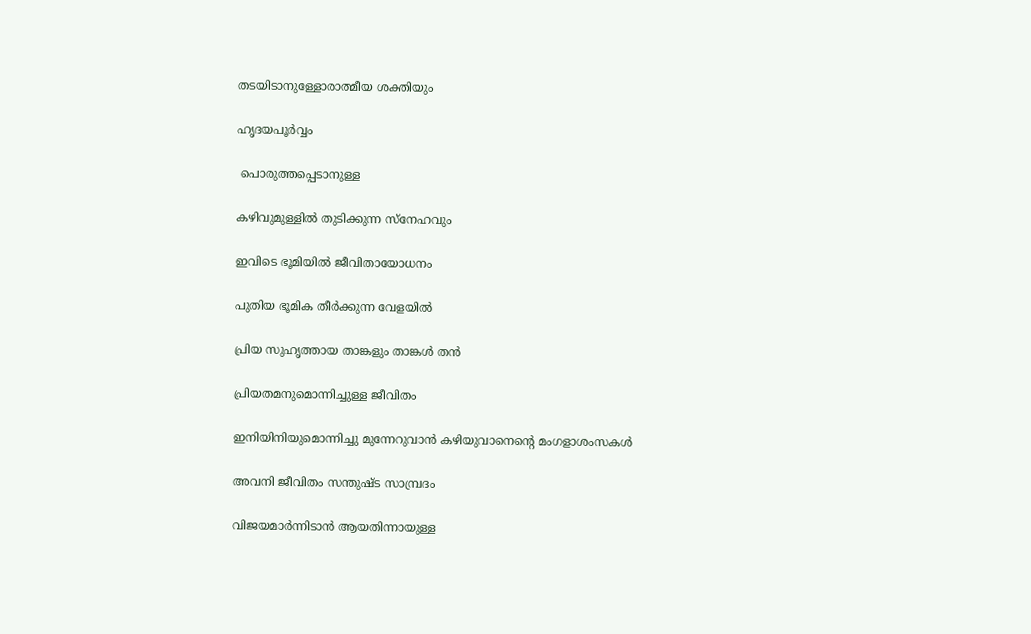തടയിടാനുള്ളോരാത്മീയ ശക്തിയും

ഹൃദയപൂർവ്വം

 പൊരുത്തപ്പെടാനുള്ള

കഴിവുമുള്ളിൽ തുടിക്കുന്ന സ്നേഹവും

ഇവിടെ ഭൂമിയിൽ ജീവിതായോധനം

പുതിയ ഭൂമിക തീർക്കുന്ന വേളയിൽ

പ്രിയ സുഹൃത്തായ താങ്കളും താങ്കൾ തൻ

പ്രിയതമനുമൊന്നിച്ചുള്ള ജീവിതം

ഇനിയിനിയുമൊന്നിച്ചു മുന്നേറുവാൻ കഴിയുവാനെന്റെ മംഗളാശംസകൾ

അവനി ജീവിതം സന്തുഷ്ട സാമ്പ്രദം

വിജയമാർന്നിടാൻ ആയതിന്നായുള്ള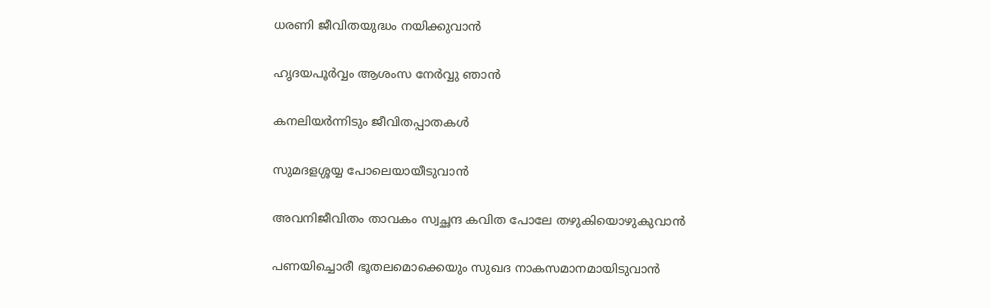ധരണി ജീവിതയുദ്ധം നയിക്കുവാൻ

ഹൃദയപൂർവ്വം ആശംസ നേർവ്വു ഞാൻ

കനലിയർന്നിടും ജീവിതപ്പാതകൾ

സുമദളശ്ശയ്യ പോലെയായീടുവാൻ

അവനിജീവിതം താവകം സ്വച്ഛന്ദ കവിത പോലേ തഴുകിയൊഴുകുവാൻ

പണയിച്ചൊരീ ഭൂതലമൊക്കെയും സുഖദ നാകസമാനമായിടുവാൻ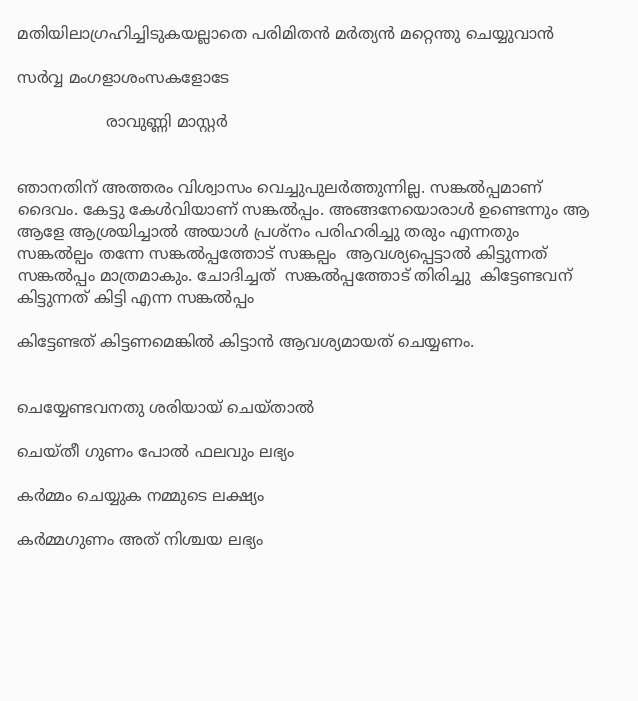മതിയിലാഗ്രഹിച്ചിടുകയല്ലാതെ പരിമിതൻ മർത്യൻ മറ്റെന്തു ചെയ്യുവാൻ

സർവ്വ മംഗളാശംസകളോടേ

                  രാവുണ്ണി മാസ്റ്റർ


ഞാനതിന് അത്തരം വിശ്വാസം വെച്ചുപുലർത്തുന്നില്ല. സങ്കൽപ്പമാണ് ദൈവം. കേട്ടു കേൾവിയാണ് സങ്കൽപ്പം. അങ്ങനേയൊരാൾ ഉണ്ടെന്നും ആ ആളേ ആശ്രയിച്ചാൽ അയാൾ പ്രശ്നം പരിഹരിച്ചു തരും എന്നതും സങ്കൽല്പം തന്നേ സങ്കൽപ്പത്തോട് സങ്കല്പം  ആവശ്യപ്പെട്ടാൽ കിട്ടുന്നത് സങ്കൽപ്പം മാത്രമാകും. ചോദിച്ചത്  സങ്കൽപ്പത്തോട് തിരിച്ചു  കിട്ടേണ്ടവന് കിട്ടുന്നത് കിട്ടി എന്ന സങ്കൽപ്പം

കിട്ടേണ്ടത് കിട്ടണമെങ്കിൽ കിട്ടാൻ ആവശ്യമായത് ചെയ്യണം.


ചെയ്യേണ്ടവനതു ശരിയായ് ചെയ്താൽ

ചെയ്തീ ഗുണം പോൽ ഫലവും ലഭ്യം

കർമ്മം ചെയ്യുക നമ്മുടെ ലക്ഷ്യം

കർമ്മഗുണം അത് നിശ്ചയ ലഭ്യം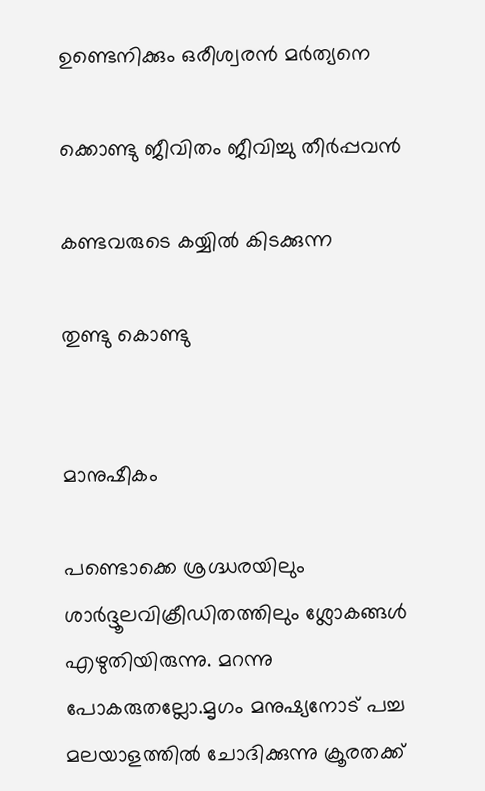ഉണ്ടെനിക്കും ഒരീശ്വരൻ മർത്യനെ

ക്കൊണ്ടു ജീവിതം ജീവിച്ചു തീർപ്പവൻ

കണ്ടവരുടെ കയ്യിൽ കിടക്കുന്ന

തുണ്ടു കൊണ്ടു


മാനുഷീകം

പണ്ടൊക്കെ ശ്രഗ്ദ്ധരയിലും ശാർദ്ദൂലവിക്രീഡിതത്തിലും ശ്ലോകങ്ങൾ എഴുതിയിരുന്നു. മറന്നു പോകരുതല്ലോ.മൃഗം മനുഷ്യനോട് പച്ച മലയാളത്തിൽ ചോദിക്കുന്നു ക്രൂരതക്ക്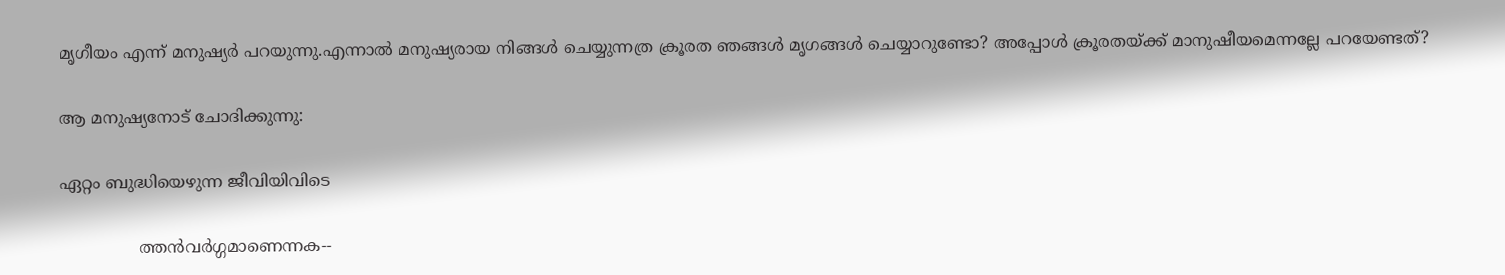മൃഗീയം എന്ന് മനുഷ്യർ പറയുന്നു.എന്നാൽ മനുഷ്യരായ നിങ്ങൾ ചെയ്യുന്നത്ര ക്രൂരത ഞങ്ങൾ മൃഗങ്ങൾ ചെയ്യാറുണ്ടോ? അപ്പോൾ ക്രൂരതയ്‌ക്ക് മാനുഷീയമെന്നല്ലേ പറയേണ്ടത്?

ആ മനുഷ്യനോട് ചോദിക്കുന്നു:

ഏറ്റം ബുദ്ധിയെഴുന്ന ജീവിയിവിടെ

               ത്തൻവർഗ്ഗമാണെന്നക--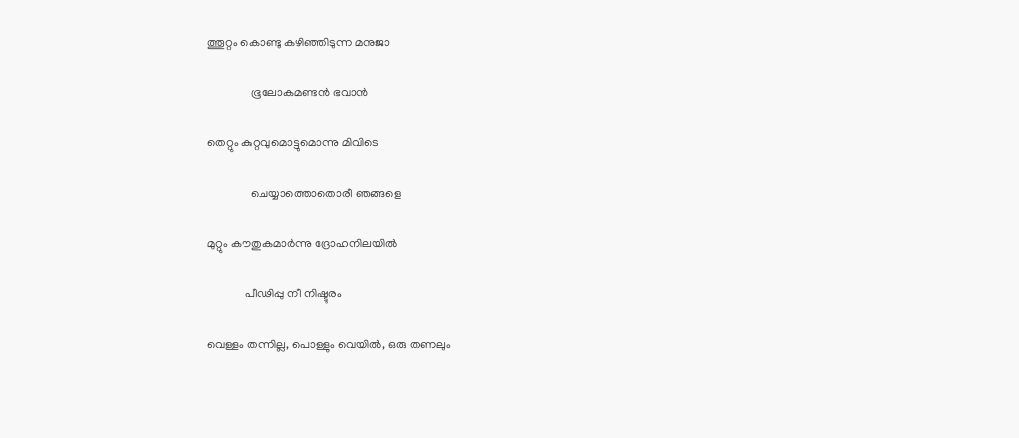ത്തൂറ്റം കൊണ്ടു കഴിഞ്ഞിടുന്ന മനുജാ

               ഭൂലോകമണ്ടൻ ഭവാൻ

തെറ്റും കുറ്റവുമൊട്ടുമൊന്നു മിവിടെ

               ചെയ്യാത്തൊതൊരീ ഞങ്ങളെ

മുറ്റും കൗതുകമാർന്നു ദ്രോഹനിലയിൽ

             പീഢിപ്പു നീ നിഷ്ടുരം

വെള്ളം തന്നില്ല, പൊള്ളും വെയിൽ, ഒരു തണലും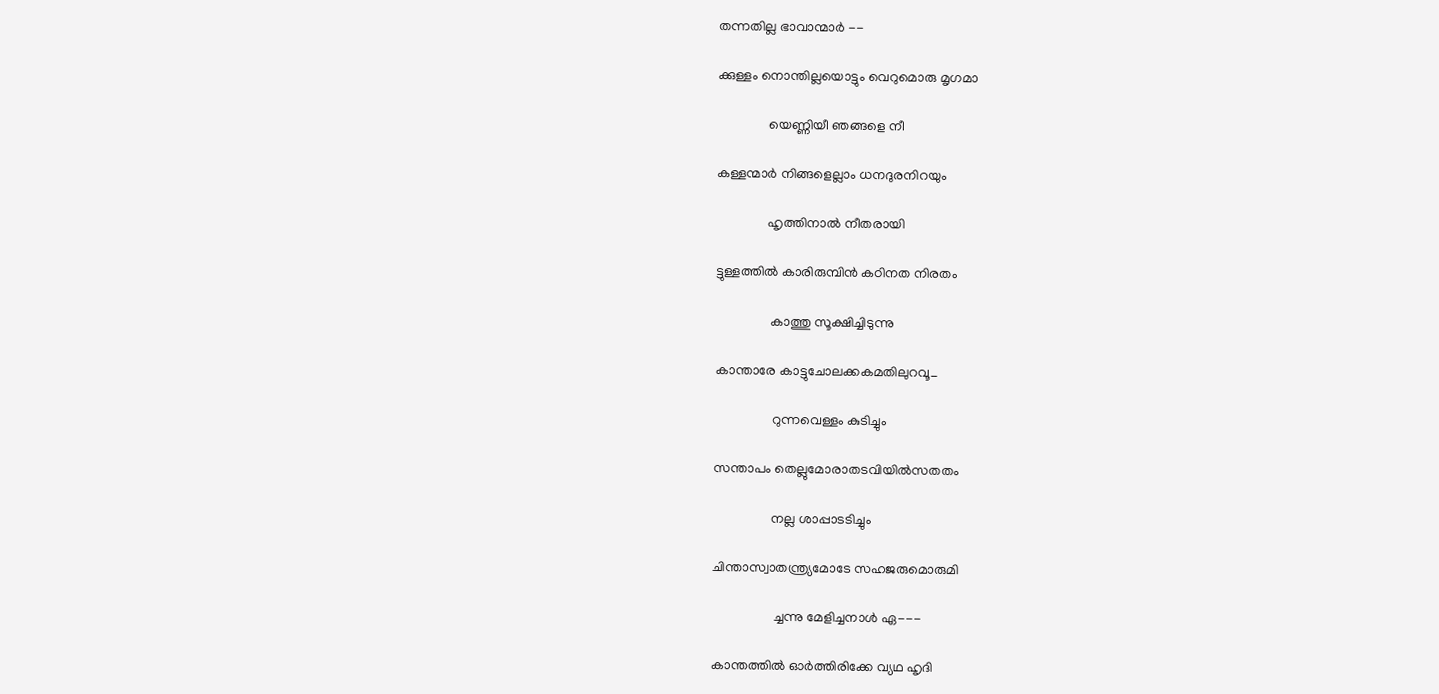തന്നതില്ല ഭാവാന്മാർ --

ക്കുള്ളം നൊന്തില്ലയൊട്ടും വെറുമൊരു മൃഗമാ

               യെണ്ണിയീ ഞങ്ങളെ നീ

കള്ളന്മാർ നിങ്ങളെല്ലാം ധനദുരനിറയും

               ഹൃത്തിനാൽ നീതരായി

ട്ടുള്ളത്തിൽ കാരിരുമ്പിൻ കഠിനത നിരതം

                കാത്തു സൂക്ഷിച്ചിടുന്നു

കാന്താരേ കാട്ടുചോലക്കകമതിലുറവൂ_

                 റുന്നവെള്ളം കുടിച്ചും

സന്താപം തെല്ലുമോരാതടവിയിൽസതതം

                 നല്ല ശാപ്പാടടിച്ചും

ചിന്താസ്വാതന്ത്ര്യമോടേ സഹജരുമൊരുമി

                  ച്ചന്നു മേളിച്ചനാൾ ഏ---

കാന്തത്തിൽ ഓർത്തിരിക്കേ വ്യഥ ഹൃദി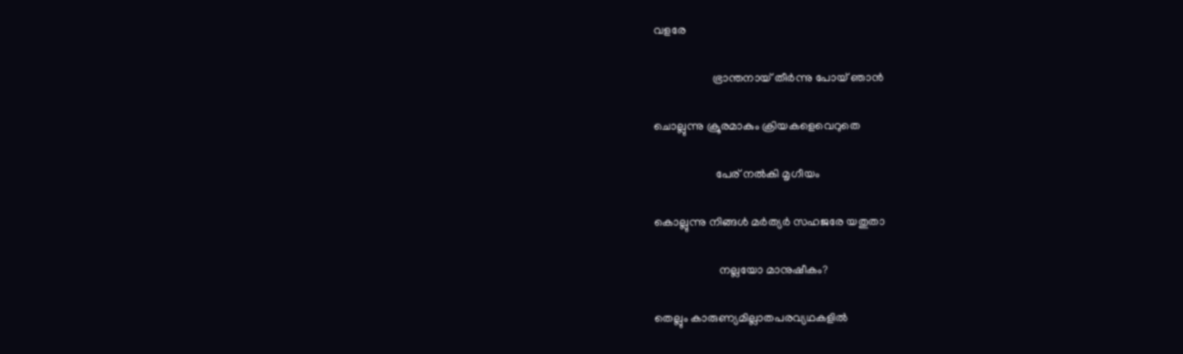വളരേ

                    ഭ്രാന്തനായ് തീർന്നു പോയ് ഞാൻ

ചൊല്ലുന്നു ക്രൂരമാകും ക്രിയകളെവെറുതെ

                     പേര് നൽകി മൃഗീയം

കൊല്ലുന്നു നിങ്ങൾ മർത്യർ സഹജരേ യതുതാ

                      നല്ലയോ മാനുഷീകം?

തെല്ലും കാരുണ്യമില്ലാതപരവ്യഥകളിൽ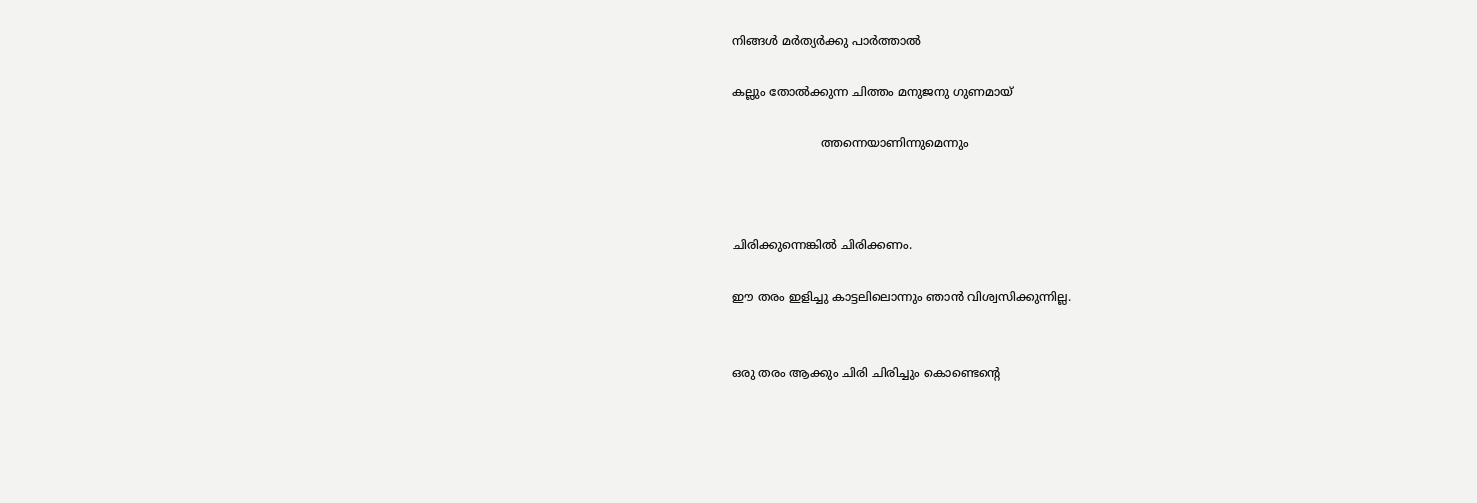നിങ്ങൾ മർത്യർക്കു പാർത്താൽ

കല്ലും തോൽക്കുന്ന ചിത്തം മനുജനു ഗുണമായ്

                        ത്തന്നെയാണിന്നുമെന്നും



ചിരിക്കുന്നെങ്കിൽ ചിരിക്കണം.

ഈ തരം ഇളിച്ചു കാട്ടലിലൊന്നും ഞാൻ വിശ്വസിക്കുന്നില്ല.


ഒരു തരം ആക്കും ചിരി ചിരിച്ചും കൊണ്ടെന്റെ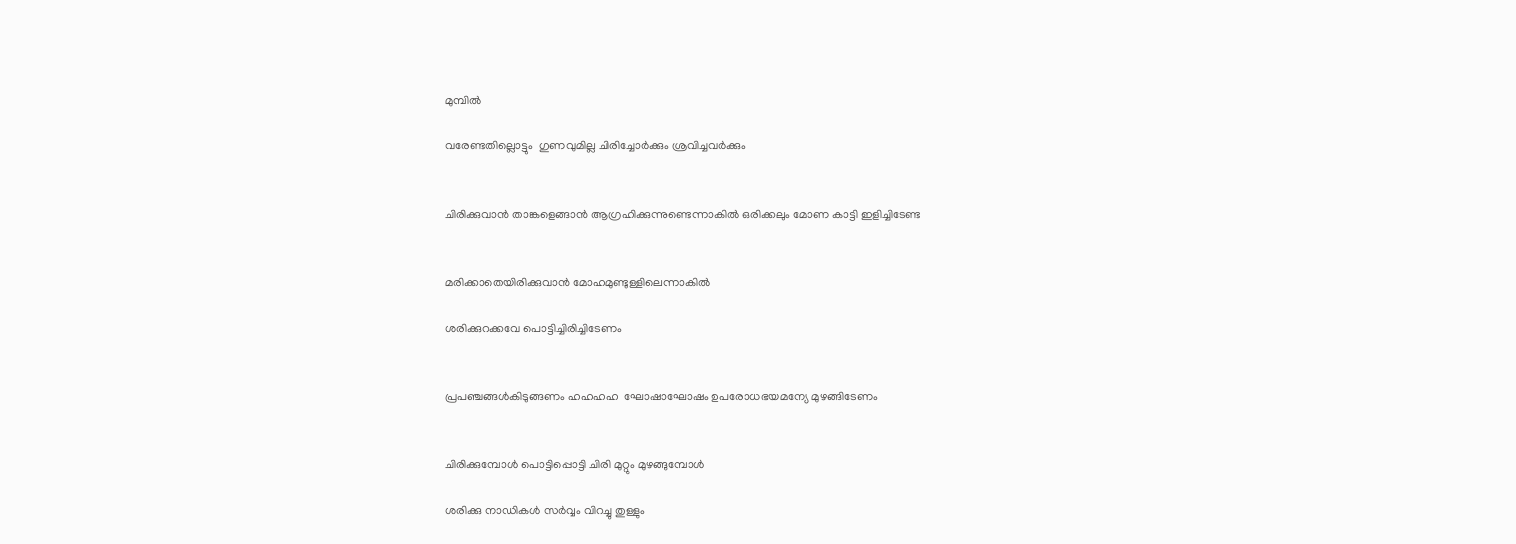മുമ്പിൽ

വരേണ്ടതില്ലൊട്ടും  ഗുണവുമില്ല ചിരിച്ചോർക്കും ശ്രവിച്ചവർക്കും


ചിരിക്കുവാൻ താങ്കളെങ്ങാൻ ആഗ്രഹിക്കുന്നുണ്ടെന്നാകിൽ ഒരിക്കലും മോണ കാട്ടി ഇളിച്ചിടേണ്ട


മരിക്കാതെയിരിക്കുവാൻ മോഹമുണ്ടുള്ളിലെന്നാകിൽ

ശരിക്കുറക്കവേ പൊട്ടിച്ചിരിച്ചിടേണം


പ്രപഞ്ചങ്ങൾകിടുങ്ങണം ഹഹഹഹ  ഘോഷാഘോഷം ഉപരോധഭയമന്യേ മുഴങ്ങിടേണം


ചിരിക്കുമ്പോൾ പൊട്ടിപ്പൊട്ടി ചിരി മുറ്റും മുഴങ്ങുമ്പോൾ

ശരിക്കു നാഡികൾ സർവ്വം വിറച്ചു തുള്ളും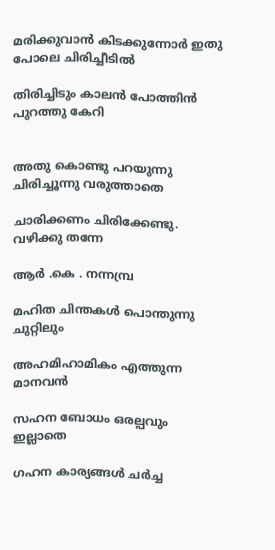മരിക്കുവാൻ കിടക്കുന്നോർ ഇതു പോലെ ചിരിച്ചീടിൽ

തിരിച്ചിടും കാലൻ പോത്തിൻ പുറത്തു കേറി


അതു കൊണ്ടു പറയുന്നു ചിരിച്ചൂന്നു വരുത്താതെ

ചാരിക്കണം ചിരിക്കേണ്ടു. വഴിക്കു തന്നേ

ആർ .കെ . നന്നമ്പ്ര

മഹിത ചിന്തകൾ പൊന്തുന്നു ചുറ്റിലും

അഹമിഹാമികം എത്തുന്ന മാനവൻ

സഹന ബോധം ഒരല്പവും ഇല്ലാതെ

ഗഹന കാര്യങ്ങൾ ചർച്ച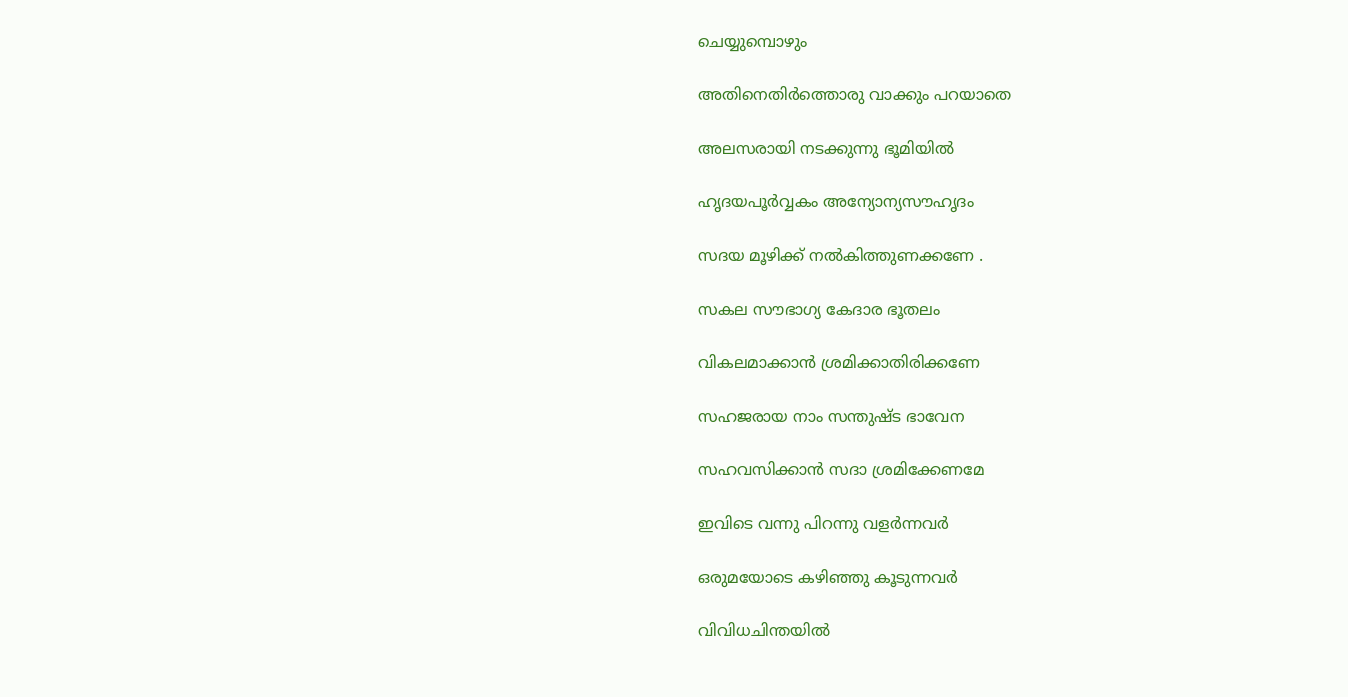ചെയ്യുമ്പൊഴും

അതിനെതിർത്തൊരു വാക്കും പറയാതെ

അലസരായി നടക്കുന്നു ഭൂമിയിൽ

ഹൃദയപൂർവ്വകം അന്യോന്യസൗഹൃദം

സദയ മൂഴിക്ക് നൽകിത്തുണക്കണേ .

സകല സൗഭാഗ്യ കേദാര ഭൂതലം

വികലമാക്കാൻ ശ്രമിക്കാതിരിക്കണേ

സഹജരായ നാം സന്തുഷ്ട ഭാവേന

സഹവസിക്കാൻ സദാ ശ്രമിക്കേണമേ

ഇവിടെ വന്നു പിറന്നു വളർന്നവർ

ഒരുമയോടെ കഴിഞ്ഞു കൂടുന്നവർ

വിവിധചിന്തയിൽ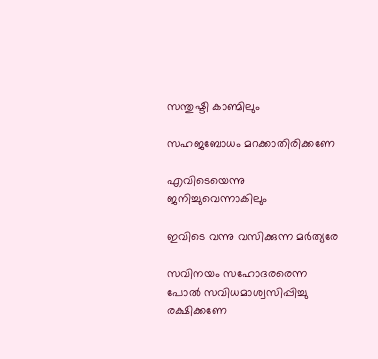സന്തുഷ്ടി കാണ്മിലും

സഹജബോധം മറക്കാതിരിക്കണേ

എവിടെയെന്നു ജനിച്ചുവെന്നാകിലും

ഇവിടെ വന്നു വസിക്കുന്ന മർത്യരേ

സവിനയം സഹോദരരെന്ന പോൽ സവിധമാശ്വസിപ്പിച്ചു രക്ഷിക്കണേ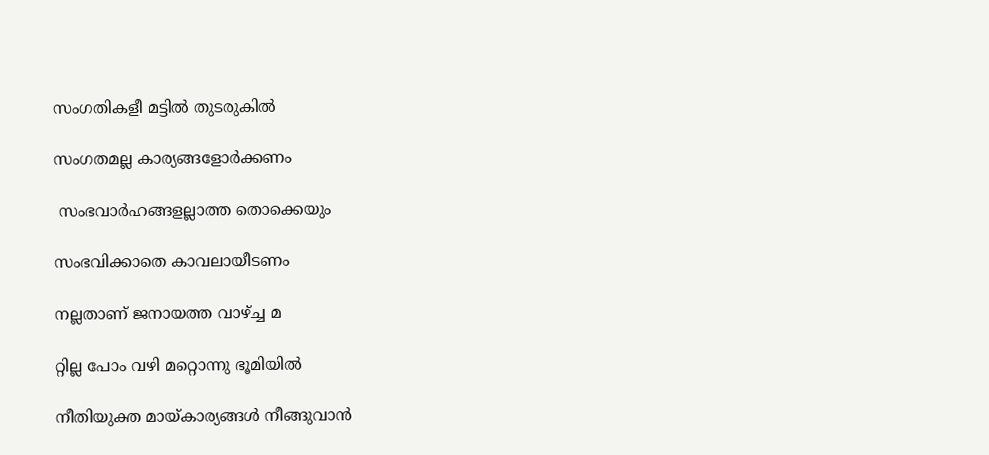സംഗതികളീ മട്ടിൽ തുടരുകിൽ

സംഗതമല്ല കാര്യങ്ങളോർക്കണം

 സംഭവാർഹങ്ങളല്ലാത്ത തൊക്കെയും

സംഭവിക്കാതെ കാവലായീടണം

നല്ലതാണ് ജനായത്ത വാഴ്ച്ച മ

റ്റില്ല പോം വഴി മറ്റൊന്നു ഭൂമിയിൽ

നീതിയുക്ത മായ്കാര്യങ്ങൾ നീങ്ങുവാൻ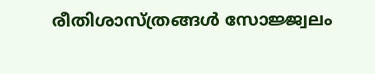രീതിശാസ്ത്രങ്ങൾ സോജ്ജ്വലം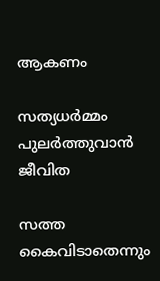ആകണം

സത്യധർമ്മം പുലർത്തുവാൻ ജീവിത

സത്ത കൈവിടാതെന്നും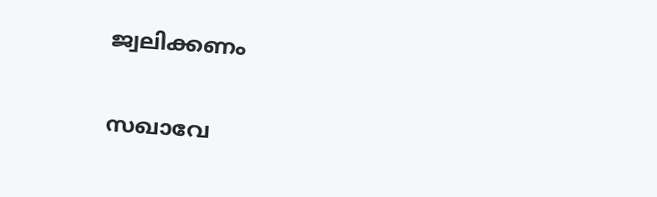ജ്വലിക്കണം


സഖാവേ